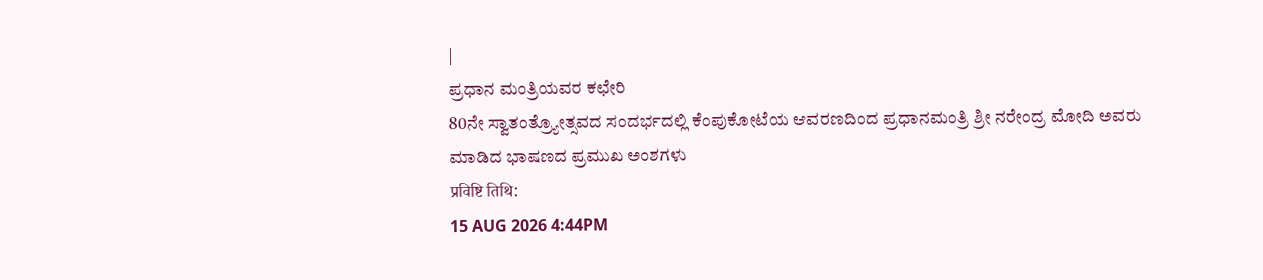|
ಪ್ರಧಾನ ಮಂತ್ರಿಯವರ ಕಛೇರಿ
80ನೇ ಸ್ವಾತಂತ್ರ್ಯೋತ್ಸವದ ಸಂದರ್ಭದಲ್ಲಿ ಕೆಂಪುಕೋಟೆಯ ಆವರಣದಿಂದ ಪ್ರಧಾನಮಂತ್ರಿ ಶ್ರೀ ನರೇಂದ್ರ ಮೋದಿ ಅವರು ಮಾಡಿದ ಭಾಷಣದ ಪ್ರಮುಖ ಅಂಶಗಳು
प्रविष्टि तिथि:
15 AUG 2026 4:44PM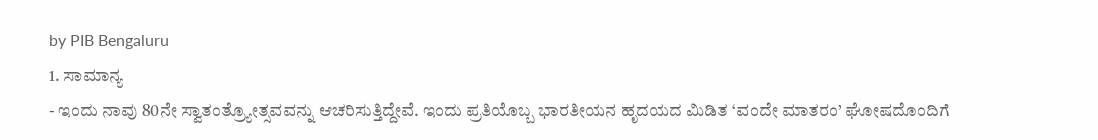by PIB Bengaluru
1. ಸಾಮಾನ್ಯ
- ಇಂದು ನಾವು 80ನೇ ಸ್ವಾತಂತ್ರ್ಯೋತ್ಸವವನ್ನು ಆಚರಿಸುತ್ತಿದ್ದೇವೆ. ಇಂದು ಪ್ರತಿಯೊಬ್ಬ ಭಾರತೀಯನ ಹೃದಯದ ಮಿಡಿತ ‘ವಂದೇ ಮಾತರಂ’ ಘೋಷದೊಂದಿಗೆ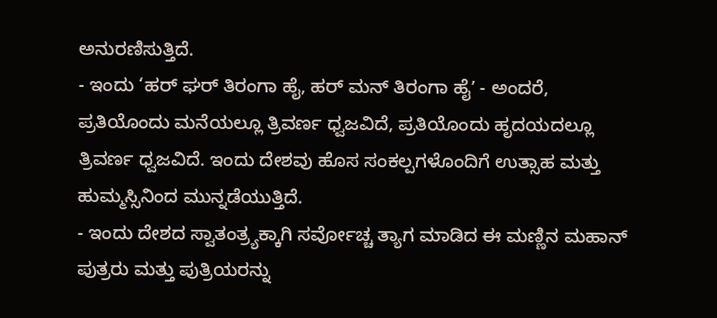ಅನುರಣಿಸುತ್ತಿದೆ.
- ಇಂದು ‘ಹರ್ ಘರ್ ತಿರಂಗಾ ಹೈ, ಹರ್ ಮನ್ ತಿರಂಗಾ ಹೈʼ - ಅಂದರೆ, ಪ್ರತಿಯೊಂದು ಮನೆಯಲ್ಲೂ ತ್ರಿವರ್ಣ ಧ್ವಜವಿದೆ, ಪ್ರತಿಯೊಂದು ಹೃದಯದಲ್ಲೂ ತ್ರಿವರ್ಣ ಧ್ವಜವಿದೆ. ಇಂದು ದೇಶವು ಹೊಸ ಸಂಕಲ್ಪಗಳೊಂದಿಗೆ ಉತ್ಸಾಹ ಮತ್ತು ಹುಮ್ಮಸ್ಸಿನಿಂದ ಮುನ್ನಡೆಯುತ್ತಿದೆ.
- ಇಂದು ದೇಶದ ಸ್ವಾತಂತ್ರ್ಯಕ್ಕಾಗಿ ಸರ್ವೋಚ್ಚ ತ್ಯಾಗ ಮಾಡಿದ ಈ ಮಣ್ಣಿನ ಮಹಾನ್ ಪುತ್ರರು ಮತ್ತು ಪುತ್ರಿಯರನ್ನು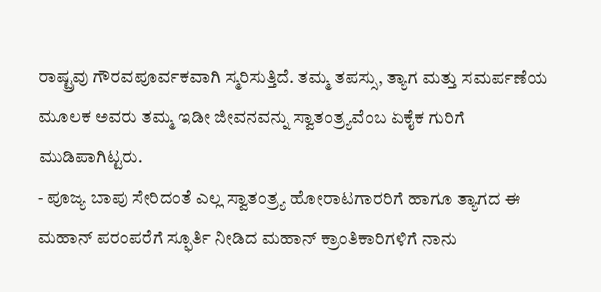ರಾಷ್ಟ್ರವು ಗೌರವಪೂರ್ವಕವಾಗಿ ಸ್ಮರಿಸುತ್ತಿದೆ. ತಮ್ಮ ತಪಸ್ಸು, ತ್ಯಾಗ ಮತ್ತು ಸಮರ್ಪಣೆಯ ಮೂಲಕ ಅವರು ತಮ್ಮ ಇಡೀ ಜೀವನವನ್ನು ಸ್ವಾತಂತ್ರ್ಯವೆಂಬ ಏಕೈಕ ಗುರಿಗೆ ಮುಡಿಪಾಗಿಟ್ಟರು.
- ಪೂಜ್ಯ ಬಾಪು ಸೇರಿದಂತೆ ಎಲ್ಲ ಸ್ವಾತಂತ್ರ್ಯ ಹೋರಾಟಗಾರರಿಗೆ ಹಾಗೂ ತ್ಯಾಗದ ಈ ಮಹಾನ್ ಪರಂಪರೆಗೆ ಸ್ಫೂರ್ತಿ ನೀಡಿದ ಮಹಾನ್ ಕ್ರಾಂತಿಕಾರಿಗಳಿಗೆ ನಾನು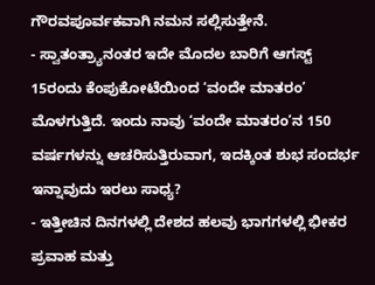ಗೌರವಪೂರ್ವಕವಾಗಿ ನಮನ ಸಲ್ಲಿಸುತ್ತೇನೆ.
- ಸ್ವಾತಂತ್ರ್ಯಾನಂತರ ಇದೇ ಮೊದಲ ಬಾರಿಗೆ ಆಗಸ್ಟ್ 15ರಂದು ಕೆಂಪುಕೋಟೆಯಿಂದ ‘ವಂದೇ ಮಾತರಂ’ ಮೊಳಗುತ್ತಿದೆ. ಇಂದು ನಾವು ‘ವಂದೇ ಮಾತರಂ’ನ 150 ವರ್ಷಗಳನ್ನು ಆಚರಿಸುತ್ತಿರುವಾಗ, ಇದಕ್ಕಿಂತ ಶುಭ ಸಂದರ್ಭ ಇನ್ನಾವುದು ಇರಲು ಸಾಧ್ಯ?
- ಇತ್ತೀಚಿನ ದಿನಗಳಲ್ಲಿ ದೇಶದ ಹಲವು ಭಾಗಗಳಲ್ಲಿ ಭೀಕರ ಪ್ರವಾಹ ಮತ್ತು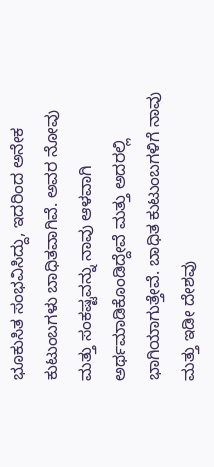ಭೂಕುಸಿತ ಸಂಭವಿಸಿದ್ದು, ಇದರಿಂದ ಅನೇಕ ಕುಟುಂಬಗಳು ಬಾಧಿತವಾಗಿವೆ. ಅವರ ನೋವು ಮತ್ತು ಸಂಕಷ್ಟವನ್ನು ನಾವು ಆಳವಾಗಿ ಅರ್ಥಮಾಡಿಕೊಂಡಿದ್ದೇವೆ ಮತ್ತು ಅದರಲ್ಲಿ ಭಾಗಿಯಾಗುತ್ತೇವೆ. ಬಾಧಿತ ಕುಟುಂಬಗಳಿಗೆ ನಾವು ಮತ್ತು ಇಡೀ ದೇಶವು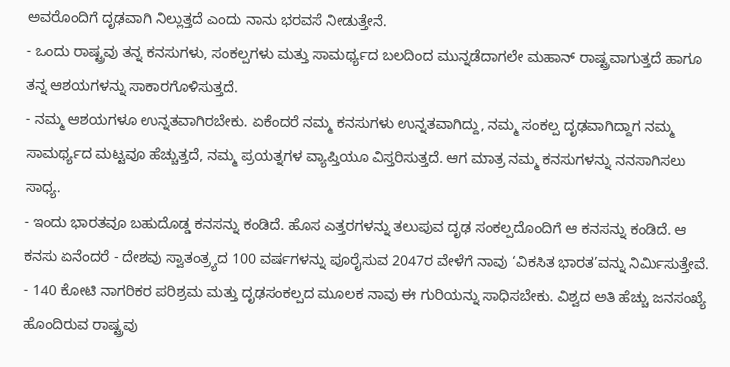ಅವರೊಂದಿಗೆ ದೃಢವಾಗಿ ನಿಲ್ಲುತ್ತದೆ ಎಂದು ನಾನು ಭರವಸೆ ನೀಡುತ್ತೇನೆ.
- ಒಂದು ರಾಷ್ಟ್ರವು ತನ್ನ ಕನಸುಗಳು, ಸಂಕಲ್ಪಗಳು ಮತ್ತು ಸಾಮರ್ಥ್ಯದ ಬಲದಿಂದ ಮುನ್ನಡೆದಾಗಲೇ ಮಹಾನ್ ರಾಷ್ಟ್ರವಾಗುತ್ತದೆ ಹಾಗೂ ತನ್ನ ಆಶಯಗಳನ್ನು ಸಾಕಾರಗೊಳಿಸುತ್ತದೆ.
- ನಮ್ಮ ಆಶಯಗಳೂ ಉನ್ನತವಾಗಿರಬೇಕು. ಏಕೆಂದರೆ ನಮ್ಮ ಕನಸುಗಳು ಉನ್ನತವಾಗಿದ್ದು, ನಮ್ಮ ಸಂಕಲ್ಪ ದೃಢವಾಗಿದ್ದಾಗ ನಮ್ಮ ಸಾಮರ್ಥ್ಯದ ಮಟ್ಟವೂ ಹೆಚ್ಚುತ್ತದೆ, ನಮ್ಮ ಪ್ರಯತ್ನಗಳ ವ್ಯಾಪ್ತಿಯೂ ವಿಸ್ತರಿಸುತ್ತದೆ. ಆಗ ಮಾತ್ರ ನಮ್ಮ ಕನಸುಗಳನ್ನು ನನಸಾಗಿಸಲು ಸಾಧ್ಯ.
- ಇಂದು ಭಾರತವೂ ಬಹುದೊಡ್ಡ ಕನಸನ್ನು ಕಂಡಿದೆ. ಹೊಸ ಎತ್ತರಗಳನ್ನು ತಲುಪುವ ದೃಢ ಸಂಕಲ್ಪದೊಂದಿಗೆ ಆ ಕನಸನ್ನು ಕಂಡಿದೆ. ಆ ಕನಸು ಏನೆಂದರೆ - ದೇಶವು ಸ್ವಾತಂತ್ರ್ಯದ 100 ವರ್ಷಗಳನ್ನು ಪೂರೈಸುವ 2047ರ ವೇಳೆಗೆ ನಾವು ‘ವಿಕಸಿತ ಭಾರತ’ವನ್ನು ನಿರ್ಮಿಸುತ್ತೇವೆ.
- 140 ಕೋಟಿ ನಾಗರಿಕರ ಪರಿಶ್ರಮ ಮತ್ತು ದೃಢಸಂಕಲ್ಪದ ಮೂಲಕ ನಾವು ಈ ಗುರಿಯನ್ನು ಸಾಧಿಸಬೇಕು. ವಿಶ್ವದ ಅತಿ ಹೆಚ್ಚು ಜನಸಂಖ್ಯೆ ಹೊಂದಿರುವ ರಾಷ್ಟ್ರವು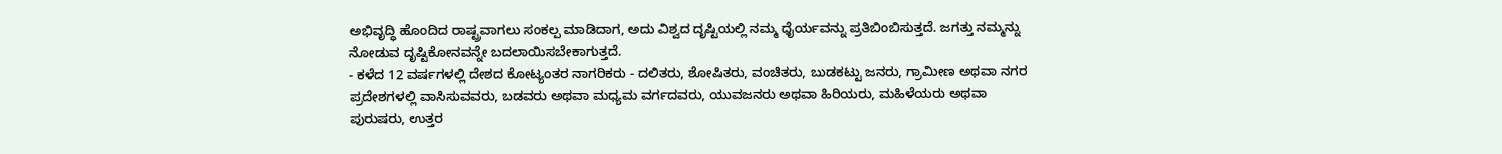ಅಭಿವೃದ್ಧಿ ಹೊಂದಿದ ರಾಷ್ಟ್ರವಾಗಲು ಸಂಕಲ್ಪ ಮಾಡಿದಾಗ, ಅದು ವಿಶ್ವದ ದೃಷ್ಟಿಯಲ್ಲಿ ನಮ್ಮ ಧೈರ್ಯವನ್ನು ಪ್ರತಿಬಿಂಬಿಸುತ್ತದೆ. ಜಗತ್ತು ನಮ್ಮನ್ನು ನೋಡುವ ದೃಷ್ಟಿಕೋನವನ್ನೇ ಬದಲಾಯಿಸಬೇಕಾಗುತ್ತದೆ.
- ಕಳೆದ 12 ವರ್ಷಗಳಲ್ಲಿ ದೇಶದ ಕೋಟ್ಯಂತರ ನಾಗರಿಕರು - ದಲಿತರು, ಶೋಷಿತರು, ವಂಚಿತರು, ಬುಡಕಟ್ಟು ಜನರು, ಗ್ರಾಮೀಣ ಅಥವಾ ನಗರ ಪ್ರದೇಶಗಳಲ್ಲಿ ವಾಸಿಸುವವರು, ಬಡವರು ಅಥವಾ ಮಧ್ಯಮ ವರ್ಗದವರು, ಯುವಜನರು ಅಥವಾ ಹಿರಿಯರು, ಮಹಿಳೆಯರು ಅಥವಾ ಪುರುಷರು, ಉತ್ತರ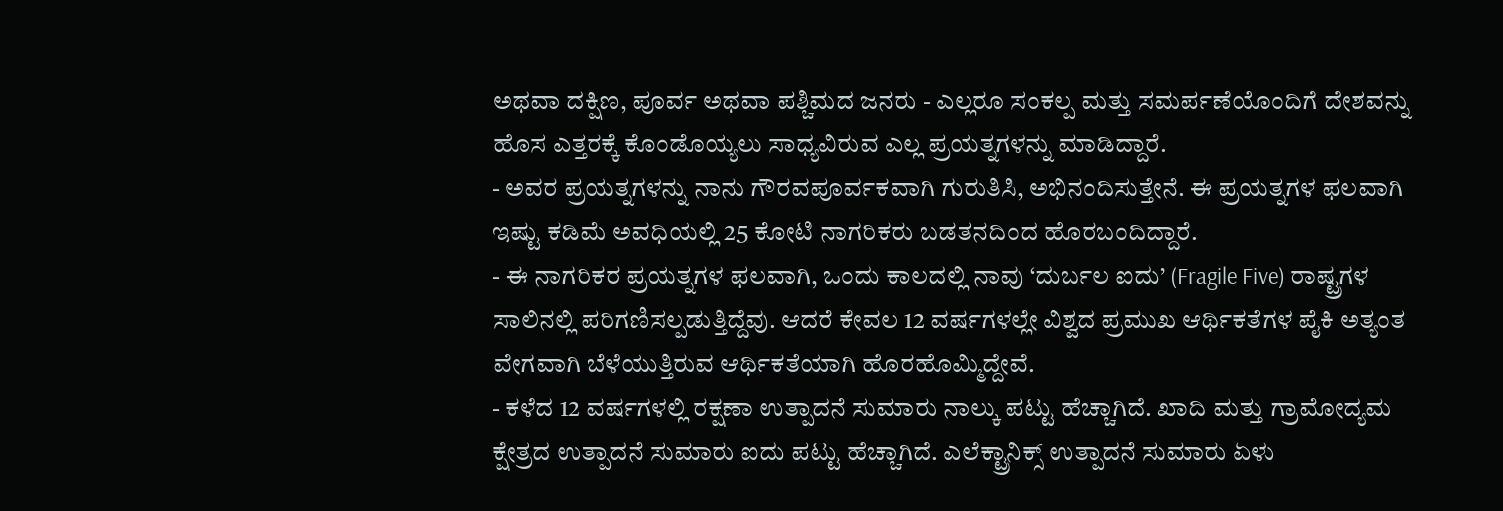ಅಥವಾ ದಕ್ಷಿಣ, ಪೂರ್ವ ಅಥವಾ ಪಶ್ಚಿಮದ ಜನರು - ಎಲ್ಲರೂ ಸಂಕಲ್ಪ ಮತ್ತು ಸಮರ್ಪಣೆಯೊಂದಿಗೆ ದೇಶವನ್ನು ಹೊಸ ಎತ್ತರಕ್ಕೆ ಕೊಂಡೊಯ್ಯಲು ಸಾಧ್ಯವಿರುವ ಎಲ್ಲ ಪ್ರಯತ್ನಗಳನ್ನು ಮಾಡಿದ್ದಾರೆ.
- ಅವರ ಪ್ರಯತ್ನಗಳನ್ನು ನಾನು ಗೌರವಪೂರ್ವಕವಾಗಿ ಗುರುತಿಸಿ, ಅಭಿನಂದಿಸುತ್ತೇನೆ. ಈ ಪ್ರಯತ್ನಗಳ ಫಲವಾಗಿ ಇಷ್ಟು ಕಡಿಮೆ ಅವಧಿಯಲ್ಲಿ 25 ಕೋಟಿ ನಾಗರಿಕರು ಬಡತನದಿಂದ ಹೊರಬಂದಿದ್ದಾರೆ.
- ಈ ನಾಗರಿಕರ ಪ್ರಯತ್ನಗಳ ಫಲವಾಗಿ, ಒಂದು ಕಾಲದಲ್ಲಿ ನಾವು ‘ದುರ್ಬಲ ಐದು’ (Fragile Five) ರಾಷ್ಟ್ರಗಳ ಸಾಲಿನಲ್ಲಿ ಪರಿಗಣಿಸಲ್ಪಡುತ್ತಿದ್ದೆವು. ಆದರೆ ಕೇವಲ 12 ವರ್ಷಗಳಲ್ಲೇ ವಿಶ್ವದ ಪ್ರಮುಖ ಆರ್ಥಿಕತೆಗಳ ಪೈಕಿ ಅತ್ಯಂತ ವೇಗವಾಗಿ ಬೆಳೆಯುತ್ತಿರುವ ಆರ್ಥಿಕತೆಯಾಗಿ ಹೊರಹೊಮ್ಮಿದ್ದೇವೆ.
- ಕಳೆದ 12 ವರ್ಷಗಳಲ್ಲಿ ರಕ್ಷಣಾ ಉತ್ಪಾದನೆ ಸುಮಾರು ನಾಲ್ಕು ಪಟ್ಟು ಹೆಚ್ಚಾಗಿದೆ. ಖಾದಿ ಮತ್ತು ಗ್ರಾಮೋದ್ಯಮ ಕ್ಷೇತ್ರದ ಉತ್ಪಾದನೆ ಸುಮಾರು ಐದು ಪಟ್ಟು ಹೆಚ್ಚಾಗಿದೆ. ಎಲೆಕ್ಟ್ರಾನಿಕ್ಸ್ ಉತ್ಪಾದನೆ ಸುಮಾರು ಏಳು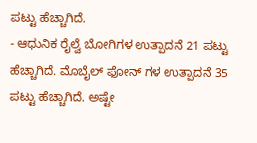ಪಟ್ಟು ಹೆಚ್ಚಾಗಿದೆ.
- ಆಧುನಿಕ ರೈಲ್ವೆ ಬೋಗಿಗಳ ಉತ್ಪಾದನೆ 21 ಪಟ್ಟು ಹೆಚ್ಚಾಗಿದೆ. ಮೊಬೈಲ್ ಫೋನ್ ಗಳ ಉತ್ಪಾದನೆ 35 ಪಟ್ಟು ಹೆಚ್ಚಾಗಿದೆ. ಅಷ್ಟೇ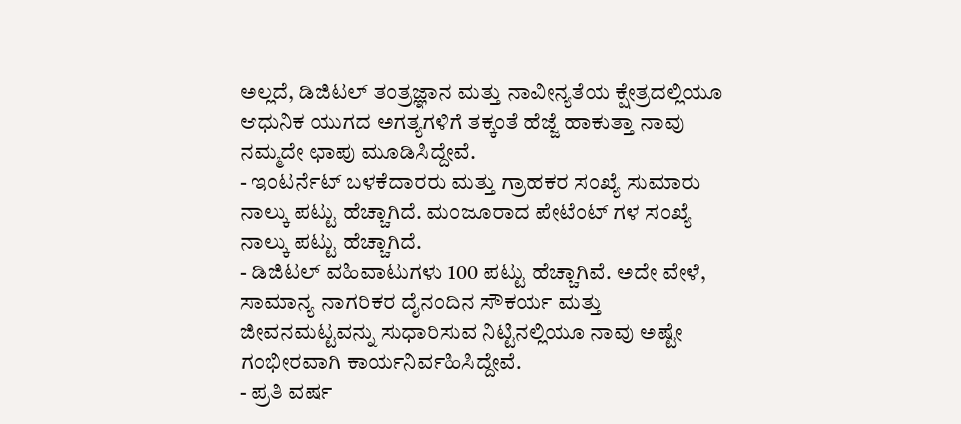ಅಲ್ಲದೆ, ಡಿಜಿಟಲ್ ತಂತ್ರಜ್ಞಾನ ಮತ್ತು ನಾವೀನ್ಯತೆಯ ಕ್ಷೇತ್ರದಲ್ಲಿಯೂ ಆಧುನಿಕ ಯುಗದ ಅಗತ್ಯಗಳಿಗೆ ತಕ್ಕಂತೆ ಹೆಜ್ಜೆ ಹಾಕುತ್ತಾ ನಾವು ನಮ್ಮದೇ ಛಾಪು ಮೂಡಿಸಿದ್ದೇವೆ.
- ಇಂಟರ್ನೆಟ್ ಬಳಕೆದಾರರು ಮತ್ತು ಗ್ರಾಹಕರ ಸಂಖ್ಯೆ ಸುಮಾರು ನಾಲ್ಕು ಪಟ್ಟು ಹೆಚ್ಚಾಗಿದೆ. ಮಂಜೂರಾದ ಪೇಟೆಂಟ್ ಗಳ ಸಂಖ್ಯೆ ನಾಲ್ಕು ಪಟ್ಟು ಹೆಚ್ಚಾಗಿದೆ.
- ಡಿಜಿಟಲ್ ವಹಿವಾಟುಗಳು 100 ಪಟ್ಟು ಹೆಚ್ಚಾಗಿವೆ. ಅದೇ ವೇಳೆ, ಸಾಮಾನ್ಯ ನಾಗರಿಕರ ದೈನಂದಿನ ಸೌಕರ್ಯ ಮತ್ತು ಜೀವನಮಟ್ಟವನ್ನು ಸುಧಾರಿಸುವ ನಿಟ್ಟಿನಲ್ಲಿಯೂ ನಾವು ಅಷ್ಟೇ ಗಂಭೀರವಾಗಿ ಕಾರ್ಯನಿರ್ವಹಿಸಿದ್ದೇವೆ.
- ಪ್ರತಿ ವರ್ಷ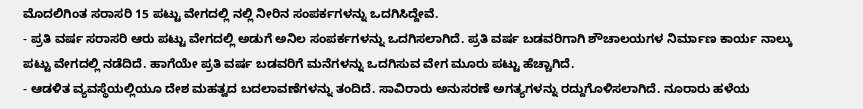ಮೊದಲಿಗಿಂತ ಸರಾಸರಿ 15 ಪಟ್ಟು ವೇಗದಲ್ಲಿ ನಲ್ಲಿ ನೀರಿನ ಸಂಪರ್ಕಗಳನ್ನು ಒದಗಿಸಿದ್ದೇವೆ.
- ಪ್ರತಿ ವರ್ಷ ಸರಾಸರಿ ಆರು ಪಟ್ಟು ವೇಗದಲ್ಲಿ ಅಡುಗೆ ಅನಿಲ ಸಂಪರ್ಕಗಳನ್ನು ಒದಗಿಸಲಾಗಿದೆ. ಪ್ರತಿ ವರ್ಷ ಬಡವರಿಗಾಗಿ ಶೌಚಾಲಯಗಳ ನಿರ್ಮಾಣ ಕಾರ್ಯ ನಾಲ್ಕು ಪಟ್ಟು ವೇಗದಲ್ಲಿ ನಡೆದಿದೆ. ಹಾಗೆಯೇ ಪ್ರತಿ ವರ್ಷ ಬಡವರಿಗೆ ಮನೆಗಳನ್ನು ಒದಗಿಸುವ ವೇಗ ಮೂರು ಪಟ್ಟು ಹೆಚ್ಚಾಗಿದೆ.
- ಆಡಳಿತ ವ್ಯವಸ್ಥೆಯಲ್ಲಿಯೂ ದೇಶ ಮಹತ್ವದ ಬದಲಾವಣೆಗಳನ್ನು ತಂದಿದೆ. ಸಾವಿರಾರು ಅನುಸರಣೆ ಅಗತ್ಯಗಳನ್ನು ರದ್ದುಗೊಳಿಸಲಾಗಿದೆ. ನೂರಾರು ಹಳೆಯ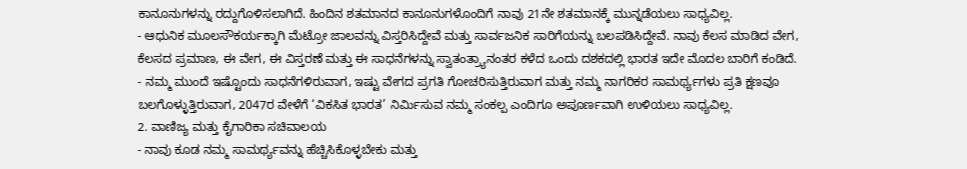ಕಾನೂನುಗಳನ್ನು ರದ್ದುಗೊಳಿಸಲಾಗಿದೆ. ಹಿಂದಿನ ಶತಮಾನದ ಕಾನೂನುಗಳೊಂದಿಗೆ ನಾವು 21ನೇ ಶತಮಾನಕ್ಕೆ ಮುನ್ನಡೆಯಲು ಸಾಧ್ಯವಿಲ್ಲ.
- ಆಧುನಿಕ ಮೂಲಸೌಕರ್ಯಕ್ಕಾಗಿ ಮೆಟ್ರೋ ಜಾಲವನ್ನು ವಿಸ್ತರಿಸಿದ್ದೇವೆ ಮತ್ತು ಸಾರ್ವಜನಿಕ ಸಾರಿಗೆಯನ್ನು ಬಲಪಡಿಸಿದ್ದೇವೆ. ನಾವು ಕೆಲಸ ಮಾಡಿದ ವೇಗ, ಕೆಲಸದ ಪ್ರಮಾಣ, ಈ ವೇಗ, ಈ ವಿಸ್ತರಣೆ ಮತ್ತು ಈ ಸಾಧನೆಗಳನ್ನು ಸ್ವಾತಂತ್ರ್ಯಾನಂತರ ಕಳೆದ ಒಂದು ದಶಕದಲ್ಲಿ ಭಾರತ ಇದೇ ಮೊದಲ ಬಾರಿಗೆ ಕಂಡಿದೆ.
- ನಮ್ಮ ಮುಂದೆ ಇಷ್ಟೊಂದು ಸಾಧನೆಗಳಿರುವಾಗ, ಇಷ್ಟು ವೇಗದ ಪ್ರಗತಿ ಗೋಚರಿಸುತ್ತಿರುವಾಗ ಮತ್ತು ನಮ್ಮ ನಾಗರಿಕರ ಸಾಮರ್ಥ್ಯಗಳು ಪ್ರತಿ ಕ್ಷಣವೂ ಬಲಗೊಳ್ಳುತ್ತಿರುವಾಗ, 2047ರ ವೇಳೆಗೆ ‘ವಿಕಸಿತ ಭಾರತ’ ನಿರ್ಮಿಸುವ ನಮ್ಮ ಸಂಕಲ್ಪ ಎಂದಿಗೂ ಅಪೂರ್ಣವಾಗಿ ಉಳಿಯಲು ಸಾಧ್ಯವಿಲ್ಲ.
2. ವಾಣಿಜ್ಯ ಮತ್ತು ಕೈಗಾರಿಕಾ ಸಚಿವಾಲಯ
- ನಾವು ಕೂಡ ನಮ್ಮ ಸಾಮರ್ಥ್ಯವನ್ನು ಹೆಚ್ಚಿಸಿಕೊಳ್ಳಬೇಕು ಮತ್ತು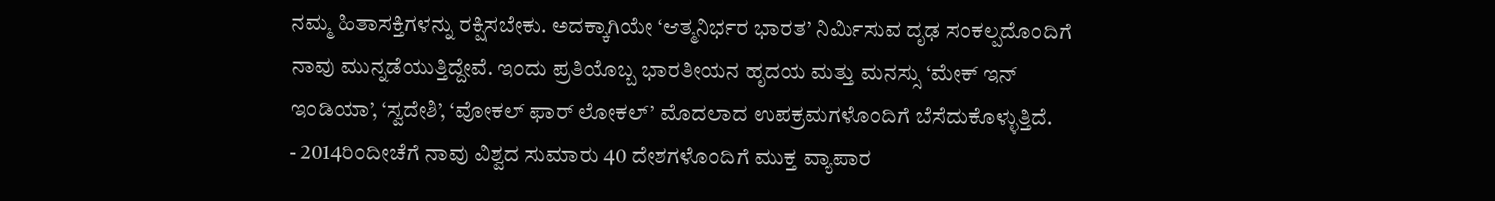ನಮ್ಮ ಹಿತಾಸಕ್ತಿಗಳನ್ನು ರಕ್ಷಿಸಬೇಕು. ಅದಕ್ಕಾಗಿಯೇ ‘ಆತ್ಮನಿರ್ಭರ ಭಾರತ’ ನಿರ್ಮಿಸುವ ದೃಢ ಸಂಕಲ್ಪದೊಂದಿಗೆ ನಾವು ಮುನ್ನಡೆಯುತ್ತಿದ್ದೇವೆ. ಇಂದು ಪ್ರತಿಯೊಬ್ಬ ಭಾರತೀಯನ ಹೃದಯ ಮತ್ತು ಮನಸ್ಸು ‘ಮೇಕ್ ಇನ್ ಇಂಡಿಯಾ’, ‘ಸ್ವದೇಶಿ’, ‘ವೋಕಲ್ ಫಾರ್ ಲೋಕಲ್’ ಮೊದಲಾದ ಉಪಕ್ರಮಗಳೊಂದಿಗೆ ಬೆಸೆದುಕೊಳ್ಳುತ್ತಿದೆ.
- 2014ರಿಂದೀಚೆಗೆ ನಾವು ವಿಶ್ವದ ಸುಮಾರು 40 ದೇಶಗಳೊಂದಿಗೆ ಮುಕ್ತ ವ್ಯಾಪಾರ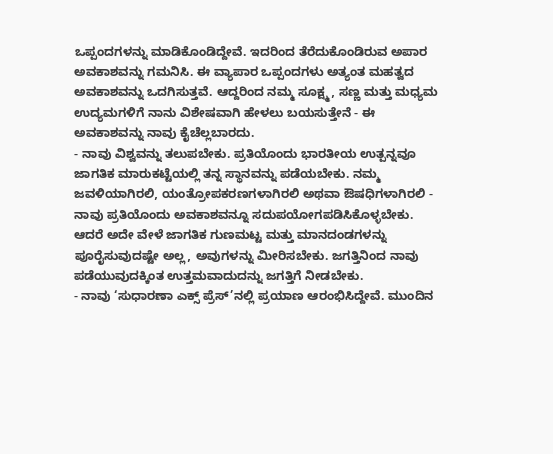ಒಪ್ಪಂದಗಳನ್ನು ಮಾಡಿಕೊಂಡಿದ್ದೇವೆ. ಇದರಿಂದ ತೆರೆದುಕೊಂಡಿರುವ ಅಪಾರ ಅವಕಾಶವನ್ನು ಗಮನಿಸಿ. ಈ ವ್ಯಾಪಾರ ಒಪ್ಪಂದಗಳು ಅತ್ಯಂತ ಮಹತ್ವದ ಅವಕಾಶವನ್ನು ಒದಗಿಸುತ್ತವೆ. ಆದ್ದರಿಂದ ನಮ್ಮ ಸೂಕ್ಷ್ಮ, ಸಣ್ಣ ಮತ್ತು ಮಧ್ಯಮ ಉದ್ಯಮಗಳಿಗೆ ನಾನು ವಿಶೇಷವಾಗಿ ಹೇಳಲು ಬಯಸುತ್ತೇನೆ - ಈ ಅವಕಾಶವನ್ನು ನಾವು ಕೈಚೆಲ್ಲಬಾರದು.
- ನಾವು ವಿಶ್ವವನ್ನು ತಲುಪಬೇಕು. ಪ್ರತಿಯೊಂದು ಭಾರತೀಯ ಉತ್ಪನ್ನವೂ ಜಾಗತಿಕ ಮಾರುಕಟ್ಟೆಯಲ್ಲಿ ತನ್ನ ಸ್ಥಾನವನ್ನು ಪಡೆಯಬೇಕು. ನಮ್ಮ ಜವಳಿಯಾಗಿರಲಿ, ಯಂತ್ರೋಪಕರಣಗಳಾಗಿರಲಿ ಅಥವಾ ಔಷಧಿಗಳಾಗಿರಲಿ - ನಾವು ಪ್ರತಿಯೊಂದು ಅವಕಾಶವನ್ನೂ ಸದುಪಯೋಗಪಡಿಸಿಕೊಳ್ಳಬೇಕು. ಆದರೆ ಅದೇ ವೇಳೆ ಜಾಗತಿಕ ಗುಣಮಟ್ಟ ಮತ್ತು ಮಾನದಂಡಗಳನ್ನು ಪೂರೈಸುವುದಷ್ಟೇ ಅಲ್ಲ, ಅವುಗಳನ್ನು ಮೀರಿಸಬೇಕು. ಜಗತ್ತಿನಿಂದ ನಾವು ಪಡೆಯುವುದಕ್ಕಿಂತ ಉತ್ತಮವಾದುದನ್ನು ಜಗತ್ತಿಗೆ ನೀಡಬೇಕು.
- ನಾವು ‘ಸುಧಾರಣಾ ಎಕ್ಸ್ ಪ್ರೆಸ್’ನಲ್ಲಿ ಪ್ರಯಾಣ ಆರಂಭಿಸಿದ್ದೇವೆ. ಮುಂದಿನ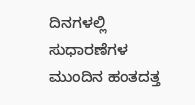ದಿನಗಳಲ್ಲಿ ಸುಧಾರಣೆಗಳ ಮುಂದಿನ ಹಂತದತ್ತ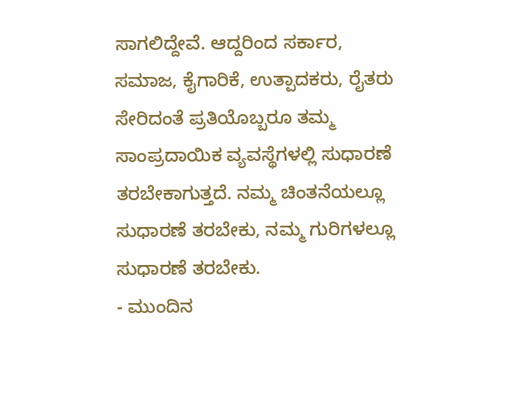ಸಾಗಲಿದ್ದೇವೆ. ಆದ್ದರಿಂದ ಸರ್ಕಾರ, ಸಮಾಜ, ಕೈಗಾರಿಕೆ, ಉತ್ಪಾದಕರು, ರೈತರು ಸೇರಿದಂತೆ ಪ್ರತಿಯೊಬ್ಬರೂ ತಮ್ಮ ಸಾಂಪ್ರದಾಯಿಕ ವ್ಯವಸ್ಥೆಗಳಲ್ಲಿ ಸುಧಾರಣೆ ತರಬೇಕಾಗುತ್ತದೆ. ನಮ್ಮ ಚಿಂತನೆಯಲ್ಲೂ ಸುಧಾರಣೆ ತರಬೇಕು, ನಮ್ಮ ಗುರಿಗಳಲ್ಲೂ ಸುಧಾರಣೆ ತರಬೇಕು.
- ಮುಂದಿನ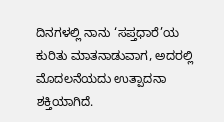ದಿನಗಳಲ್ಲಿ ನಾನು ‘ಸಪ್ತಧಾರೆ’ಯ ಕುರಿತು ಮಾತನಾಡುವಾಗ, ಅದರಲ್ಲಿ ಮೊದಲನೆಯದು ಉತ್ಪಾದನಾ ಶಕ್ತಿಯಾಗಿದೆ.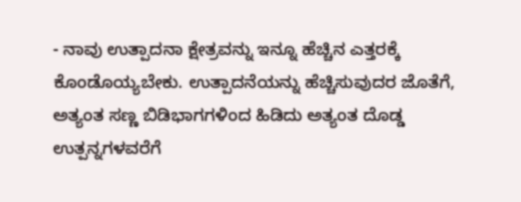- ನಾವು ಉತ್ಪಾದನಾ ಕ್ಷೇತ್ರವನ್ನು ಇನ್ನೂ ಹೆಚ್ಚಿನ ಎತ್ತರಕ್ಕೆ ಕೊಂಡೊಯ್ಯಬೇಕು. ಉತ್ಪಾದನೆಯನ್ನು ಹೆಚ್ಚಿಸುವುದರ ಜೊತೆಗೆ, ಅತ್ಯಂತ ಸಣ್ಣ ಬಿಡಿಭಾಗಗಳಿಂದ ಹಿಡಿದು ಅತ್ಯಂತ ದೊಡ್ಡ ಉತ್ಪನ್ನಗಳವರೆಗೆ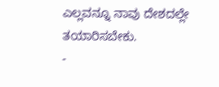ಎಲ್ಲವನ್ನೂ ನಾವು ದೇಶದಲ್ಲೇ ತಯಾರಿಸಬೇಕು.
-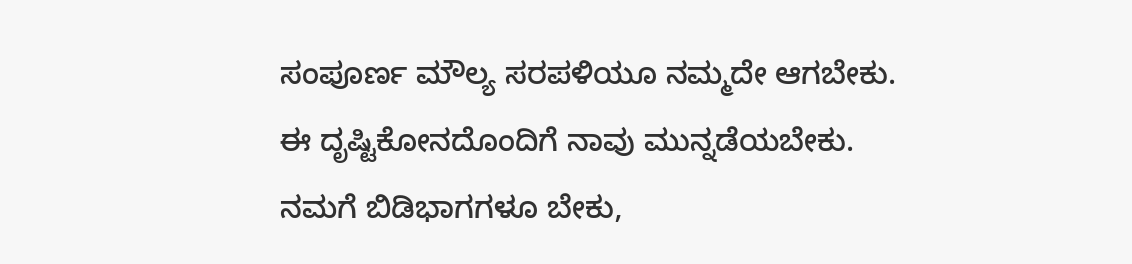ಸಂಪೂರ್ಣ ಮೌಲ್ಯ ಸರಪಳಿಯೂ ನಮ್ಮದೇ ಆಗಬೇಕು. ಈ ದೃಷ್ಟಿಕೋನದೊಂದಿಗೆ ನಾವು ಮುನ್ನಡೆಯಬೇಕು. ನಮಗೆ ಬಿಡಿಭಾಗಗಳೂ ಬೇಕು,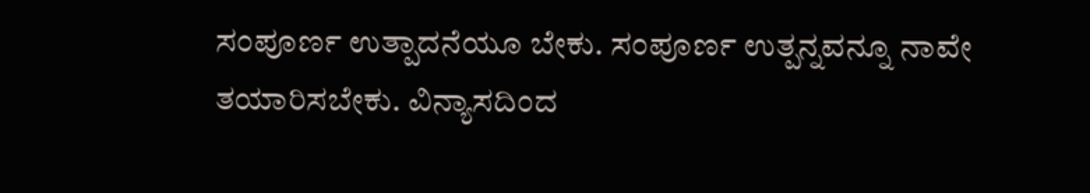ಸಂಪೂರ್ಣ ಉತ್ಪಾದನೆಯೂ ಬೇಕು. ಸಂಪೂರ್ಣ ಉತ್ಪನ್ನವನ್ನೂ ನಾವೇ ತಯಾರಿಸಬೇಕು. ವಿನ್ಯಾಸದಿಂದ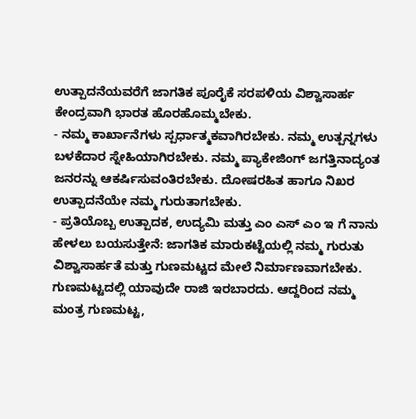ಉತ್ಪಾದನೆಯವರೆಗೆ ಜಾಗತಿಕ ಪೂರೈಕೆ ಸರಪಳಿಯ ವಿಶ್ವಾಸಾರ್ಹ ಕೇಂದ್ರವಾಗಿ ಭಾರತ ಹೊರಹೊಮ್ಮಬೇಕು.
- ನಮ್ಮ ಕಾರ್ಖಾನೆಗಳು ಸ್ಪರ್ಧಾತ್ಮಕವಾಗಿರಬೇಕು. ನಮ್ಮ ಉತ್ಪನ್ನಗಳು ಬಳಕೆದಾರ ಸ್ನೇಹಿಯಾಗಿರಬೇಕು. ನಮ್ಮ ಪ್ಯಾಕೇಜಿಂಗ್ ಜಗತ್ತಿನಾದ್ಯಂತ ಜನರನ್ನು ಆಕರ್ಷಿಸುವಂತಿರಬೇಕು. ದೋಷರಹಿತ ಹಾಗೂ ನಿಖರ ಉತ್ಪಾದನೆಯೇ ನಮ್ಮ ಗುರುತಾಗಬೇಕು.
- ಪ್ರತಿಯೊಬ್ಬ ಉತ್ಪಾದಕ, ಉದ್ಯಮಿ ಮತ್ತು ಎಂ ಎಸ್ ಎಂ ಇ ಗೆ ನಾನು ಹೇಳಲು ಬಯಸುತ್ತೇನೆ: ಜಾಗತಿಕ ಮಾರುಕಟ್ಟೆಯಲ್ಲಿ ನಮ್ಮ ಗುರುತು ವಿಶ್ವಾಸಾರ್ಹತೆ ಮತ್ತು ಗುಣಮಟ್ಟದ ಮೇಲೆ ನಿರ್ಮಾಣವಾಗಬೇಕು. ಗುಣಮಟ್ಟದಲ್ಲಿ ಯಾವುದೇ ರಾಜಿ ಇರಬಾರದು. ಆದ್ದರಿಂದ ನಮ್ಮ ಮಂತ್ರ ಗುಣಮಟ್ಟ,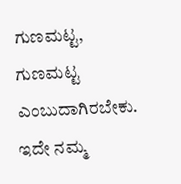ಗುಣಮಟ್ಟ, ಗುಣಮಟ್ಟ ಎಂಬುದಾಗಿರಬೇಕು. ಇದೇ ನಮ್ಮ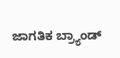ಜಾಗತಿಕ ಬ್ರ್ಯಾಂಡ್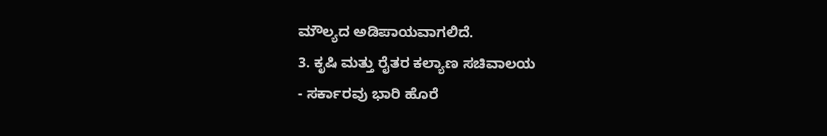ಮೌಲ್ಯದ ಅಡಿಪಾಯವಾಗಲಿದೆ.
3. ಕೃಷಿ ಮತ್ತು ರೈತರ ಕಲ್ಯಾಣ ಸಚಿವಾಲಯ
- ಸರ್ಕಾರವು ಭಾರಿ ಹೊರೆ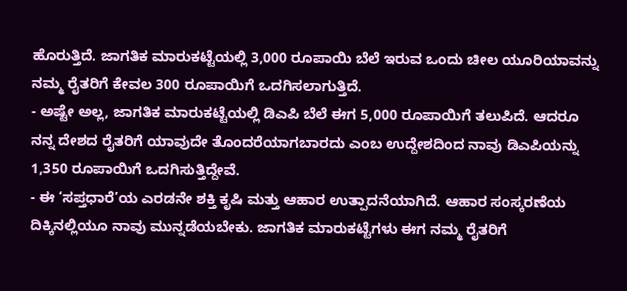ಹೊರುತ್ತಿದೆ. ಜಾಗತಿಕ ಮಾರುಕಟ್ಟೆಯಲ್ಲಿ 3,000 ರೂಪಾಯಿ ಬೆಲೆ ಇರುವ ಒಂದು ಚೀಲ ಯೂರಿಯಾವನ್ನು ನಮ್ಮ ರೈತರಿಗೆ ಕೇವಲ 300 ರೂಪಾಯಿಗೆ ಒದಗಿಸಲಾಗುತ್ತಿದೆ.
- ಅಷ್ಟೇ ಅಲ್ಲ, ಜಾಗತಿಕ ಮಾರುಕಟ್ಟೆಯಲ್ಲಿ ಡಿಎಪಿ ಬೆಲೆ ಈಗ 5,000 ರೂಪಾಯಿಗೆ ತಲುಪಿದೆ. ಆದರೂ ನನ್ನ ದೇಶದ ರೈತರಿಗೆ ಯಾವುದೇ ತೊಂದರೆಯಾಗಬಾರದು ಎಂಬ ಉದ್ದೇಶದಿಂದ ನಾವು ಡಿಎಪಿಯನ್ನು 1,350 ರೂಪಾಯಿಗೆ ಒದಗಿಸುತ್ತಿದ್ದೇವೆ.
- ಈ ‘ಸಪ್ತಧಾರೆ’ಯ ಎರಡನೇ ಶಕ್ತಿ ಕೃಷಿ ಮತ್ತು ಆಹಾರ ಉತ್ಪಾದನೆಯಾಗಿದೆ. ಆಹಾರ ಸಂಸ್ಕರಣೆಯ ದಿಕ್ಕಿನಲ್ಲಿಯೂ ನಾವು ಮುನ್ನಡೆಯಬೇಕು. ಜಾಗತಿಕ ಮಾರುಕಟ್ಟೆಗಳು ಈಗ ನಮ್ಮ ರೈತರಿಗೆ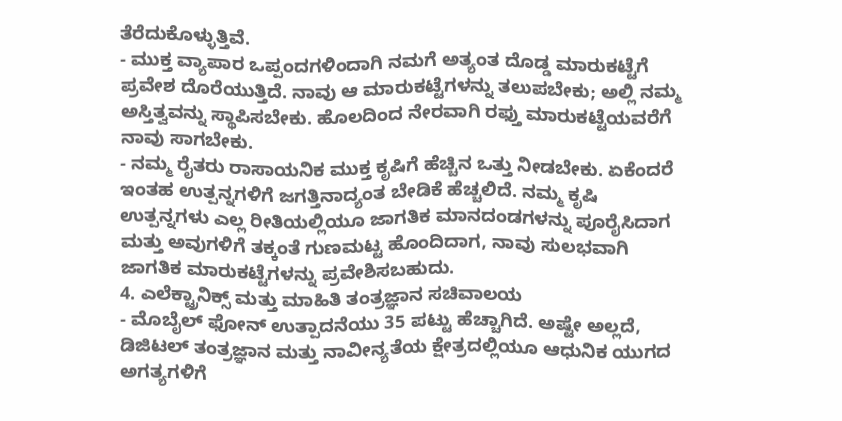ತೆರೆದುಕೊಳ್ಳುತ್ತಿವೆ.
- ಮುಕ್ತ ವ್ಯಾಪಾರ ಒಪ್ಪಂದಗಳಿಂದಾಗಿ ನಮಗೆ ಅತ್ಯಂತ ದೊಡ್ಡ ಮಾರುಕಟ್ಟೆಗೆ ಪ್ರವೇಶ ದೊರೆಯುತ್ತಿದೆ. ನಾವು ಆ ಮಾರುಕಟ್ಟೆಗಳನ್ನು ತಲುಪಬೇಕು; ಅಲ್ಲಿ ನಮ್ಮ ಅಸ್ತಿತ್ವವನ್ನು ಸ್ಥಾಪಿಸಬೇಕು. ಹೊಲದಿಂದ ನೇರವಾಗಿ ರಫ್ತು ಮಾರುಕಟ್ಟೆಯವರೆಗೆ ನಾವು ಸಾಗಬೇಕು.
- ನಮ್ಮ ರೈತರು ರಾಸಾಯನಿಕ ಮುಕ್ತ ಕೃಷಿಗೆ ಹೆಚ್ಚಿನ ಒತ್ತು ನೀಡಬೇಕು. ಏಕೆಂದರೆ ಇಂತಹ ಉತ್ಪನ್ನಗಳಿಗೆ ಜಗತ್ತಿನಾದ್ಯಂತ ಬೇಡಿಕೆ ಹೆಚ್ಚಲಿದೆ. ನಮ್ಮ ಕೃಷಿ ಉತ್ಪನ್ನಗಳು ಎಲ್ಲ ರೀತಿಯಲ್ಲಿಯೂ ಜಾಗತಿಕ ಮಾನದಂಡಗಳನ್ನು ಪೂರೈಸಿದಾಗ ಮತ್ತು ಅವುಗಳಿಗೆ ತಕ್ಕಂತೆ ಗುಣಮಟ್ಟ ಹೊಂದಿದಾಗ, ನಾವು ಸುಲಭವಾಗಿ ಜಾಗತಿಕ ಮಾರುಕಟ್ಟೆಗಳನ್ನು ಪ್ರವೇಶಿಸಬಹುದು.
4. ಎಲೆಕ್ಟ್ರಾನಿಕ್ಸ್ ಮತ್ತು ಮಾಹಿತಿ ತಂತ್ರಜ್ಞಾನ ಸಚಿವಾಲಯ
- ಮೊಬೈಲ್ ಫೋನ್ ಉತ್ಪಾದನೆಯು 35 ಪಟ್ಟು ಹೆಚ್ಚಾಗಿದೆ. ಅಷ್ಟೇ ಅಲ್ಲದೆ, ಡಿಜಿಟಲ್ ತಂತ್ರಜ್ಞಾನ ಮತ್ತು ನಾವೀನ್ಯತೆಯ ಕ್ಷೇತ್ರದಲ್ಲಿಯೂ ಆಧುನಿಕ ಯುಗದ ಅಗತ್ಯಗಳಿಗೆ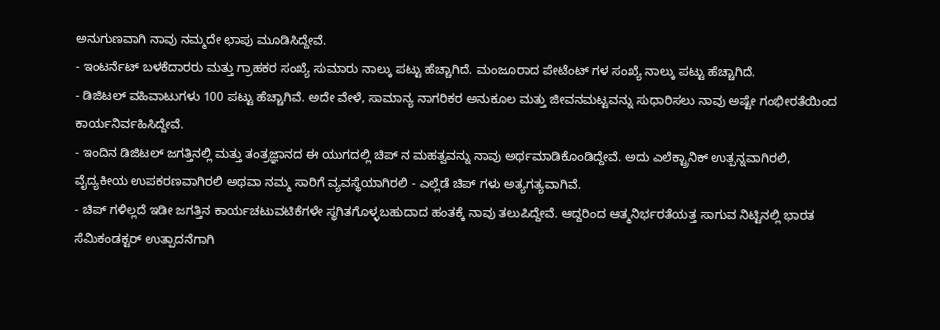ಅನುಗುಣವಾಗಿ ನಾವು ನಮ್ಮದೇ ಛಾಪು ಮೂಡಿಸಿದ್ದೇವೆ.
- ಇಂಟರ್ನೆಟ್ ಬಳಕೆದಾರರು ಮತ್ತು ಗ್ರಾಹಕರ ಸಂಖ್ಯೆ ಸುಮಾರು ನಾಲ್ಕು ಪಟ್ಟು ಹೆಚ್ಚಾಗಿದೆ. ಮಂಜೂರಾದ ಪೇಟೆಂಟ್ ಗಳ ಸಂಖ್ಯೆ ನಾಲ್ಕು ಪಟ್ಟು ಹೆಚ್ಚಾಗಿದೆ.
- ಡಿಜಿಟಲ್ ವಹಿವಾಟುಗಳು 100 ಪಟ್ಟು ಹೆಚ್ಚಾಗಿವೆ. ಅದೇ ವೇಳೆ, ಸಾಮಾನ್ಯ ನಾಗರಿಕರ ಅನುಕೂಲ ಮತ್ತು ಜೀವನಮಟ್ಟವನ್ನು ಸುಧಾರಿಸಲು ನಾವು ಅಷ್ಟೇ ಗಂಭೀರತೆಯಿಂದ ಕಾರ್ಯನಿರ್ವಹಿಸಿದ್ದೇವೆ.
- ಇಂದಿನ ಡಿಜಿಟಲ್ ಜಗತ್ತಿನಲ್ಲಿ ಮತ್ತು ತಂತ್ರಜ್ಞಾನದ ಈ ಯುಗದಲ್ಲಿ ಚಿಪ್ ನ ಮಹತ್ವವನ್ನು ನಾವು ಅರ್ಥಮಾಡಿಕೊಂಡಿದ್ದೇವೆ. ಅದು ಎಲೆಕ್ಟ್ರಾನಿಕ್ ಉತ್ಪನ್ನವಾಗಿರಲಿ, ವೈದ್ಯಕೀಯ ಉಪಕರಣವಾಗಿರಲಿ ಅಥವಾ ನಮ್ಮ ಸಾರಿಗೆ ವ್ಯವಸ್ಥೆಯಾಗಿರಲಿ - ಎಲ್ಲೆಡೆ ಚಿಪ್ ಗಳು ಅತ್ಯಗತ್ಯವಾಗಿವೆ.
- ಚಿಪ್ ಗಳಿಲ್ಲದೆ ಇಡೀ ಜಗತ್ತಿನ ಕಾರ್ಯಚಟುವಟಿಕೆಗಳೇ ಸ್ಥಗಿತಗೊಳ್ಳಬಹುದಾದ ಹಂತಕ್ಕೆ ನಾವು ತಲುಪಿದ್ದೇವೆ. ಆದ್ದರಿಂದ ಆತ್ಮನಿರ್ಭರತೆಯತ್ತ ಸಾಗುವ ನಿಟ್ಟಿನಲ್ಲಿ ಭಾರತ ಸೆಮಿಕಂಡಕ್ಟರ್ ಉತ್ಪಾದನೆಗಾಗಿ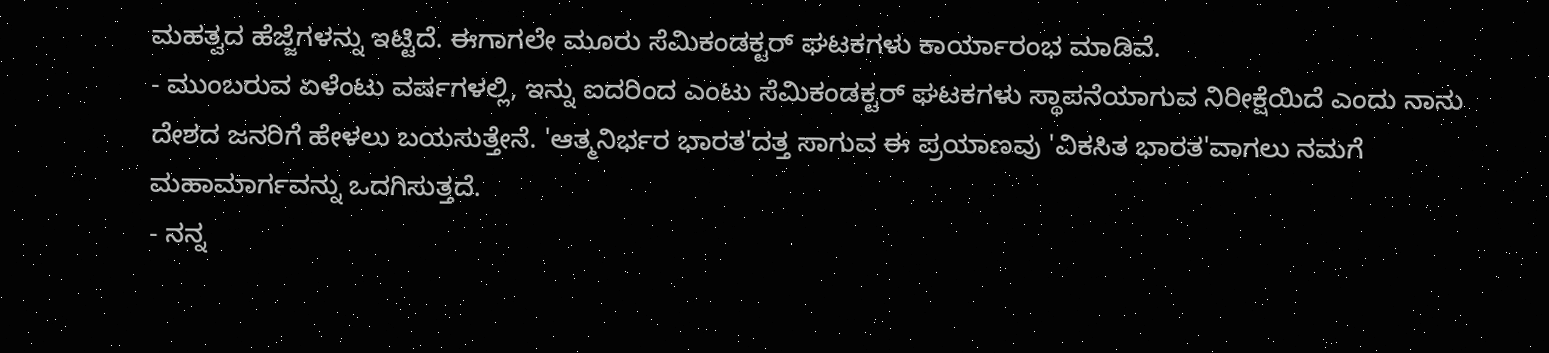ಮಹತ್ವದ ಹೆಜ್ಜೆಗಳನ್ನು ಇಟ್ಟಿದೆ. ಈಗಾಗಲೇ ಮೂರು ಸೆಮಿಕಂಡಕ್ಟರ್ ಘಟಕಗಳು ಕಾರ್ಯಾರಂಭ ಮಾಡಿವೆ.
- ಮುಂಬರುವ ಏಳೆಂಟು ವರ್ಷಗಳಲ್ಲಿ, ಇನ್ನು ಐದರಿಂದ ಎಂಟು ಸೆಮಿಕಂಡಕ್ಟರ್ ಘಟಕಗಳು ಸ್ಥಾಪನೆಯಾಗುವ ನಿರೀಕ್ಷೆಯಿದೆ ಎಂದು ನಾನು ದೇಶದ ಜನರಿಗೆ ಹೇಳಲು ಬಯಸುತ್ತೇನೆ. 'ಆತ್ಮನಿರ್ಭರ ಭಾರತ'ದತ್ತ ಸಾಗುವ ಈ ಪ್ರಯಾಣವು 'ವಿಕಸಿತ ಭಾರತ'ವಾಗಲು ನಮಗೆ ಮಹಾಮಾರ್ಗವನ್ನು ಒದಗಿಸುತ್ತದೆ.
- ನನ್ನ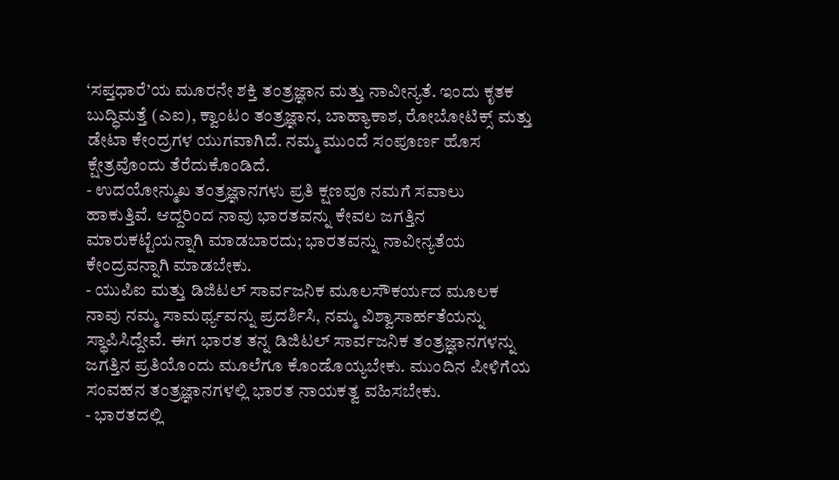‘ಸಪ್ತಧಾರೆ’ಯ ಮೂರನೇ ಶಕ್ತಿ ತಂತ್ರಜ್ಞಾನ ಮತ್ತು ನಾವೀನ್ಯತೆ. ಇಂದು ಕೃತಕ ಬುದ್ಧಿಮತ್ತೆ (ಎಐ), ಕ್ವಾಂಟಂ ತಂತ್ರಜ್ಞಾನ, ಬಾಹ್ಯಾಕಾಶ, ರೋಬೋಟಿಕ್ಸ್ ಮತ್ತು ಡೇಟಾ ಕೇಂದ್ರಗಳ ಯುಗವಾಗಿದೆ. ನಮ್ಮ ಮುಂದೆ ಸಂಪೂರ್ಣ ಹೊಸ ಕ್ಷೇತ್ರವೊಂದು ತೆರೆದುಕೊಂಡಿದೆ.
- ಉದಯೋನ್ಮುಖ ತಂತ್ರಜ್ಞಾನಗಳು ಪ್ರತಿ ಕ್ಷಣವೂ ನಮಗೆ ಸವಾಲು ಹಾಕುತ್ತಿವೆ. ಆದ್ದರಿಂದ ನಾವು ಭಾರತವನ್ನು ಕೇವಲ ಜಗತ್ತಿನ ಮಾರುಕಟ್ಟೆಯನ್ನಾಗಿ ಮಾಡಬಾರದು; ಭಾರತವನ್ನು ನಾವೀನ್ಯತೆಯ ಕೇಂದ್ರವನ್ನಾಗಿ ಮಾಡಬೇಕು.
- ಯುಪಿಐ ಮತ್ತು ಡಿಜಿಟಲ್ ಸಾರ್ವಜನಿಕ ಮೂಲಸೌಕರ್ಯದ ಮೂಲಕ ನಾವು ನಮ್ಮ ಸಾಮರ್ಥ್ಯವನ್ನು ಪ್ರದರ್ಶಿಸಿ, ನಮ್ಮ ವಿಶ್ವಾಸಾರ್ಹತೆಯನ್ನು ಸ್ಥಾಪಿಸಿದ್ದೇವೆ. ಈಗ ಭಾರತ ತನ್ನ ಡಿಜಿಟಲ್ ಸಾರ್ವಜನಿಕ ತಂತ್ರಜ್ಞಾನಗಳನ್ನು ಜಗತ್ತಿನ ಪ್ರತಿಯೊಂದು ಮೂಲೆಗೂ ಕೊಂಡೊಯ್ಯಬೇಕು. ಮುಂದಿನ ಪೀಳಿಗೆಯ ಸಂವಹನ ತಂತ್ರಜ್ಞಾನಗಳಲ್ಲಿ ಭಾರತ ನಾಯಕತ್ವ ವಹಿಸಬೇಕು.
- ಭಾರತದಲ್ಲಿ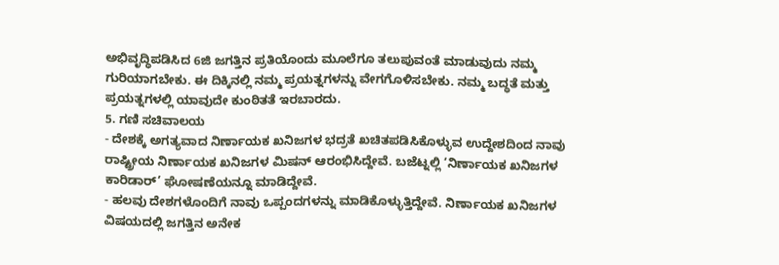ಅಭಿವೃದ್ಧಿಪಡಿಸಿದ 6ಜಿ ಜಗತ್ತಿನ ಪ್ರತಿಯೊಂದು ಮೂಲೆಗೂ ತಲುಪುವಂತೆ ಮಾಡುವುದು ನಮ್ಮ ಗುರಿಯಾಗಬೇಕು. ಈ ದಿಕ್ಕಿನಲ್ಲಿ ನಮ್ಮ ಪ್ರಯತ್ನಗಳನ್ನು ವೇಗಗೊಳಿಸಬೇಕು. ನಮ್ಮ ಬದ್ಧತೆ ಮತ್ತು ಪ್ರಯತ್ನಗಳಲ್ಲಿ ಯಾವುದೇ ಕುಂಠಿತತೆ ಇರಬಾರದು.
5. ಗಣಿ ಸಚಿವಾಲಯ
- ದೇಶಕ್ಕೆ ಅಗತ್ಯವಾದ ನಿರ್ಣಾಯಕ ಖನಿಜಗಳ ಭದ್ರತೆ ಖಚಿತಪಡಿಸಿಕೊಳ್ಳುವ ಉದ್ದೇಶದಿಂದ ನಾವು ರಾಷ್ಟ್ರೀಯ ನಿರ್ಣಾಯಕ ಖನಿಜಗಳ ಮಿಷನ್ ಆರಂಭಿಸಿದ್ದೇವೆ. ಬಜೆಟ್ನಲ್ಲಿ ‘ನಿರ್ಣಾಯಕ ಖನಿಜಗಳ ಕಾರಿಡಾರ್’ ಘೋಷಣೆಯನ್ನೂ ಮಾಡಿದ್ದೇವೆ.
- ಹಲವು ದೇಶಗಳೊಂದಿಗೆ ನಾವು ಒಪ್ಪಂದಗಳನ್ನು ಮಾಡಿಕೊಳ್ಳುತ್ತಿದ್ದೇವೆ. ನಿರ್ಣಾಯಕ ಖನಿಜಗಳ ವಿಷಯದಲ್ಲಿ ಜಗತ್ತಿನ ಅನೇಕ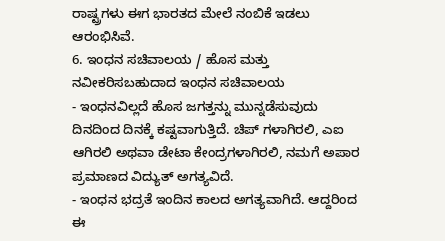ರಾಷ್ಟ್ರಗಳು ಈಗ ಭಾರತದ ಮೇಲೆ ನಂಬಿಕೆ ಇಡಲು ಆರಂಭಿಸಿವೆ.
6. ಇಂಧನ ಸಚಿವಾಲಯ / ಹೊಸ ಮತ್ತು ನವೀಕರಿಸಬಹುದಾದ ಇಂಧನ ಸಚಿವಾಲಯ
- ಇಂಧನವಿಲ್ಲದೆ ಹೊಸ ಜಗತ್ತನ್ನು ಮುನ್ನಡೆಸುವುದು ದಿನದಿಂದ ದಿನಕ್ಕೆ ಕಷ್ಟವಾಗುತ್ತಿದೆ. ಚಿಪ್ ಗಳಾಗಿರಲಿ, ಎಐ ಆಗಿರಲಿ ಅಥವಾ ಡೇಟಾ ಕೇಂದ್ರಗಳಾಗಿರಲಿ, ನಮಗೆ ಅಪಾರ ಪ್ರಮಾಣದ ವಿದ್ಯುತ್ ಅಗತ್ಯವಿದೆ.
- ಇಂಧನ ಭದ್ರತೆ ಇಂದಿನ ಕಾಲದ ಅಗತ್ಯವಾಗಿದೆ. ಆದ್ದರಿಂದ ಈ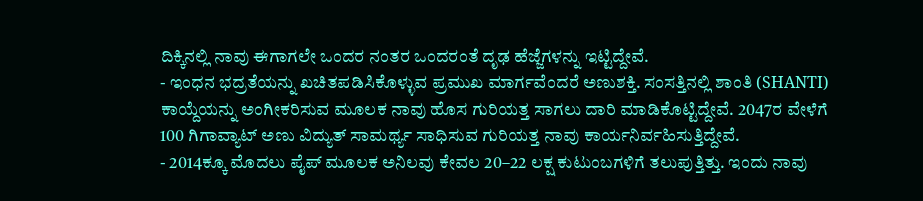ದಿಕ್ಕಿನಲ್ಲಿ ನಾವು ಈಗಾಗಲೇ ಒಂದರ ನಂತರ ಒಂದರಂತೆ ದೃಢ ಹೆಜ್ಜೆಗಳನ್ನು ಇಟ್ಟಿದ್ದೇವೆ.
- ಇಂಧನ ಭದ್ರತೆಯನ್ನು ಖಚಿತಪಡಿಸಿಕೊಳ್ಳುವ ಪ್ರಮುಖ ಮಾರ್ಗವೆಂದರೆ ಅಣುಶಕ್ತಿ. ಸಂಸತ್ತಿನಲ್ಲಿ ಶಾಂತಿ (SHANTI) ಕಾಯ್ದೆಯನ್ನು ಅಂಗೀಕರಿಸುವ ಮೂಲಕ ನಾವು ಹೊಸ ಗುರಿಯತ್ತ ಸಾಗಲು ದಾರಿ ಮಾಡಿಕೊಟ್ಟಿದ್ದೇವೆ. 2047ರ ವೇಳೆಗೆ 100 ಗಿಗಾವ್ಯಾಟ್ ಅಣು ವಿದ್ಯುತ್ ಸಾಮರ್ಥ್ಯ ಸಾಧಿಸುವ ಗುರಿಯತ್ತ ನಾವು ಕಾರ್ಯನಿರ್ವಹಿಸುತ್ತಿದ್ದೇವೆ.
- 2014ಕ್ಕೂ ಮೊದಲು ಪೈಪ್ ಮೂಲಕ ಅನಿಲವು ಕೇವಲ 20–22 ಲಕ್ಷ ಕುಟುಂಬಗಳಿಗೆ ತಲುಪುತ್ತಿತ್ತು. ಇಂದು ನಾವು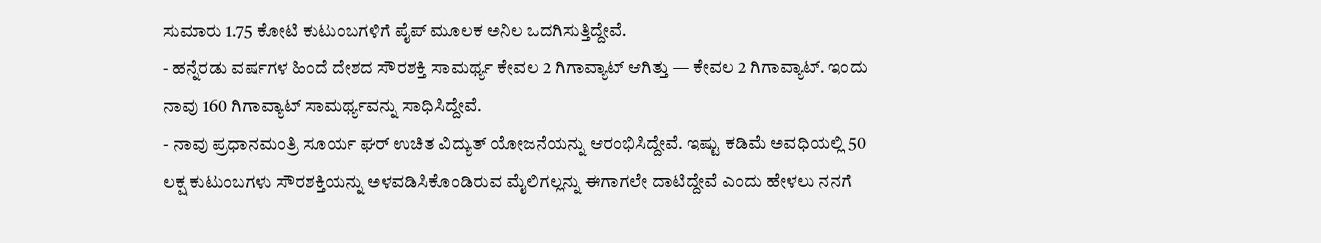ಸುಮಾರು 1.75 ಕೋಟಿ ಕುಟುಂಬಗಳಿಗೆ ಪೈಪ್ ಮೂಲಕ ಅನಿಲ ಒದಗಿಸುತ್ತಿದ್ದೇವೆ.
- ಹನ್ನೆರಡು ವರ್ಷಗಳ ಹಿಂದೆ ದೇಶದ ಸೌರಶಕ್ತಿ ಸಾಮರ್ಥ್ಯ ಕೇವಲ 2 ಗಿಗಾವ್ಯಾಟ್ ಆಗಿತ್ತು — ಕೇವಲ 2 ಗಿಗಾವ್ಯಾಟ್. ಇಂದು ನಾವು 160 ಗಿಗಾವ್ಯಾಟ್ ಸಾಮರ್ಥ್ಯವನ್ನು ಸಾಧಿಸಿದ್ದೇವೆ.
- ನಾವು ಪ್ರಧಾನಮಂತ್ರಿ ಸೂರ್ಯ ಘರ್ ಉಚಿತ ವಿದ್ಯುತ್ ಯೋಜನೆಯನ್ನು ಆರಂಭಿಸಿದ್ದೇವೆ. ಇಷ್ಟು ಕಡಿಮೆ ಅವಧಿಯಲ್ಲಿ 50 ಲಕ್ಷ ಕುಟುಂಬಗಳು ಸೌರಶಕ್ತಿಯನ್ನು ಅಳವಡಿಸಿಕೊಂಡಿರುವ ಮೈಲಿಗಲ್ಲನ್ನು ಈಗಾಗಲೇ ದಾಟಿದ್ದೇವೆ ಎಂದು ಹೇಳಲು ನನಗೆ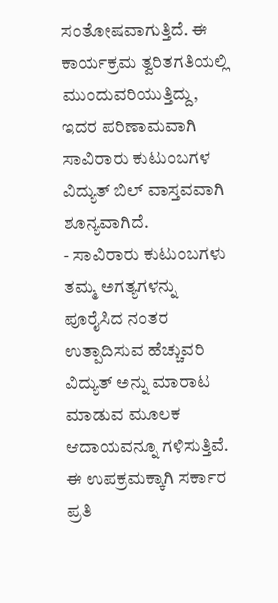ಸಂತೋಷವಾಗುತ್ತಿದೆ. ಈ ಕಾರ್ಯಕ್ರಮ ತ್ವರಿತಗತಿಯಲ್ಲಿ ಮುಂದುವರಿಯುತ್ತಿದ್ದು, ಇದರ ಪರಿಣಾಮವಾಗಿ ಸಾವಿರಾರು ಕುಟುಂಬಗಳ ವಿದ್ಯುತ್ ಬಿಲ್ ವಾಸ್ತವವಾಗಿ ಶೂನ್ಯವಾಗಿದೆ.
- ಸಾವಿರಾರು ಕುಟುಂಬಗಳು ತಮ್ಮ ಅಗತ್ಯಗಳನ್ನು ಪೂರೈಸಿದ ನಂತರ ಉತ್ಪಾದಿಸುವ ಹೆಚ್ಚುವರಿ ವಿದ್ಯುತ್ ಅನ್ನು ಮಾರಾಟ ಮಾಡುವ ಮೂಲಕ ಆದಾಯವನ್ನೂ ಗಳಿಸುತ್ತಿವೆ. ಈ ಉಪಕ್ರಮಕ್ಕಾಗಿ ಸರ್ಕಾರ ಪ್ರತಿ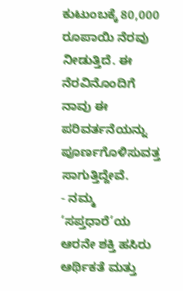ಕುಟುಂಬಕ್ಕೆ 80,000 ರೂಪಾಯಿ ನೆರವು ನೀಡುತ್ತಿದೆ. ಈ ನೆರವಿನೊಂದಿಗೆ ನಾವು ಈ ಪರಿವರ್ತನೆಯನ್ನು ಪೂರ್ಣಗೊಳಿಸುವತ್ತ ಸಾಗುತ್ತಿದ್ದೇವೆ.
- ನಮ್ಮ ‘ಸಪ್ತಧಾರೆ’ಯ ಆರನೇ ಶಕ್ತಿ ಹಸಿರು ಆರ್ಥಿಕತೆ ಮತ್ತು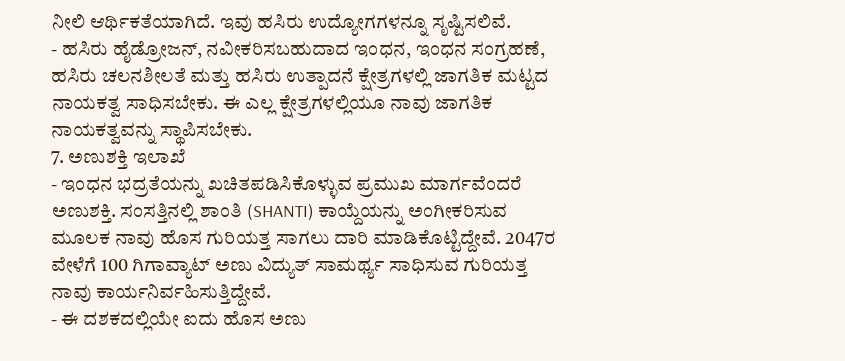ನೀಲಿ ಆರ್ಥಿಕತೆಯಾಗಿದೆ. ಇವು ಹಸಿರು ಉದ್ಯೋಗಗಳನ್ನೂ ಸೃಷ್ಟಿಸಲಿವೆ.
- ಹಸಿರು ಹೈಡ್ರೋಜನ್, ನವೀಕರಿಸಬಹುದಾದ ಇಂಧನ, ಇಂಧನ ಸಂಗ್ರಹಣೆ, ಹಸಿರು ಚಲನಶೀಲತೆ ಮತ್ತು ಹಸಿರು ಉತ್ಪಾದನೆ ಕ್ಷೇತ್ರಗಳಲ್ಲಿ ಜಾಗತಿಕ ಮಟ್ಟದ ನಾಯಕತ್ವ ಸಾಧಿಸಬೇಕು. ಈ ಎಲ್ಲ ಕ್ಷೇತ್ರಗಳಲ್ಲಿಯೂ ನಾವು ಜಾಗತಿಕ ನಾಯಕತ್ವವನ್ನು ಸ್ಥಾಪಿಸಬೇಕು.
7. ಅಣುಶಕ್ತಿ ಇಲಾಖೆ
- ಇಂಧನ ಭದ್ರತೆಯನ್ನು ಖಚಿತಪಡಿಸಿಕೊಳ್ಳುವ ಪ್ರಮುಖ ಮಾರ್ಗವೆಂದರೆ ಅಣುಶಕ್ತಿ. ಸಂಸತ್ತಿನಲ್ಲಿ ಶಾಂತಿ (SHANTI) ಕಾಯ್ದೆಯನ್ನು ಅಂಗೀಕರಿಸುವ ಮೂಲಕ ನಾವು ಹೊಸ ಗುರಿಯತ್ತ ಸಾಗಲು ದಾರಿ ಮಾಡಿಕೊಟ್ಟಿದ್ದೇವೆ. 2047ರ ವೇಳೆಗೆ 100 ಗಿಗಾವ್ಯಾಟ್ ಅಣು ವಿದ್ಯುತ್ ಸಾಮರ್ಥ್ಯ ಸಾಧಿಸುವ ಗುರಿಯತ್ತ ನಾವು ಕಾರ್ಯನಿರ್ವಹಿಸುತ್ತಿದ್ದೇವೆ.
- ಈ ದಶಕದಲ್ಲಿಯೇ ಐದು ಹೊಸ ಅಣು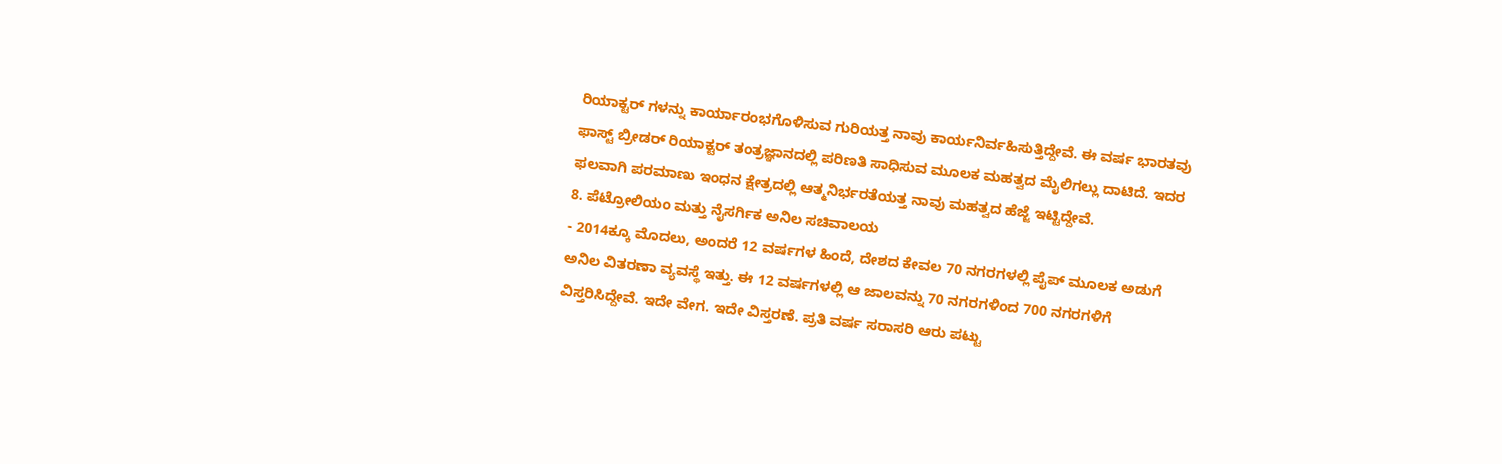ರಿಯಾಕ್ಟರ್ ಗಳನ್ನು ಕಾರ್ಯಾರಂಭಗೊಳಿಸುವ ಗುರಿಯತ್ತ ನಾವು ಕಾರ್ಯನಿರ್ವಹಿಸುತ್ತಿದ್ದೇವೆ. ಈ ವರ್ಷ ಭಾರತವು ಫಾಸ್ಟ್ ಬ್ರೀಡರ್ ರಿಯಾಕ್ಟರ್ ತಂತ್ರಜ್ಞಾನದಲ್ಲಿ ಪರಿಣತಿ ಸಾಧಿಸುವ ಮೂಲಕ ಮಹತ್ವದ ಮೈಲಿಗಲ್ಲು ದಾಟಿದೆ. ಇದರ ಫಲವಾಗಿ ಪರಮಾಣು ಇಂಧನ ಕ್ಷೇತ್ರದಲ್ಲಿ ಆತ್ಮನಿರ್ಭರತೆಯತ್ತ ನಾವು ಮಹತ್ವದ ಹೆಜ್ಜೆ ಇಟ್ಟಿದ್ದೇವೆ.
8. ಪೆಟ್ರೋಲಿಯಂ ಮತ್ತು ನೈಸರ್ಗಿಕ ಅನಿಲ ಸಚಿವಾಲಯ
- 2014ಕ್ಕೂ ಮೊದಲು, ಅಂದರೆ 12 ವರ್ಷಗಳ ಹಿಂದೆ, ದೇಶದ ಕೇವಲ 70 ನಗರಗಳಲ್ಲಿ ಪೈಪ್ ಮೂಲಕ ಅಡುಗೆ ಅನಿಲ ವಿತರಣಾ ವ್ಯವಸ್ಥೆ ಇತ್ತು. ಈ 12 ವರ್ಷಗಳಲ್ಲಿ ಆ ಜಾಲವನ್ನು 70 ನಗರಗಳಿಂದ 700 ನಗರಗಳಿಗೆ ವಿಸ್ತರಿಸಿದ್ದೇವೆ. ಇದೇ ವೇಗ. ಇದೇ ವಿಸ್ತರಣೆ. ಪ್ರತಿ ವರ್ಷ ಸರಾಸರಿ ಆರು ಪಟ್ಟು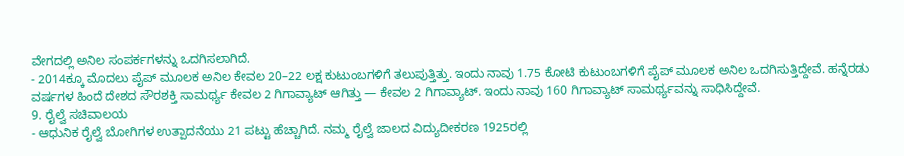ವೇಗದಲ್ಲಿ ಅನಿಲ ಸಂಪರ್ಕಗಳನ್ನು ಒದಗಿಸಲಾಗಿದೆ.
- 2014ಕ್ಕೂ ಮೊದಲು ಪೈಪ್ ಮೂಲಕ ಅನಿಲ ಕೇವಲ 20–22 ಲಕ್ಷ ಕುಟುಂಬಗಳಿಗೆ ತಲುಪುತ್ತಿತ್ತು. ಇಂದು ನಾವು 1.75 ಕೋಟಿ ಕುಟುಂಬಗಳಿಗೆ ಪೈಪ್ ಮೂಲಕ ಅನಿಲ ಒದಗಿಸುತ್ತಿದ್ದೇವೆ. ಹನ್ನೆರಡು ವರ್ಷಗಳ ಹಿಂದೆ ದೇಶದ ಸೌರಶಕ್ತಿ ಸಾಮರ್ಥ್ಯ ಕೇವಲ 2 ಗಿಗಾವ್ಯಾಟ್ ಆಗಿತ್ತು — ಕೇವಲ 2 ಗಿಗಾವ್ಯಾಟ್. ಇಂದು ನಾವು 160 ಗಿಗಾವ್ಯಾಟ್ ಸಾಮರ್ಥ್ಯವನ್ನು ಸಾಧಿಸಿದ್ದೇವೆ.
9. ರೈಲ್ವೆ ಸಚಿವಾಲಯ
- ಆಧುನಿಕ ರೈಲ್ವೆ ಬೋಗಿಗಳ ಉತ್ಪಾದನೆಯು 21 ಪಟ್ಟು ಹೆಚ್ಚಾಗಿದೆ. ನಮ್ಮ ರೈಲ್ವೆ ಜಾಲದ ವಿದ್ಯುದೀಕರಣ 1925ರಲ್ಲಿ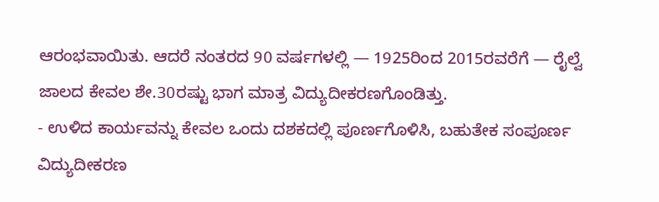ಆರಂಭವಾಯಿತು. ಆದರೆ ನಂತರದ 90 ವರ್ಷಗಳಲ್ಲಿ — 1925ರಿಂದ 2015ರವರೆಗೆ — ರೈಲ್ವೆ ಜಾಲದ ಕೇವಲ ಶೇ.30ರಷ್ಟು ಭಾಗ ಮಾತ್ರ ವಿದ್ಯುದೀಕರಣಗೊಂಡಿತ್ತು.
- ಉಳಿದ ಕಾರ್ಯವನ್ನು ಕೇವಲ ಒಂದು ದಶಕದಲ್ಲಿ ಪೂರ್ಣಗೊಳಿಸಿ, ಬಹುತೇಕ ಸಂಪೂರ್ಣ ವಿದ್ಯುದೀಕರಣ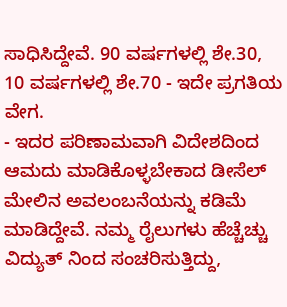ಸಾಧಿಸಿದ್ದೇವೆ. 90 ವರ್ಷಗಳಲ್ಲಿ ಶೇ.30, 10 ವರ್ಷಗಳಲ್ಲಿ ಶೇ.70 - ಇದೇ ಪ್ರಗತಿಯ ವೇಗ.
- ಇದರ ಪರಿಣಾಮವಾಗಿ ವಿದೇಶದಿಂದ ಆಮದು ಮಾಡಿಕೊಳ್ಳಬೇಕಾದ ಡೀಸೆಲ್ ಮೇಲಿನ ಅವಲಂಬನೆಯನ್ನು ಕಡಿಮೆ ಮಾಡಿದ್ದೇವೆ. ನಮ್ಮ ರೈಲುಗಳು ಹೆಚ್ಚೆಚ್ಚು ವಿದ್ಯುತ್ ನಿಂದ ಸಂಚರಿಸುತ್ತಿದ್ದು,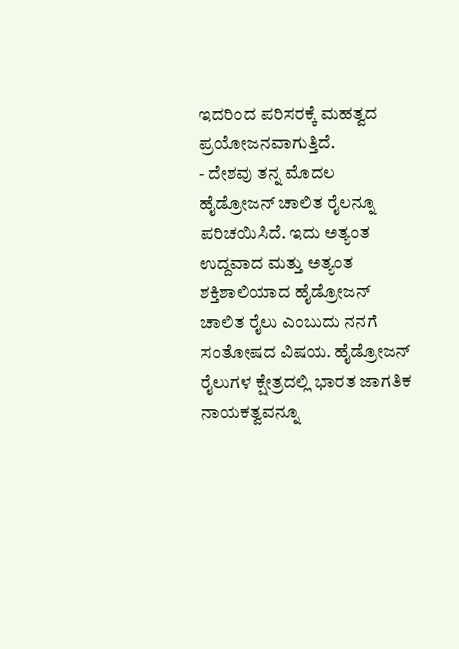ಇದರಿಂದ ಪರಿಸರಕ್ಕೆ ಮಹತ್ವದ ಪ್ರಯೋಜನವಾಗುತ್ತಿದೆ.
- ದೇಶವು ತನ್ನ ಮೊದಲ ಹೈಡ್ರೋಜನ್ ಚಾಲಿತ ರೈಲನ್ನೂ ಪರಿಚಯಿಸಿದೆ. ಇದು ಅತ್ಯಂತ ಉದ್ದವಾದ ಮತ್ತು ಅತ್ಯಂತ ಶಕ್ತಿಶಾಲಿಯಾದ ಹೈಡ್ರೋಜನ್ ಚಾಲಿತ ರೈಲು ಎಂಬುದು ನನಗೆ ಸಂತೋಷದ ವಿಷಯ. ಹೈಡ್ರೋಜನ್ ರೈಲುಗಳ ಕ್ಷೇತ್ರದಲ್ಲಿ ಭಾರತ ಜಾಗತಿಕ ನಾಯಕತ್ವವನ್ನೂ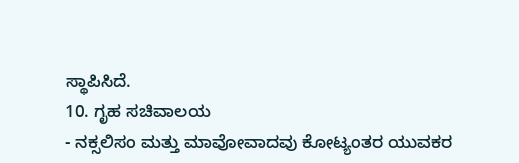ಸ್ಥಾಪಿಸಿದೆ.
10. ಗೃಹ ಸಚಿವಾಲಯ
- ನಕ್ಸಲಿಸಂ ಮತ್ತು ಮಾವೋವಾದವು ಕೋಟ್ಯಂತರ ಯುವಕರ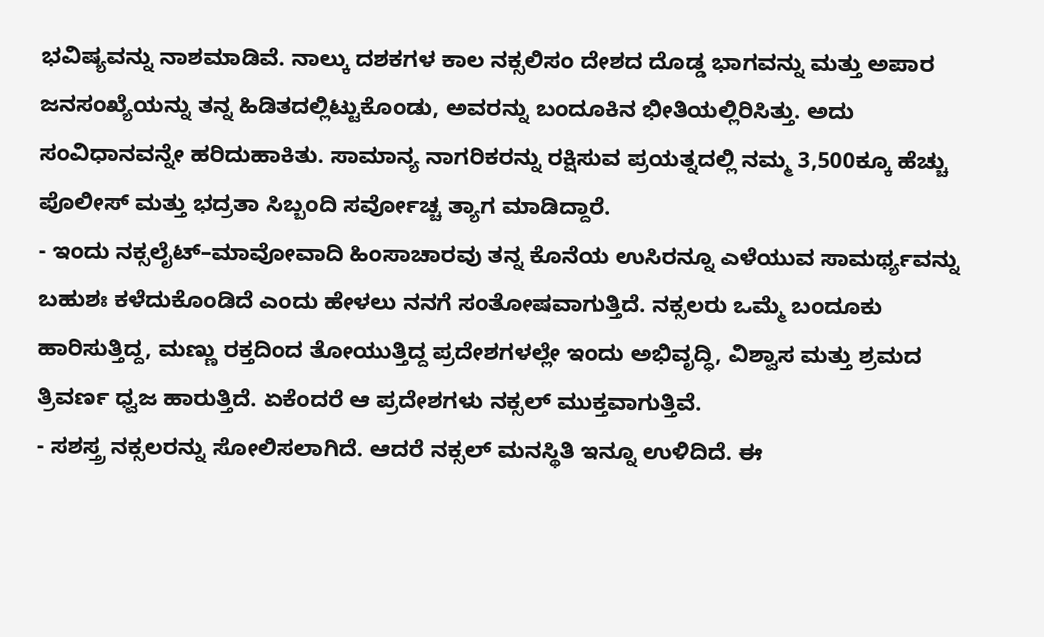ಭವಿಷ್ಯವನ್ನು ನಾಶಮಾಡಿವೆ. ನಾಲ್ಕು ದಶಕಗಳ ಕಾಲ ನಕ್ಸಲಿಸಂ ದೇಶದ ದೊಡ್ಡ ಭಾಗವನ್ನು ಮತ್ತು ಅಪಾರ ಜನಸಂಖ್ಯೆಯನ್ನು ತನ್ನ ಹಿಡಿತದಲ್ಲಿಟ್ಟುಕೊಂಡು, ಅವರನ್ನು ಬಂದೂಕಿನ ಭೀತಿಯಲ್ಲಿರಿಸಿತ್ತು. ಅದು ಸಂವಿಧಾನವನ್ನೇ ಹರಿದುಹಾಕಿತು. ಸಾಮಾನ್ಯ ನಾಗರಿಕರನ್ನು ರಕ್ಷಿಸುವ ಪ್ರಯತ್ನದಲ್ಲಿ ನಮ್ಮ 3,500ಕ್ಕೂ ಹೆಚ್ಚು ಪೊಲೀಸ್ ಮತ್ತು ಭದ್ರತಾ ಸಿಬ್ಬಂದಿ ಸರ್ವೋಚ್ಚ ತ್ಯಾಗ ಮಾಡಿದ್ದಾರೆ.
- ಇಂದು ನಕ್ಸಲೈಟ್–ಮಾವೋವಾದಿ ಹಿಂಸಾಚಾರವು ತನ್ನ ಕೊನೆಯ ಉಸಿರನ್ನೂ ಎಳೆಯುವ ಸಾಮರ್ಥ್ಯವನ್ನು ಬಹುಶಃ ಕಳೆದುಕೊಂಡಿದೆ ಎಂದು ಹೇಳಲು ನನಗೆ ಸಂತೋಷವಾಗುತ್ತಿದೆ. ನಕ್ಸಲರು ಒಮ್ಮೆ ಬಂದೂಕು ಹಾರಿಸುತ್ತಿದ್ದ, ಮಣ್ಣು ರಕ್ತದಿಂದ ತೋಯುತ್ತಿದ್ದ ಪ್ರದೇಶಗಳಲ್ಲೇ ಇಂದು ಅಭಿವೃದ್ಧಿ, ವಿಶ್ವಾಸ ಮತ್ತು ಶ್ರಮದ ತ್ರಿವರ್ಣ ಧ್ವಜ ಹಾರುತ್ತಿದೆ. ಏಕೆಂದರೆ ಆ ಪ್ರದೇಶಗಳು ನಕ್ಸಲ್ ಮುಕ್ತವಾಗುತ್ತಿವೆ.
- ಸಶಸ್ತ್ರ ನಕ್ಸಲರನ್ನು ಸೋಲಿಸಲಾಗಿದೆ. ಆದರೆ ನಕ್ಸಲ್ ಮನಸ್ಥಿತಿ ಇನ್ನೂ ಉಳಿದಿದೆ. ಈ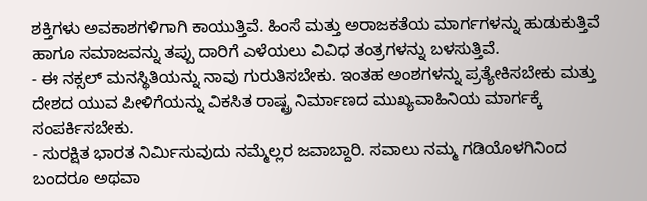ಶಕ್ತಿಗಳು ಅವಕಾಶಗಳಿಗಾಗಿ ಕಾಯುತ್ತಿವೆ. ಹಿಂಸೆ ಮತ್ತು ಅರಾಜಕತೆಯ ಮಾರ್ಗಗಳನ್ನು ಹುಡುಕುತ್ತಿವೆ ಹಾಗೂ ಸಮಾಜವನ್ನು ತಪ್ಪು ದಾರಿಗೆ ಎಳೆಯಲು ವಿವಿಧ ತಂತ್ರಗಳನ್ನು ಬಳಸುತ್ತಿವೆ.
- ಈ ನಕ್ಸಲ್ ಮನಸ್ಥಿತಿಯನ್ನು ನಾವು ಗುರುತಿಸಬೇಕು. ಇಂತಹ ಅಂಶಗಳನ್ನು ಪ್ರತ್ಯೇಕಿಸಬೇಕು ಮತ್ತು ದೇಶದ ಯುವ ಪೀಳಿಗೆಯನ್ನು ವಿಕಸಿತ ರಾಷ್ಟ್ರ ನಿರ್ಮಾಣದ ಮುಖ್ಯವಾಹಿನಿಯ ಮಾರ್ಗಕ್ಕೆ ಸಂಪರ್ಕಿಸಬೇಕು.
- ಸುರಕ್ಷಿತ ಭಾರತ ನಿರ್ಮಿಸುವುದು ನಮ್ಮೆಲ್ಲರ ಜವಾಬ್ದಾರಿ. ಸವಾಲು ನಮ್ಮ ಗಡಿಯೊಳಗಿನಿಂದ ಬಂದರೂ ಅಥವಾ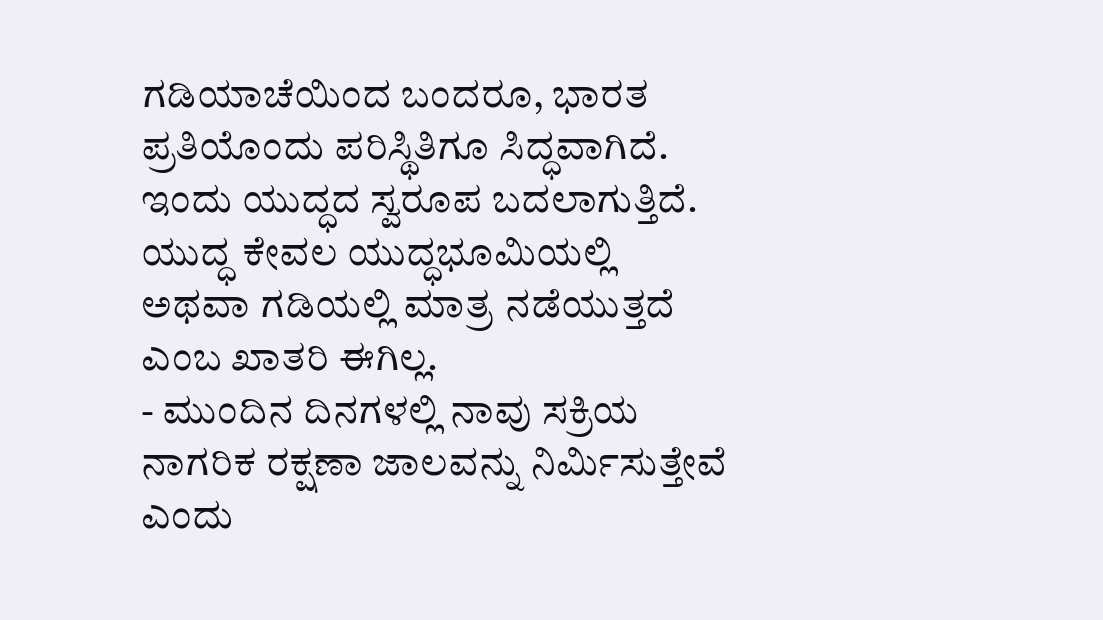ಗಡಿಯಾಚೆಯಿಂದ ಬಂದರೂ, ಭಾರತ ಪ್ರತಿಯೊಂದು ಪರಿಸ್ಥಿತಿಗೂ ಸಿದ್ಧವಾಗಿದೆ. ಇಂದು ಯುದ್ಧದ ಸ್ವರೂಪ ಬದಲಾಗುತ್ತಿದೆ. ಯುದ್ಧ ಕೇವಲ ಯುದ್ಧಭೂಮಿಯಲ್ಲಿ ಅಥವಾ ಗಡಿಯಲ್ಲಿ ಮಾತ್ರ ನಡೆಯುತ್ತದೆ ಎಂಬ ಖಾತರಿ ಈಗಿಲ್ಲ.
- ಮುಂದಿನ ದಿನಗಳಲ್ಲಿ ನಾವು ಸಕ್ರಿಯ ನಾಗರಿಕ ರಕ್ಷಣಾ ಜಾಲವನ್ನು ನಿರ್ಮಿಸುತ್ತೇವೆ ಎಂದು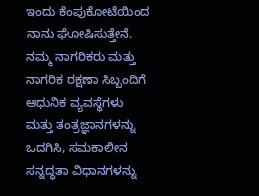ಇಂದು ಕೆಂಪುಕೋಟೆಯಿಂದ ನಾನು ಘೋಷಿಸುತ್ತೇನೆ. ನಮ್ಮ ನಾಗರಿಕರು ಮತ್ತು ನಾಗರಿಕ ರಕ್ಷಣಾ ಸಿಬ್ಬಂದಿಗೆ ಆಧುನಿಕ ವ್ಯವಸ್ಥೆಗಳು ಮತ್ತು ತಂತ್ರಜ್ಞಾನಗಳನ್ನು ಒದಗಿಸಿ, ಸಮಕಾಲೀನ ಸನ್ನದ್ಧತಾ ವಿಧಾನಗಳನ್ನು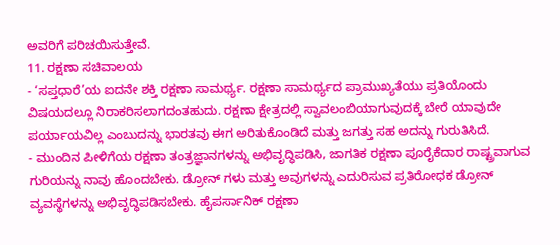ಅವರಿಗೆ ಪರಿಚಯಿಸುತ್ತೇವೆ.
11. ರಕ್ಷಣಾ ಸಚಿವಾಲಯ
- ‘ಸಪ್ತಧಾರೆ’ಯ ಐದನೇ ಶಕ್ತಿ ರಕ್ಷಣಾ ಸಾಮರ್ಥ್ಯ. ರಕ್ಷಣಾ ಸಾಮರ್ಥ್ಯದ ಪ್ರಾಮುಖ್ಯತೆಯು ಪ್ರತಿಯೊಂದು ವಿಷಯದಲ್ಲೂ ನಿರಾಕರಿಸಲಾಗದಂತಹುದು. ರಕ್ಷಣಾ ಕ್ಷೇತ್ರದಲ್ಲಿ ಸ್ವಾವಲಂಬಿಯಾಗುವುದಕ್ಕೆ ಬೇರೆ ಯಾವುದೇ ಪರ್ಯಾಯವಿಲ್ಲ ಎಂಬುದನ್ನು ಭಾರತವು ಈಗ ಅರಿತುಕೊಂಡಿದೆ ಮತ್ತು ಜಗತ್ತು ಸಹ ಅದನ್ನು ಗುರುತಿಸಿದೆ.
- ಮುಂದಿನ ಪೀಳಿಗೆಯ ರಕ್ಷಣಾ ತಂತ್ರಜ್ಞಾನಗಳನ್ನು ಅಭಿವೃದ್ಧಿಪಡಿಸಿ, ಜಾಗತಿಕ ರಕ್ಷಣಾ ಪೂರೈಕೆದಾರ ರಾಷ್ಟ್ರವಾಗುವ ಗುರಿಯನ್ನು ನಾವು ಹೊಂದಬೇಕು. ಡ್ರೋನ್ ಗಳು ಮತ್ತು ಅವುಗಳನ್ನು ಎದುರಿಸುವ ಪ್ರತಿರೋಧಕ ಡ್ರೋನ್ ವ್ಯವಸ್ಥೆಗಳನ್ನು ಅಭಿವೃದ್ಧಿಪಡಿಸಬೇಕು. ಹೈಪರ್ಸಾನಿಕ್ ರಕ್ಷಣಾ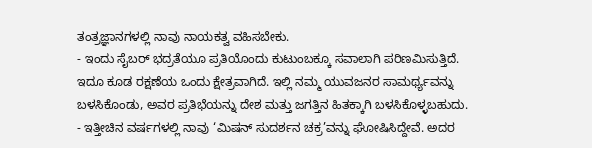ತಂತ್ರಜ್ಞಾನಗಳಲ್ಲಿ ನಾವು ನಾಯಕತ್ವ ವಹಿಸಬೇಕು.
- ಇಂದು ಸೈಬರ್ ಭದ್ರತೆಯೂ ಪ್ರತಿಯೊಂದು ಕುಟುಂಬಕ್ಕೂ ಸವಾಲಾಗಿ ಪರಿಣಮಿಸುತ್ತಿದೆ. ಇದೂ ಕೂಡ ರಕ್ಷಣೆಯ ಒಂದು ಕ್ಷೇತ್ರವಾಗಿದೆ. ಇಲ್ಲಿ ನಮ್ಮ ಯುವಜನರ ಸಾಮರ್ಥ್ಯವನ್ನು ಬಳಸಿಕೊಂಡು, ಅವರ ಪ್ರತಿಭೆಯನ್ನು ದೇಶ ಮತ್ತು ಜಗತ್ತಿನ ಹಿತಕ್ಕಾಗಿ ಬಳಸಿಕೊಳ್ಳಬಹುದು.
- ಇತ್ತೀಚಿನ ವರ್ಷಗಳಲ್ಲಿ ನಾವು ‘ಮಿಷನ್ ಸುದರ್ಶನ ಚಕ್ರ’ವನ್ನು ಘೋಷಿಸಿದ್ದೇವೆ. ಅದರ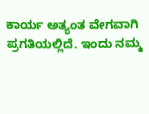ಕಾರ್ಯ ಅತ್ಯಂತ ವೇಗವಾಗಿ ಪ್ರಗತಿಯಲ್ಲಿದೆ. ಇಂದು ನಮ್ಮ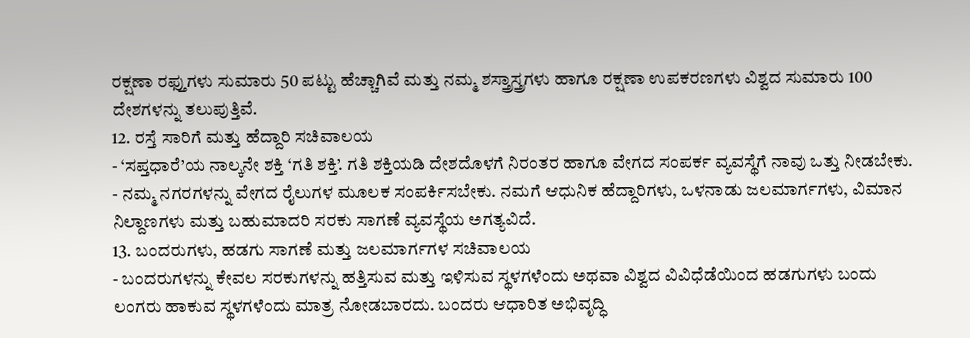ರಕ್ಷಣಾ ರಫ್ತುಗಳು ಸುಮಾರು 50 ಪಟ್ಟು ಹೆಚ್ಚಾಗಿವೆ ಮತ್ತು ನಮ್ಮ ಶಸ್ತ್ರಾಸ್ತ್ರಗಳು ಹಾಗೂ ರಕ್ಷಣಾ ಉಪಕರಣಗಳು ವಿಶ್ವದ ಸುಮಾರು 100 ದೇಶಗಳನ್ನು ತಲುಪುತ್ತಿವೆ.
12. ರಸ್ತೆ ಸಾರಿಗೆ ಮತ್ತು ಹೆದ್ದಾರಿ ಸಚಿವಾಲಯ
- ‘ಸಪ್ತಧಾರೆ’ಯ ನಾಲ್ಕನೇ ಶಕ್ತಿ ‘ಗತಿ ಶಕ್ತಿ’. ಗತಿ ಶಕ್ತಿಯಡಿ ದೇಶದೊಳಗೆ ನಿರಂತರ ಹಾಗೂ ವೇಗದ ಸಂಪರ್ಕ ವ್ಯವಸ್ಥೆಗೆ ನಾವು ಒತ್ತು ನೀಡಬೇಕು.
- ನಮ್ಮ ನಗರಗಳನ್ನು ವೇಗದ ರೈಲುಗಳ ಮೂಲಕ ಸಂಪರ್ಕಿಸಬೇಕು. ನಮಗೆ ಆಧುನಿಕ ಹೆದ್ದಾರಿಗಳು, ಒಳನಾಡು ಜಲಮಾರ್ಗಗಳು, ವಿಮಾನ ನಿಲ್ದಾಣಗಳು ಮತ್ತು ಬಹುಮಾದರಿ ಸರಕು ಸಾಗಣೆ ವ್ಯವಸ್ಥೆಯ ಅಗತ್ಯವಿದೆ.
13. ಬಂದರುಗಳು, ಹಡಗು ಸಾಗಣೆ ಮತ್ತು ಜಲಮಾರ್ಗಗಳ ಸಚಿವಾಲಯ
- ಬಂದರುಗಳನ್ನು ಕೇವಲ ಸರಕುಗಳನ್ನು ಹತ್ತಿಸುವ ಮತ್ತು ಇಳಿಸುವ ಸ್ಥಳಗಳೆಂದು ಅಥವಾ ವಿಶ್ವದ ವಿವಿಧೆಡೆಯಿಂದ ಹಡಗುಗಳು ಬಂದು ಲಂಗರು ಹಾಕುವ ಸ್ಥಳಗಳೆಂದು ಮಾತ್ರ ನೋಡಬಾರದು. ಬಂದರು ಆಧಾರಿತ ಅಭಿವೃದ್ಧಿ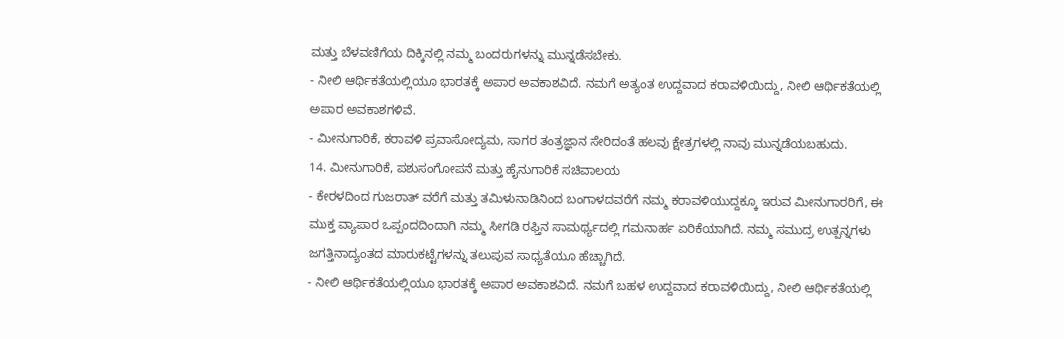ಮತ್ತು ಬೆಳವಣಿಗೆಯ ದಿಕ್ಕಿನಲ್ಲಿ ನಮ್ಮ ಬಂದರುಗಳನ್ನು ಮುನ್ನಡೆಸಬೇಕು.
- ನೀಲಿ ಆರ್ಥಿಕತೆಯಲ್ಲಿಯೂ ಭಾರತಕ್ಕೆ ಅಪಾರ ಅವಕಾಶವಿದೆ. ನಮಗೆ ಅತ್ಯಂತ ಉದ್ದವಾದ ಕರಾವಳಿಯಿದ್ದು, ನೀಲಿ ಆರ್ಥಿಕತೆಯಲ್ಲಿ ಅಪಾರ ಅವಕಾಶಗಳಿವೆ.
- ಮೀನುಗಾರಿಕೆ, ಕರಾವಳಿ ಪ್ರವಾಸೋದ್ಯಮ, ಸಾಗರ ತಂತ್ರಜ್ಞಾನ ಸೇರಿದಂತೆ ಹಲವು ಕ್ಷೇತ್ರಗಳಲ್ಲಿ ನಾವು ಮುನ್ನಡೆಯಬಹುದು.
14. ಮೀನುಗಾರಿಕೆ, ಪಶುಸಂಗೋಪನೆ ಮತ್ತು ಹೈನುಗಾರಿಕೆ ಸಚಿವಾಲಯ
- ಕೇರಳದಿಂದ ಗುಜರಾತ್ ವರೆಗೆ ಮತ್ತು ತಮಿಳುನಾಡಿನಿಂದ ಬಂಗಾಳದವರೆಗೆ ನಮ್ಮ ಕರಾವಳಿಯುದ್ದಕ್ಕೂ ಇರುವ ಮೀನುಗಾರರಿಗೆ, ಈ ಮುಕ್ತ ವ್ಯಾಪಾರ ಒಪ್ಪಂದದಿಂದಾಗಿ ನಮ್ಮ ಸೀಗಡಿ ರಫ್ತಿನ ಸಾಮರ್ಥ್ಯದಲ್ಲಿ ಗಮನಾರ್ಹ ಏರಿಕೆಯಾಗಿದೆ. ನಮ್ಮ ಸಮುದ್ರ ಉತ್ಪನ್ನಗಳು ಜಗತ್ತಿನಾದ್ಯಂತದ ಮಾರುಕಟ್ಟೆಗಳನ್ನು ತಲುಪುವ ಸಾಧ್ಯತೆಯೂ ಹೆಚ್ಚಾಗಿದೆ.
- ನೀಲಿ ಆರ್ಥಿಕತೆಯಲ್ಲಿಯೂ ಭಾರತಕ್ಕೆ ಅಪಾರ ಅವಕಾಶವಿದೆ. ನಮಗೆ ಬಹಳ ಉದ್ದವಾದ ಕರಾವಳಿಯಿದ್ದು, ನೀಲಿ ಆರ್ಥಿಕತೆಯಲ್ಲಿ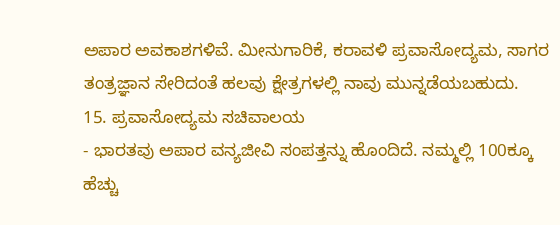ಅಪಾರ ಅವಕಾಶಗಳಿವೆ. ಮೀನುಗಾರಿಕೆ, ಕರಾವಳಿ ಪ್ರವಾಸೋದ್ಯಮ, ಸಾಗರ ತಂತ್ರಜ್ಞಾನ ಸೇರಿದಂತೆ ಹಲವು ಕ್ಷೇತ್ರಗಳಲ್ಲಿ ನಾವು ಮುನ್ನಡೆಯಬಹುದು.
15. ಪ್ರವಾಸೋದ್ಯಮ ಸಚಿವಾಲಯ
- ಭಾರತವು ಅಪಾರ ವನ್ಯಜೀವಿ ಸಂಪತ್ತನ್ನು ಹೊಂದಿದೆ. ನಮ್ಮಲ್ಲಿ 100ಕ್ಕೂ ಹೆಚ್ಚು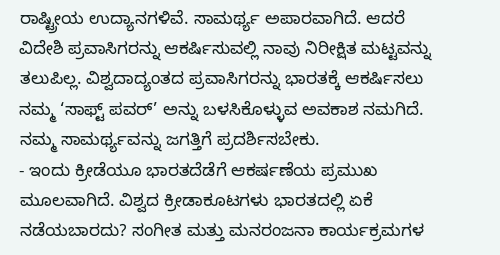ರಾಷ್ಟ್ರೀಯ ಉದ್ಯಾನಗಳಿವೆ. ಸಾಮರ್ಥ್ಯ ಅಪಾರವಾಗಿದೆ. ಆದರೆ ವಿದೇಶಿ ಪ್ರವಾಸಿಗರನ್ನು ಆಕರ್ಷಿಸುವಲ್ಲಿ ನಾವು ನಿರೀಕ್ಷಿತ ಮಟ್ಟವನ್ನು ತಲುಪಿಲ್ಲ. ವಿಶ್ವದಾದ್ಯಂತದ ಪ್ರವಾಸಿಗರನ್ನು ಭಾರತಕ್ಕೆ ಆಕರ್ಷಿಸಲು ನಮ್ಮ ‘ಸಾಫ್ಟ್ ಪವರ್’ ಅನ್ನು ಬಳಸಿಕೊಳ್ಳುವ ಅವಕಾಶ ನಮಗಿದೆ. ನಮ್ಮ ಸಾಮರ್ಥ್ಯವನ್ನು ಜಗತ್ತಿಗೆ ಪ್ರದರ್ಶಿಸಬೇಕು.
- ಇಂದು ಕ್ರೀಡೆಯೂ ಭಾರತದೆಡೆಗೆ ಆಕರ್ಷಣೆಯ ಪ್ರಮುಖ ಮೂಲವಾಗಿದೆ. ವಿಶ್ವದ ಕ್ರೀಡಾಕೂಟಗಳು ಭಾರತದಲ್ಲಿ ಏಕೆ ನಡೆಯಬಾರದು? ಸಂಗೀತ ಮತ್ತು ಮನರಂಜನಾ ಕಾರ್ಯಕ್ರಮಗಳ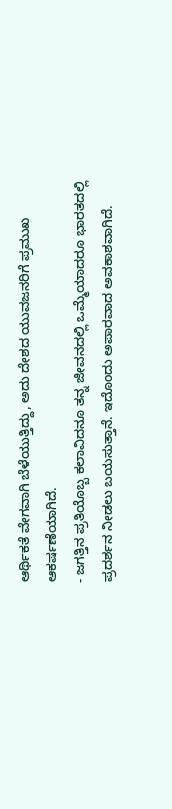ಆರ್ಥಿಕತೆ ವೇಗವಾಗಿ ಬೆಳೆಯುತ್ತಿದ್ದು, ಅದು ದೇಶದ ಯುವಜನರಿಗೆ ಪ್ರಮುಖ ಆಕರ್ಷಣೆಯಾಗಿದೆ.
- ಜಗತ್ತಿನ ಪ್ರತಿಯೊಬ್ಬ ಕಲಾವಿದನೂ ತನ್ನ ಜೀವನದಲ್ಲಿ ಒಮ್ಮೆಯಾದರೂ ಭಾರತದಲ್ಲಿ ಪ್ರದರ್ಶನ ನೀಡಲು ಬಯಸುತ್ತಾನೆ. ಇದೊಂದು ಅಪಾರವಾದ ಅವಕಾಶವಾಗಿದೆ.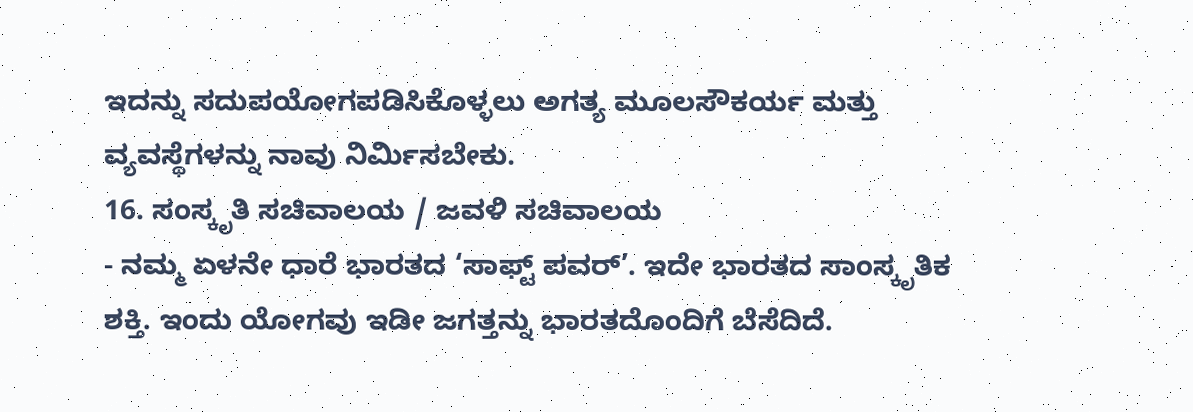ಇದನ್ನು ಸದುಪಯೋಗಪಡಿಸಿಕೊಳ್ಳಲು ಅಗತ್ಯ ಮೂಲಸೌಕರ್ಯ ಮತ್ತು ವ್ಯವಸ್ಥೆಗಳನ್ನು ನಾವು ನಿರ್ಮಿಸಬೇಕು.
16. ಸಂಸ್ಕೃತಿ ಸಚಿವಾಲಯ / ಜವಳಿ ಸಚಿವಾಲಯ
- ನಮ್ಮ ಏಳನೇ ಧಾರೆ ಭಾರತದ ‘ಸಾಫ್ಟ್ ಪವರ್’. ಇದೇ ಭಾರತದ ಸಾಂಸ್ಕೃತಿಕ ಶಕ್ತಿ. ಇಂದು ಯೋಗವು ಇಡೀ ಜಗತ್ತನ್ನು ಭಾರತದೊಂದಿಗೆ ಬೆಸೆದಿದೆ.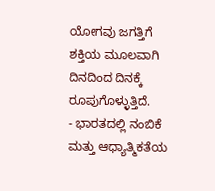ಯೋಗವು ಜಗತ್ತಿಗೆ ಶಕ್ತಿಯ ಮೂಲವಾಗಿ ದಿನದಿಂದ ದಿನಕ್ಕೆ ರೂಪುಗೊಳ್ಳುತ್ತಿದೆ.
- ಭಾರತದಲ್ಲಿ ನಂಬಿಕೆ ಮತ್ತು ಆಧ್ಯಾತ್ಮಿಕತೆಯ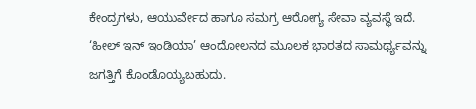ಕೇಂದ್ರಗಳು, ಆಯುರ್ವೇದ ಹಾಗೂ ಸಮಗ್ರ ಆರೋಗ್ಯ ಸೇವಾ ವ್ಯವಸ್ಥೆ ಇದೆ. ‘ಹೀಲ್ ಇನ್ ಇಂಡಿಯಾ’ ಆಂದೋಲನದ ಮೂಲಕ ಭಾರತದ ಸಾಮರ್ಥ್ಯವನ್ನು ಜಗತ್ತಿಗೆ ಕೊಂಡೊಯ್ಯಬಹುದು.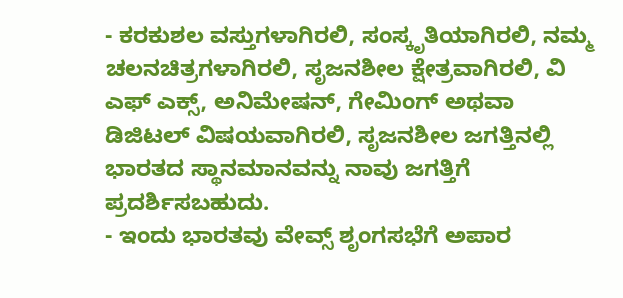- ಕರಕುಶಲ ವಸ್ತುಗಳಾಗಿರಲಿ, ಸಂಸ್ಕೃತಿಯಾಗಿರಲಿ, ನಮ್ಮ ಚಲನಚಿತ್ರಗಳಾಗಿರಲಿ, ಸೃಜನಶೀಲ ಕ್ಷೇತ್ರವಾಗಿರಲಿ, ವಿ ಎಫ್ ಎಕ್ಸ್, ಅನಿಮೇಷನ್, ಗೇಮಿಂಗ್ ಅಥವಾ ಡಿಜಿಟಲ್ ವಿಷಯವಾಗಿರಲಿ, ಸೃಜನಶೀಲ ಜಗತ್ತಿನಲ್ಲಿ ಭಾರತದ ಸ್ಥಾನಮಾನವನ್ನು ನಾವು ಜಗತ್ತಿಗೆ ಪ್ರದರ್ಶಿಸಬಹುದು.
- ಇಂದು ಭಾರತವು ವೇವ್ಸ್ ಶೃಂಗಸಭೆಗೆ ಅಪಾರ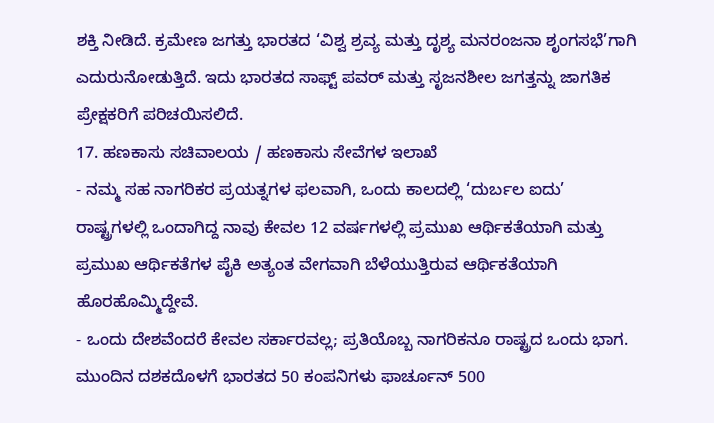ಶಕ್ತಿ ನೀಡಿದೆ. ಕ್ರಮೇಣ ಜಗತ್ತು ಭಾರತದ ‘ವಿಶ್ವ ಶ್ರವ್ಯ ಮತ್ತು ದೃಶ್ಯ ಮನರಂಜನಾ ಶೃಂಗಸಭೆ’ಗಾಗಿ ಎದುರುನೋಡುತ್ತಿದೆ. ಇದು ಭಾರತದ ಸಾಫ್ಟ್ ಪವರ್ ಮತ್ತು ಸೃಜನಶೀಲ ಜಗತ್ತನ್ನು ಜಾಗತಿಕ ಪ್ರೇಕ್ಷಕರಿಗೆ ಪರಿಚಯಿಸಲಿದೆ.
17. ಹಣಕಾಸು ಸಚಿವಾಲಯ / ಹಣಕಾಸು ಸೇವೆಗಳ ಇಲಾಖೆ
- ನಮ್ಮ ಸಹ ನಾಗರಿಕರ ಪ್ರಯತ್ನಗಳ ಫಲವಾಗಿ, ಒಂದು ಕಾಲದಲ್ಲಿ ‘ದುರ್ಬಲ ಐದು’ ರಾಷ್ಟ್ರಗಳಲ್ಲಿ ಒಂದಾಗಿದ್ದ ನಾವು ಕೇವಲ 12 ವರ್ಷಗಳಲ್ಲಿ ಪ್ರಮುಖ ಆರ್ಥಿಕತೆಯಾಗಿ ಮತ್ತು ಪ್ರಮುಖ ಆರ್ಥಿಕತೆಗಳ ಪೈಕಿ ಅತ್ಯಂತ ವೇಗವಾಗಿ ಬೆಳೆಯುತ್ತಿರುವ ಆರ್ಥಿಕತೆಯಾಗಿ ಹೊರಹೊಮ್ಮಿದ್ದೇವೆ.
- ಒಂದು ದೇಶವೆಂದರೆ ಕೇವಲ ಸರ್ಕಾರವಲ್ಲ; ಪ್ರತಿಯೊಬ್ಬ ನಾಗರಿಕನೂ ರಾಷ್ಟ್ರದ ಒಂದು ಭಾಗ. ಮುಂದಿನ ದಶಕದೊಳಗೆ ಭಾರತದ 50 ಕಂಪನಿಗಳು ಫಾರ್ಚೂನ್ 500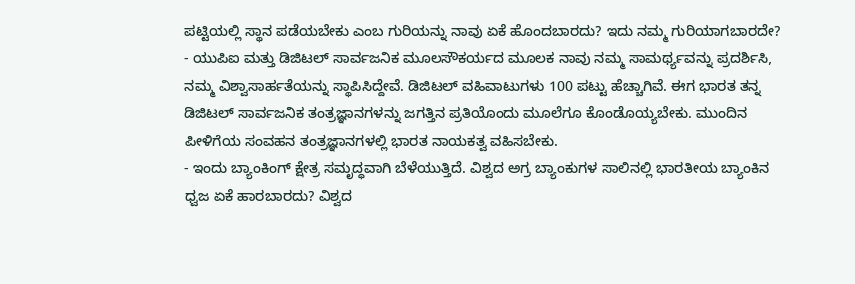ಪಟ್ಟಿಯಲ್ಲಿ ಸ್ಥಾನ ಪಡೆಯಬೇಕು ಎಂಬ ಗುರಿಯನ್ನು ನಾವು ಏಕೆ ಹೊಂದಬಾರದು? ಇದು ನಮ್ಮ ಗುರಿಯಾಗಬಾರದೇ?
- ಯುಪಿಐ ಮತ್ತು ಡಿಜಿಟಲ್ ಸಾರ್ವಜನಿಕ ಮೂಲಸೌಕರ್ಯದ ಮೂಲಕ ನಾವು ನಮ್ಮ ಸಾಮರ್ಥ್ಯವನ್ನು ಪ್ರದರ್ಶಿಸಿ, ನಮ್ಮ ವಿಶ್ವಾಸಾರ್ಹತೆಯನ್ನು ಸ್ಥಾಪಿಸಿದ್ದೇವೆ. ಡಿಜಿಟಲ್ ವಹಿವಾಟುಗಳು 100 ಪಟ್ಟು ಹೆಚ್ಚಾಗಿವೆ. ಈಗ ಭಾರತ ತನ್ನ ಡಿಜಿಟಲ್ ಸಾರ್ವಜನಿಕ ತಂತ್ರಜ್ಞಾನಗಳನ್ನು ಜಗತ್ತಿನ ಪ್ರತಿಯೊಂದು ಮೂಲೆಗೂ ಕೊಂಡೊಯ್ಯಬೇಕು. ಮುಂದಿನ ಪೀಳಿಗೆಯ ಸಂವಹನ ತಂತ್ರಜ್ಞಾನಗಳಲ್ಲಿ ಭಾರತ ನಾಯಕತ್ವ ವಹಿಸಬೇಕು.
- ಇಂದು ಬ್ಯಾಂಕಿಂಗ್ ಕ್ಷೇತ್ರ ಸಮೃದ್ಧವಾಗಿ ಬೆಳೆಯುತ್ತಿದೆ. ವಿಶ್ವದ ಅಗ್ರ ಬ್ಯಾಂಕುಗಳ ಸಾಲಿನಲ್ಲಿ ಭಾರತೀಯ ಬ್ಯಾಂಕಿನ ಧ್ವಜ ಏಕೆ ಹಾರಬಾರದು? ವಿಶ್ವದ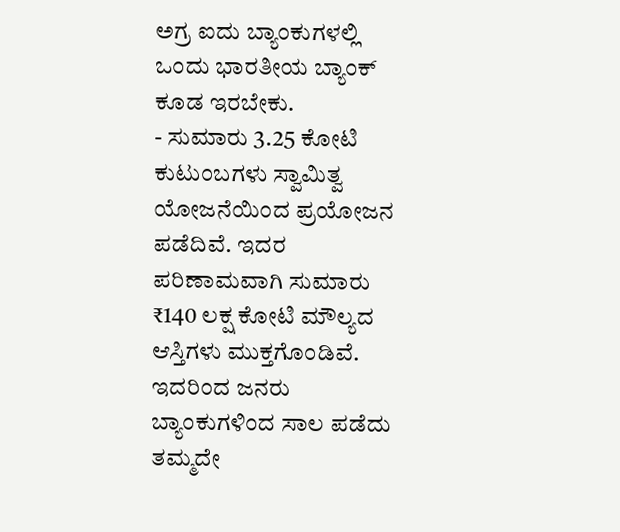ಅಗ್ರ ಐದು ಬ್ಯಾಂಕುಗಳಲ್ಲಿ ಒಂದು ಭಾರತೀಯ ಬ್ಯಾಂಕ್ ಕೂಡ ಇರಬೇಕು.
- ಸುಮಾರು 3.25 ಕೋಟಿ ಕುಟುಂಬಗಳು ಸ್ವಾಮಿತ್ವ ಯೋಜನೆಯಿಂದ ಪ್ರಯೋಜನ ಪಡೆದಿವೆ. ಇದರ ಪರಿಣಾಮವಾಗಿ ಸುಮಾರು ₹140 ಲಕ್ಷ ಕೋಟಿ ಮೌಲ್ಯದ ಆಸ್ತಿಗಳು ಮುಕ್ತಗೊಂಡಿವೆ. ಇದರಿಂದ ಜನರು ಬ್ಯಾಂಕುಗಳಿಂದ ಸಾಲ ಪಡೆದು ತಮ್ಮದೇ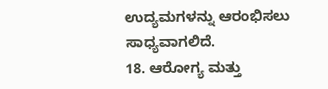ಉದ್ಯಮಗಳನ್ನು ಆರಂಭಿಸಲು ಸಾಧ್ಯವಾಗಲಿದೆ.
18. ಆರೋಗ್ಯ ಮತ್ತು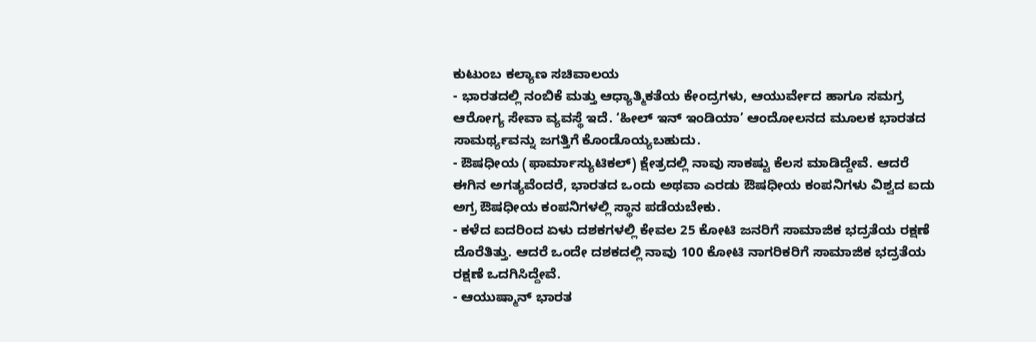ಕುಟುಂಬ ಕಲ್ಯಾಣ ಸಚಿವಾಲಯ
- ಭಾರತದಲ್ಲಿ ನಂಬಿಕೆ ಮತ್ತು ಆಧ್ಯಾತ್ಮಿಕತೆಯ ಕೇಂದ್ರಗಳು, ಆಯುರ್ವೇದ ಹಾಗೂ ಸಮಗ್ರ ಆರೋಗ್ಯ ಸೇವಾ ವ್ಯವಸ್ಥೆ ಇದೆ. ‘ಹೀಲ್ ಇನ್ ಇಂಡಿಯಾ’ ಆಂದೋಲನದ ಮೂಲಕ ಭಾರತದ ಸಾಮರ್ಥ್ಯವನ್ನು ಜಗತ್ತಿಗೆ ಕೊಂಡೊಯ್ಯಬಹುದು.
- ಔಷಧೀಯ (ಫಾರ್ಮಾಸ್ಯುಟಿಕಲ್) ಕ್ಷೇತ್ರದಲ್ಲಿ ನಾವು ಸಾಕಷ್ಟು ಕೆಲಸ ಮಾಡಿದ್ದೇವೆ. ಆದರೆ ಈಗಿನ ಅಗತ್ಯವೆಂದರೆ, ಭಾರತದ ಒಂದು ಅಥವಾ ಎರಡು ಔಷಧೀಯ ಕಂಪನಿಗಳು ವಿಶ್ವದ ಐದು ಅಗ್ರ ಔಷಧೀಯ ಕಂಪನಿಗಳಲ್ಲಿ ಸ್ಥಾನ ಪಡೆಯಬೇಕು.
- ಕಳೆದ ಐದರಿಂದ ಏಳು ದಶಕಗಳಲ್ಲಿ ಕೇವಲ 25 ಕೋಟಿ ಜನರಿಗೆ ಸಾಮಾಜಿಕ ಭದ್ರತೆಯ ರಕ್ಷಣೆ ದೊರೆತಿತ್ತು. ಆದರೆ ಒಂದೇ ದಶಕದಲ್ಲಿ ನಾವು 100 ಕೋಟಿ ನಾಗರಿಕರಿಗೆ ಸಾಮಾಜಿಕ ಭದ್ರತೆಯ ರಕ್ಷಣೆ ಒದಗಿಸಿದ್ದೇವೆ.
- ಆಯುಷ್ಮಾನ್ ಭಾರತ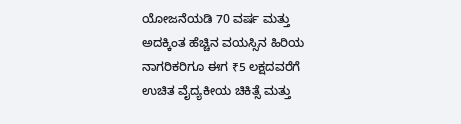ಯೋಜನೆಯಡಿ 70 ವರ್ಷ ಮತ್ತು ಅದಕ್ಕಿಂತ ಹೆಚ್ಚಿನ ವಯಸ್ಸಿನ ಹಿರಿಯ ನಾಗರಿಕರಿಗೂ ಈಗ ₹5 ಲಕ್ಷದವರೆಗೆ ಉಚಿತ ವೈದ್ಯಕೀಯ ಚಿಕಿತ್ಸೆ ಮತ್ತು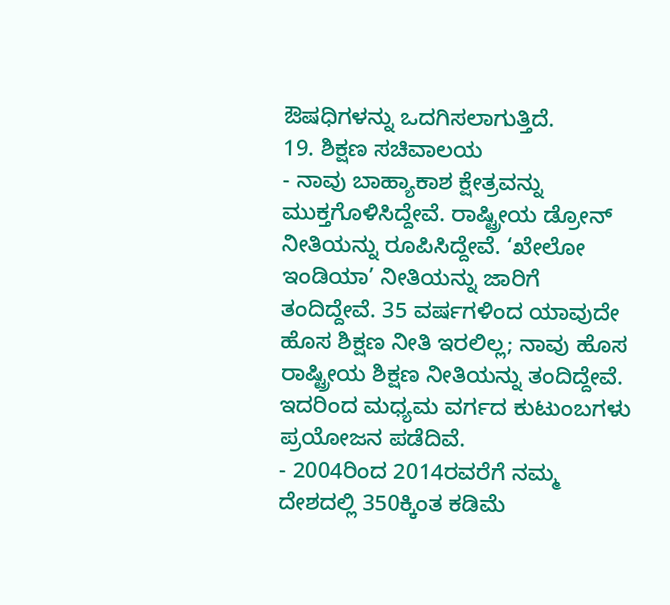ಔಷಧಿಗಳನ್ನು ಒದಗಿಸಲಾಗುತ್ತಿದೆ.
19. ಶಿಕ್ಷಣ ಸಚಿವಾಲಯ
- ನಾವು ಬಾಹ್ಯಾಕಾಶ ಕ್ಷೇತ್ರವನ್ನು ಮುಕ್ತಗೊಳಿಸಿದ್ದೇವೆ. ರಾಷ್ಟ್ರೀಯ ಡ್ರೋನ್ ನೀತಿಯನ್ನು ರೂಪಿಸಿದ್ದೇವೆ. ‘ಖೇಲೋ ಇಂಡಿಯಾ’ ನೀತಿಯನ್ನು ಜಾರಿಗೆ ತಂದಿದ್ದೇವೆ. 35 ವರ್ಷಗಳಿಂದ ಯಾವುದೇ ಹೊಸ ಶಿಕ್ಷಣ ನೀತಿ ಇರಲಿಲ್ಲ; ನಾವು ಹೊಸ ರಾಷ್ಟ್ರೀಯ ಶಿಕ್ಷಣ ನೀತಿಯನ್ನು ತಂದಿದ್ದೇವೆ. ಇದರಿಂದ ಮಧ್ಯಮ ವರ್ಗದ ಕುಟುಂಬಗಳು ಪ್ರಯೋಜನ ಪಡೆದಿವೆ.
- 2004ರಿಂದ 2014ರವರೆಗೆ ನಮ್ಮ ದೇಶದಲ್ಲಿ 350ಕ್ಕಿಂತ ಕಡಿಮೆ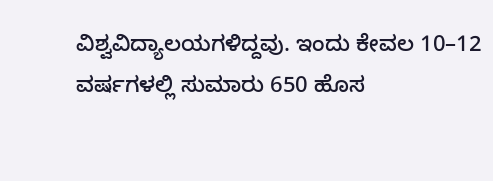ವಿಶ್ವವಿದ್ಯಾಲಯಗಳಿದ್ದವು. ಇಂದು ಕೇವಲ 10–12 ವರ್ಷಗಳಲ್ಲಿ ಸುಮಾರು 650 ಹೊಸ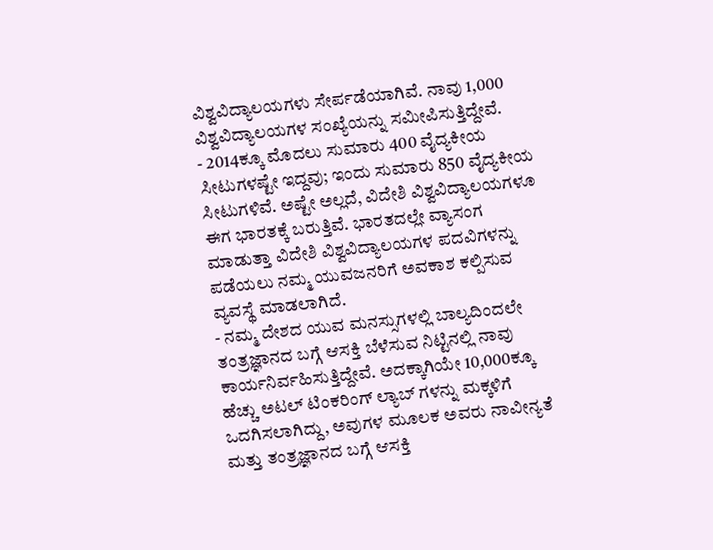ವಿಶ್ವವಿದ್ಯಾಲಯಗಳು ಸೇರ್ಪಡೆಯಾಗಿವೆ. ನಾವು 1,000 ವಿಶ್ವವಿದ್ಯಾಲಯಗಳ ಸಂಖ್ಯೆಯನ್ನು ಸಮೀಪಿಸುತ್ತಿದ್ದೇವೆ.
- 2014ಕ್ಕೂ ಮೊದಲು ಸುಮಾರು 400 ವೈದ್ಯಕೀಯ ಸೀಟುಗಳಷ್ಟೇ ಇದ್ದವು; ಇಂದು ಸುಮಾರು 850 ವೈದ್ಯಕೀಯ ಸೀಟುಗಳಿವೆ. ಅಷ್ಟೇ ಅಲ್ಲದೆ, ವಿದೇಶಿ ವಿಶ್ವವಿದ್ಯಾಲಯಗಳೂ ಈಗ ಭಾರತಕ್ಕೆ ಬರುತ್ತಿವೆ. ಭಾರತದಲ್ಲೇ ವ್ಯಾಸಂಗ ಮಾಡುತ್ತಾ ವಿದೇಶಿ ವಿಶ್ವವಿದ್ಯಾಲಯಗಳ ಪದವಿಗಳನ್ನು ಪಡೆಯಲು ನಮ್ಮ ಯುವಜನರಿಗೆ ಅವಕಾಶ ಕಲ್ಪಿಸುವ ವ್ಯವಸ್ಥೆ ಮಾಡಲಾಗಿದೆ.
- ನಮ್ಮ ದೇಶದ ಯುವ ಮನಸ್ಸುಗಳಲ್ಲಿ ಬಾಲ್ಯದಿಂದಲೇ ತಂತ್ರಜ್ಞಾನದ ಬಗ್ಗೆ ಆಸಕ್ತಿ ಬೆಳೆಸುವ ನಿಟ್ಟಿನಲ್ಲಿ ನಾವು ಕಾರ್ಯನಿರ್ವಹಿಸುತ್ತಿದ್ದೇವೆ. ಅದಕ್ಕಾಗಿಯೇ 10,000ಕ್ಕೂ ಹೆಚ್ಚು ಅಟಲ್ ಟಿಂಕರಿಂಗ್ ಲ್ಯಾಬ್ ಗಳನ್ನು ಮಕ್ಕಳಿಗೆ ಒದಗಿಸಲಾಗಿದ್ದು, ಅವುಗಳ ಮೂಲಕ ಅವರು ನಾವೀನ್ಯತೆ ಮತ್ತು ತಂತ್ರಜ್ಞಾನದ ಬಗ್ಗೆ ಆಸಕ್ತಿ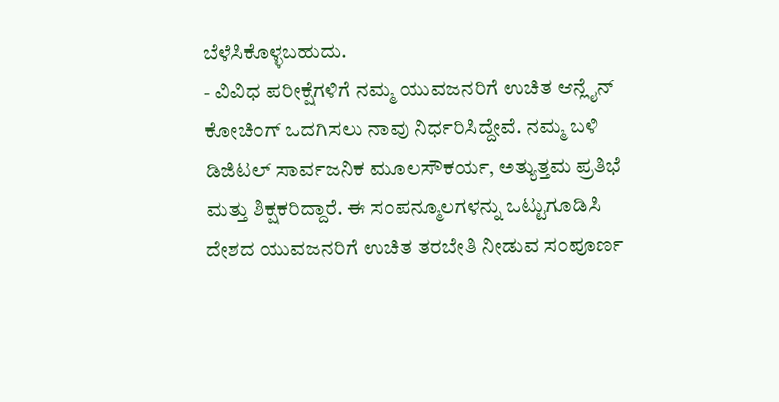ಬೆಳೆಸಿಕೊಳ್ಳಬಹುದು.
- ವಿವಿಧ ಪರೀಕ್ಷೆಗಳಿಗೆ ನಮ್ಮ ಯುವಜನರಿಗೆ ಉಚಿತ ಆನ್ಲೈನ್ ಕೋಚಿಂಗ್ ಒದಗಿಸಲು ನಾವು ನಿರ್ಧರಿಸಿದ್ದೇವೆ. ನಮ್ಮ ಬಳಿ ಡಿಜಿಟಲ್ ಸಾರ್ವಜನಿಕ ಮೂಲಸೌಕರ್ಯ, ಅತ್ಯುತ್ತಮ ಪ್ರತಿಭೆ ಮತ್ತು ಶಿಕ್ಷಕರಿದ್ದಾರೆ. ಈ ಸಂಪನ್ಮೂಲಗಳನ್ನು ಒಟ್ಟುಗೂಡಿಸಿ ದೇಶದ ಯುವಜನರಿಗೆ ಉಚಿತ ತರಬೇತಿ ನೀಡುವ ಸಂಪೂರ್ಣ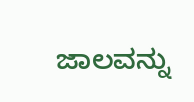ಜಾಲವನ್ನು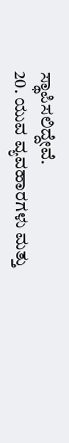ಸ್ಥಾಪಿಸಲಿದ್ದೇವೆ.
20. ಯುವ ವ್ಯವಹಾರಗಳು ಮತ್ತು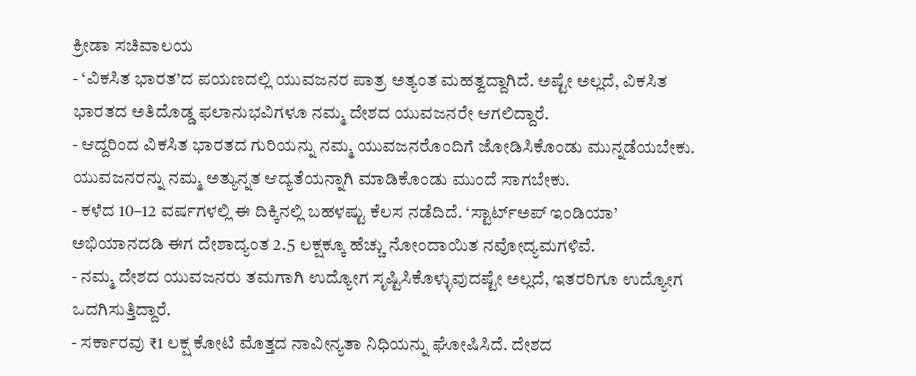ಕ್ರೀಡಾ ಸಚಿವಾಲಯ
- ‘ವಿಕಸಿತ ಭಾರತ’ದ ಪಯಣದಲ್ಲಿ ಯುವಜನರ ಪಾತ್ರ ಅತ್ಯಂತ ಮಹತ್ವದ್ದಾಗಿದೆ. ಅಷ್ಟೇ ಅಲ್ಲದೆ, ವಿಕಸಿತ ಭಾರತದ ಅತಿದೊಡ್ಡ ಫಲಾನುಭವಿಗಳೂ ನಮ್ಮ ದೇಶದ ಯುವಜನರೇ ಆಗಲಿದ್ದಾರೆ.
- ಆದ್ದರಿಂದ ವಿಕಸಿತ ಭಾರತದ ಗುರಿಯನ್ನು ನಮ್ಮ ಯುವಜನರೊಂದಿಗೆ ಜೋಡಿಸಿಕೊಂಡು ಮುನ್ನಡೆಯಬೇಕು. ಯುವಜನರನ್ನು ನಮ್ಮ ಅತ್ಯುನ್ನತ ಆದ್ಯತೆಯನ್ನಾಗಿ ಮಾಡಿಕೊಂಡು ಮುಂದೆ ಸಾಗಬೇಕು.
- ಕಳೆದ 10–12 ವರ್ಷಗಳಲ್ಲಿ ಈ ದಿಕ್ಕಿನಲ್ಲಿ ಬಹಳಷ್ಟು ಕೆಲಸ ನಡೆದಿದೆ. ‘ಸ್ಟಾರ್ಟ್ಅಪ್ ಇಂಡಿಯಾ’ ಅಭಿಯಾನದಡಿ ಈಗ ದೇಶಾದ್ಯಂತ 2.5 ಲಕ್ಷಕ್ಕೂ ಹೆಚ್ಚು ನೋಂದಾಯಿತ ನವೋದ್ಯಮಗಳಿವೆ.
- ನಮ್ಮ ದೇಶದ ಯುವಜನರು ತಮಗಾಗಿ ಉದ್ಯೋಗ ಸೃಷ್ಟಿಸಿಕೊಳ್ಳುವುದಷ್ಟೇ ಅಲ್ಲದೆ, ಇತರರಿಗೂ ಉದ್ಯೋಗ ಒದಗಿಸುತ್ತಿದ್ದಾರೆ.
- ಸರ್ಕಾರವು ₹1 ಲಕ್ಷ ಕೋಟಿ ಮೊತ್ತದ ನಾವೀನ್ಯತಾ ನಿಧಿಯನ್ನು ಘೋಷಿಸಿದೆ. ದೇಶದ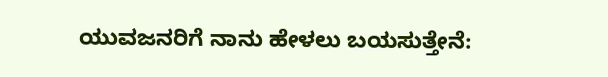ಯುವಜನರಿಗೆ ನಾನು ಹೇಳಲು ಬಯಸುತ್ತೇನೆ: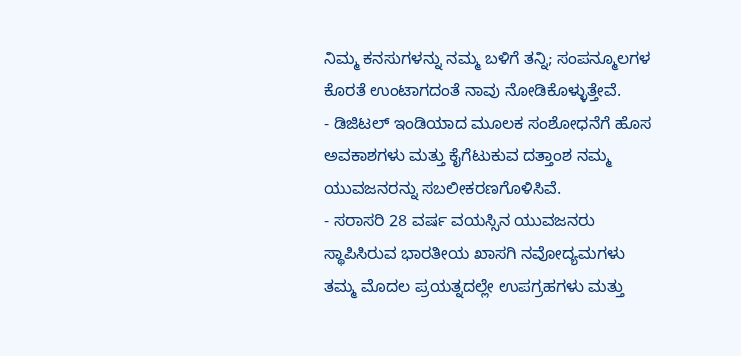ನಿಮ್ಮ ಕನಸುಗಳನ್ನು ನಮ್ಮ ಬಳಿಗೆ ತನ್ನಿ; ಸಂಪನ್ಮೂಲಗಳ ಕೊರತೆ ಉಂಟಾಗದಂತೆ ನಾವು ನೋಡಿಕೊಳ್ಳುತ್ತೇವೆ.
- ಡಿಜಿಟಲ್ ಇಂಡಿಯಾದ ಮೂಲಕ ಸಂಶೋಧನೆಗೆ ಹೊಸ ಅವಕಾಶಗಳು ಮತ್ತು ಕೈಗೆಟುಕುವ ದತ್ತಾಂಶ ನಮ್ಮ ಯುವಜನರನ್ನು ಸಬಲೀಕರಣಗೊಳಿಸಿವೆ.
- ಸರಾಸರಿ 28 ವರ್ಷ ವಯಸ್ಸಿನ ಯುವಜನರು ಸ್ಥಾಪಿಸಿರುವ ಭಾರತೀಯ ಖಾಸಗಿ ನವೋದ್ಯಮಗಳು ತಮ್ಮ ಮೊದಲ ಪ್ರಯತ್ನದಲ್ಲೇ ಉಪಗ್ರಹಗಳು ಮತ್ತು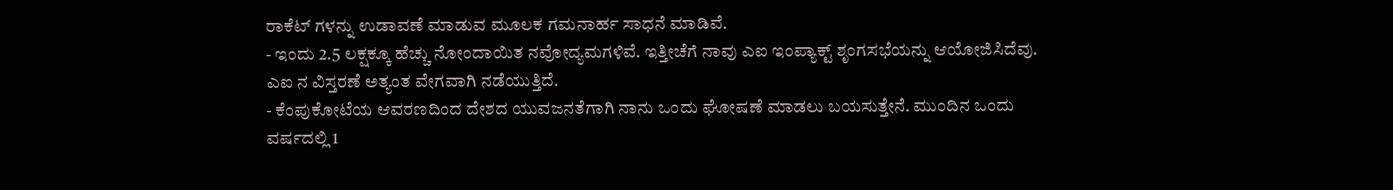ರಾಕೆಟ್ ಗಳನ್ನು ಉಡಾವಣೆ ಮಾಡುವ ಮೂಲಕ ಗಮನಾರ್ಹ ಸಾಧನೆ ಮಾಡಿವೆ.
- ಇಂದು 2.5 ಲಕ್ಷಕ್ಕೂ ಹೆಚ್ಚು ನೋಂದಾಯಿತ ನವೋದ್ಯಮಗಳಿವೆ. ಇತ್ತೀಚೆಗೆ ನಾವು ಎಐ ಇಂಪ್ಯಾಕ್ಟ್ ಶೃಂಗಸಭೆಯನ್ನು ಆಯೋಜಿಸಿದೆವು. ಎಐ ನ ವಿಸ್ತರಣೆ ಅತ್ಯಂತ ವೇಗವಾಗಿ ನಡೆಯುತ್ತಿದೆ.
- ಕೆಂಪುಕೋಟೆಯ ಆವರಣದಿಂದ ದೇಶದ ಯುವಜನತೆಗಾಗಿ ನಾನು ಒಂದು ಘೋಷಣೆ ಮಾಡಲು ಬಯಸುತ್ತೇನೆ. ಮುಂದಿನ ಒಂದು ವರ್ಷದಲ್ಲಿ 1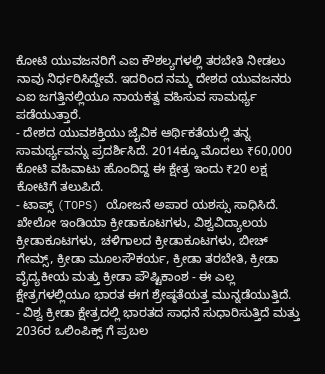ಕೋಟಿ ಯುವಜನರಿಗೆ ಎಐ ಕೌಶಲ್ಯಗಳಲ್ಲಿ ತರಬೇತಿ ನೀಡಲು ನಾವು ನಿರ್ಧರಿಸಿದ್ದೇವೆ. ಇದರಿಂದ ನಮ್ಮ ದೇಶದ ಯುವಜನರು ಎಐ ಜಗತ್ತಿನಲ್ಲಿಯೂ ನಾಯಕತ್ವ ವಹಿಸುವ ಸಾಮರ್ಥ್ಯ ಪಡೆಯುತ್ತಾರೆ.
- ದೇಶದ ಯುವಶಕ್ತಿಯು ಜೈವಿಕ ಆರ್ಥಿಕತೆಯಲ್ಲಿ ತನ್ನ ಸಾಮರ್ಥ್ಯವನ್ನು ಪ್ರದರ್ಶಿಸಿದೆ. 2014ಕ್ಕೂ ಮೊದಲು ₹60,000 ಕೋಟಿ ವಹಿವಾಟು ಹೊಂದಿದ್ದ ಈ ಕ್ಷೇತ್ರ ಇಂದು ₹20 ಲಕ್ಷ ಕೋಟಿಗೆ ತಲುಪಿದೆ.
- ಟಾಪ್ಸ್ (TOPS) ಯೋಜನೆ ಅಪಾರ ಯಶಸ್ಸು ಸಾಧಿಸಿದೆ. ಖೇಲೋ ಇಂಡಿಯಾ ಕ್ರೀಡಾಕೂಟಗಳು, ವಿಶ್ವವಿದ್ಯಾಲಯ ಕ್ರೀಡಾಕೂಟಗಳು, ಚಳಿಗಾಲದ ಕ್ರೀಡಾಕೂಟಗಳು, ಬೀಚ್ ಗೇಮ್ಸ್, ಕ್ರೀಡಾ ಮೂಲಸೌಕರ್ಯ, ಕ್ರೀಡಾ ತರಬೇತಿ, ಕ್ರೀಡಾ ವೈದ್ಯಕೀಯ ಮತ್ತು ಕ್ರೀಡಾ ಪೌಷ್ಟಿಕಾಂಶ - ಈ ಎಲ್ಲ ಕ್ಷೇತ್ರಗಳಲ್ಲಿಯೂ ಭಾರತ ಈಗ ಶ್ರೇಷ್ಠತೆಯತ್ತ ಮುನ್ನಡೆಯುತ್ತಿದೆ.
- ವಿಶ್ವ ಕ್ರೀಡಾ ಕ್ಷೇತ್ರದಲ್ಲಿ ಭಾರತದ ಸಾಧನೆ ಸುಧಾರಿಸುತ್ತಿದೆ ಮತ್ತು 2036ರ ಒಲಿಂಪಿಕ್ಸ್ ಗೆ ಪ್ರಬಲ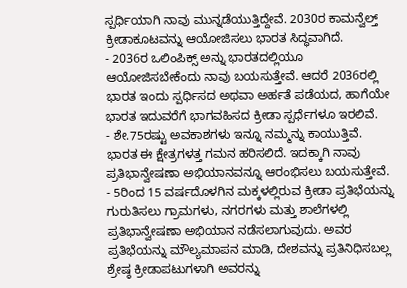ಸ್ಪರ್ಧಿಯಾಗಿ ನಾವು ಮುನ್ನಡೆಯುತ್ತಿದ್ದೇವೆ. 2030ರ ಕಾಮನ್ವೆಲ್ತ್ ಕ್ರೀಡಾಕೂಟವನ್ನು ಆಯೋಜಿಸಲು ಭಾರತ ಸಿದ್ಧವಾಗಿದೆ.
- 2036ರ ಒಲಿಂಪಿಕ್ಸ್ ಅನ್ನು ಭಾರತದಲ್ಲಿಯೂ ಆಯೋಜಿಸಬೇಕೆಂದು ನಾವು ಬಯಸುತ್ತೇವೆ. ಆದರೆ 2036ರಲ್ಲಿ ಭಾರತ ಇಂದು ಸ್ಪರ್ಧಿಸದ ಅಥವಾ ಅರ್ಹತೆ ಪಡೆಯದ, ಹಾಗೆಯೇ ಭಾರತ ಇದುವರೆಗೆ ಭಾಗವಹಿಸದ ಕ್ರೀಡಾ ಸ್ಪರ್ಧೆಗಳೂ ಇರಲಿವೆ.
- ಶೇ.75ರಷ್ಟು ಅವಕಾಶಗಳು ಇನ್ನೂ ನಮ್ಮನ್ನು ಕಾಯುತ್ತಿವೆ. ಭಾರತ ಈ ಕ್ಷೇತ್ರಗಳತ್ತ ಗಮನ ಹರಿಸಲಿದೆ. ಇದಕ್ಕಾಗಿ ನಾವು ಪ್ರತಿಭಾನ್ವೇಷಣಾ ಅಭಿಯಾನವನ್ನೂ ಆರಂಭಿಸಲು ಬಯಸುತ್ತೇವೆ.
- 5ರಿಂದ 15 ವರ್ಷದೊಳಗಿನ ಮಕ್ಕಳಲ್ಲಿರುವ ಕ್ರೀಡಾ ಪ್ರತಿಭೆಯನ್ನು ಗುರುತಿಸಲು ಗ್ರಾಮಗಳು, ನಗರಗಳು ಮತ್ತು ಶಾಲೆಗಳಲ್ಲಿ ಪ್ರತಿಭಾನ್ವೇಷಣಾ ಅಭಿಯಾನ ನಡೆಸಲಾಗುವುದು. ಅವರ ಪ್ರತಿಭೆಯನ್ನು ಮೌಲ್ಯಮಾಪನ ಮಾಡಿ, ದೇಶವನ್ನು ಪ್ರತಿನಿಧಿಸಬಲ್ಲ ಶ್ರೇಷ್ಠ ಕ್ರೀಡಾಪಟುಗಳಾಗಿ ಅವರನ್ನು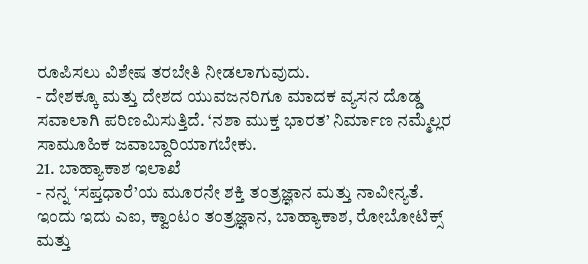ರೂಪಿಸಲು ವಿಶೇಷ ತರಬೇತಿ ನೀಡಲಾಗುವುದು.
- ದೇಶಕ್ಕೂ ಮತ್ತು ದೇಶದ ಯುವಜನರಿಗೂ ಮಾದಕ ವ್ಯಸನ ದೊಡ್ಡ ಸವಾಲಾಗಿ ಪರಿಣಮಿಸುತ್ತಿದೆ. ‘ನಶಾ ಮುಕ್ತ ಭಾರತ’ ನಿರ್ಮಾಣ ನಮ್ಮೆಲ್ಲರ ಸಾಮೂಹಿಕ ಜವಾಬ್ದಾರಿಯಾಗಬೇಕು.
21. ಬಾಹ್ಯಾಕಾಶ ಇಲಾಖೆ
- ನನ್ನ ‘ಸಪ್ತಧಾರೆ’ಯ ಮೂರನೇ ಶಕ್ತಿ ತಂತ್ರಜ್ಞಾನ ಮತ್ತು ನಾವೀನ್ಯತೆ. ಇಂದು ಇದು ಎಐ, ಕ್ವಾಂಟಂ ತಂತ್ರಜ್ಞಾನ, ಬಾಹ್ಯಾಕಾಶ, ರೋಬೋಟಿಕ್ಸ್ ಮತ್ತು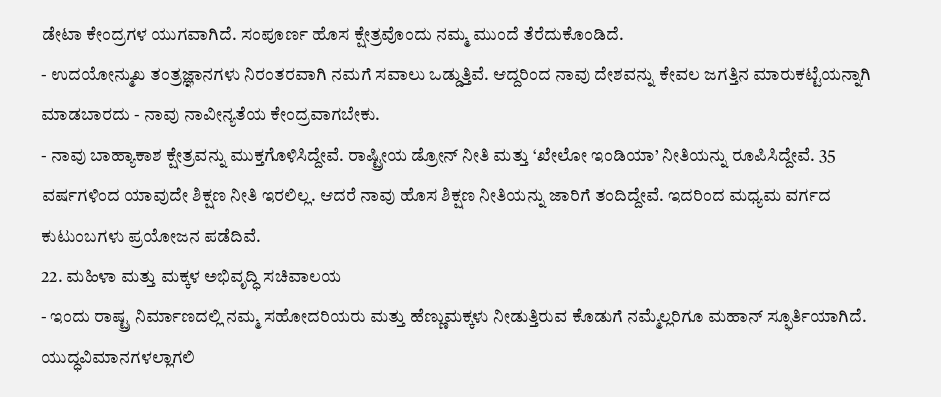ಡೇಟಾ ಕೇಂದ್ರಗಳ ಯುಗವಾಗಿದೆ. ಸಂಪೂರ್ಣ ಹೊಸ ಕ್ಷೇತ್ರವೊಂದು ನಮ್ಮ ಮುಂದೆ ತೆರೆದುಕೊಂಡಿದೆ.
- ಉದಯೋನ್ಮುಖ ತಂತ್ರಜ್ಞಾನಗಳು ನಿರಂತರವಾಗಿ ನಮಗೆ ಸವಾಲು ಒಡ್ಡುತ್ತಿವೆ. ಆದ್ದರಿಂದ ನಾವು ದೇಶವನ್ನು ಕೇವಲ ಜಗತ್ತಿನ ಮಾರುಕಟ್ಟೆಯನ್ನಾಗಿ ಮಾಡಬಾರದು - ನಾವು ನಾವೀನ್ಯತೆಯ ಕೇಂದ್ರವಾಗಬೇಕು.
- ನಾವು ಬಾಹ್ಯಾಕಾಶ ಕ್ಷೇತ್ರವನ್ನು ಮುಕ್ತಗೊಳಿಸಿದ್ದೇವೆ. ರಾಷ್ಟ್ರೀಯ ಡ್ರೋನ್ ನೀತಿ ಮತ್ತು ‘ಖೇಲೋ ಇಂಡಿಯಾ’ ನೀತಿಯನ್ನು ರೂಪಿಸಿದ್ದೇವೆ. 35 ವರ್ಷಗಳಿಂದ ಯಾವುದೇ ಶಿಕ್ಷಣ ನೀತಿ ಇರಲಿಲ್ಲ. ಆದರೆ ನಾವು ಹೊಸ ಶಿಕ್ಷಣ ನೀತಿಯನ್ನು ಜಾರಿಗೆ ತಂದಿದ್ದೇವೆ. ಇದರಿಂದ ಮಧ್ಯಮ ವರ್ಗದ ಕುಟುಂಬಗಳು ಪ್ರಯೋಜನ ಪಡೆದಿವೆ.
22. ಮಹಿಳಾ ಮತ್ತು ಮಕ್ಕಳ ಅಭಿವೃದ್ಧಿ ಸಚಿವಾಲಯ
- ಇಂದು ರಾಷ್ಟ್ರ ನಿರ್ಮಾಣದಲ್ಲಿ ನಮ್ಮ ಸಹೋದರಿಯರು ಮತ್ತು ಹೆಣ್ಣುಮಕ್ಕಳು ನೀಡುತ್ತಿರುವ ಕೊಡುಗೆ ನಮ್ಮೆಲ್ಲರಿಗೂ ಮಹಾನ್ ಸ್ಫೂರ್ತಿಯಾಗಿದೆ. ಯುದ್ಧವಿಮಾನಗಳಲ್ಲಾಗಲಿ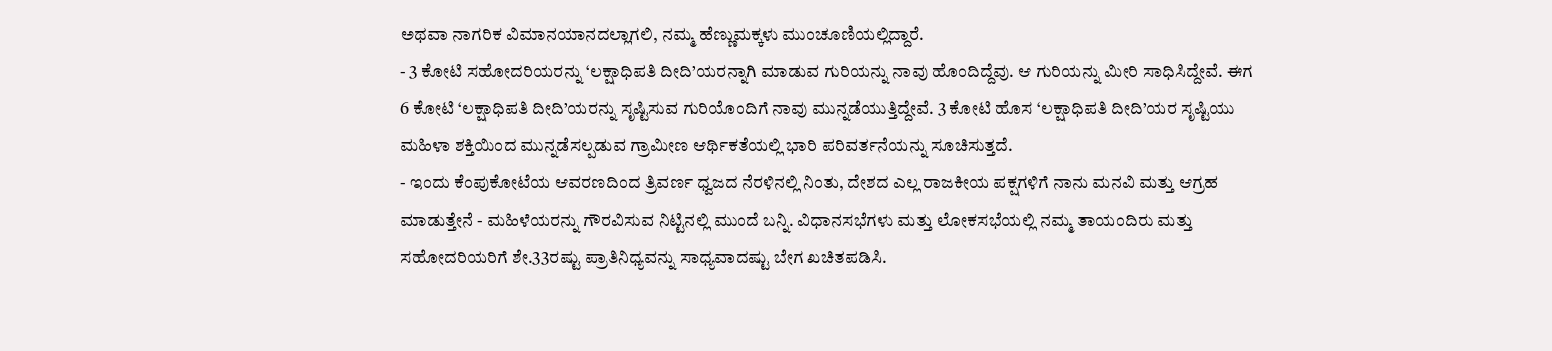ಅಥವಾ ನಾಗರಿಕ ವಿಮಾನಯಾನದಲ್ಲಾಗಲಿ, ನಮ್ಮ ಹೆಣ್ಣುಮಕ್ಕಳು ಮುಂಚೂಣಿಯಲ್ಲಿದ್ದಾರೆ.
- 3 ಕೋಟಿ ಸಹೋದರಿಯರನ್ನು ‘ಲಕ್ಷಾಧಿಪತಿ ದೀದಿ’ಯರನ್ನಾಗಿ ಮಾಡುವ ಗುರಿಯನ್ನು ನಾವು ಹೊಂದಿದ್ದೆವು. ಆ ಗುರಿಯನ್ನು ಮೀರಿ ಸಾಧಿಸಿದ್ದೇವೆ. ಈಗ 6 ಕೋಟಿ ‘ಲಕ್ಷಾಧಿಪತಿ ದೀದಿ’ಯರನ್ನು ಸೃಷ್ಟಿಸುವ ಗುರಿಯೊಂದಿಗೆ ನಾವು ಮುನ್ನಡೆಯುತ್ತಿದ್ದೇವೆ. 3 ಕೋಟಿ ಹೊಸ ‘ಲಕ್ಷಾಧಿಪತಿ ದೀದಿ’ಯರ ಸೃಷ್ಟಿಯು ಮಹಿಳಾ ಶಕ್ತಿಯಿಂದ ಮುನ್ನಡೆಸಲ್ಪಡುವ ಗ್ರಾಮೀಣ ಆರ್ಥಿಕತೆಯಲ್ಲಿ ಭಾರಿ ಪರಿವರ್ತನೆಯನ್ನು ಸೂಚಿಸುತ್ತದೆ.
- ಇಂದು ಕೆಂಪುಕೋಟೆಯ ಆವರಣದಿಂದ ತ್ರಿವರ್ಣ ಧ್ವಜದ ನೆರಳಿನಲ್ಲಿ ನಿಂತು, ದೇಶದ ಎಲ್ಲ ರಾಜಕೀಯ ಪಕ್ಷಗಳಿಗೆ ನಾನು ಮನವಿ ಮತ್ತು ಆಗ್ರಹ ಮಾಡುತ್ತೇನೆ - ಮಹಿಳೆಯರನ್ನು ಗೌರವಿಸುವ ನಿಟ್ಟಿನಲ್ಲಿ ಮುಂದೆ ಬನ್ನಿ. ವಿಧಾನಸಭೆಗಳು ಮತ್ತು ಲೋಕಸಭೆಯಲ್ಲಿ ನಮ್ಮ ತಾಯಂದಿರು ಮತ್ತು ಸಹೋದರಿಯರಿಗೆ ಶೇ.33ರಷ್ಟು ಪ್ರಾತಿನಿಧ್ಯವನ್ನು ಸಾಧ್ಯವಾದಷ್ಟು ಬೇಗ ಖಚಿತಪಡಿಸಿ.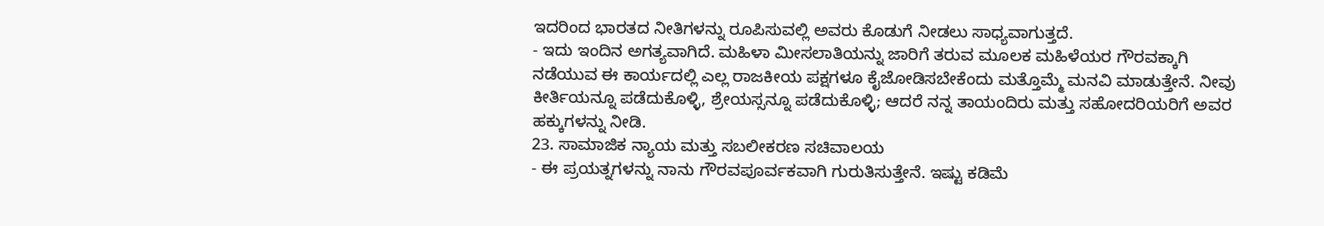ಇದರಿಂದ ಭಾರತದ ನೀತಿಗಳನ್ನು ರೂಪಿಸುವಲ್ಲಿ ಅವರು ಕೊಡುಗೆ ನೀಡಲು ಸಾಧ್ಯವಾಗುತ್ತದೆ.
- ಇದು ಇಂದಿನ ಅಗತ್ಯವಾಗಿದೆ. ಮಹಿಳಾ ಮೀಸಲಾತಿಯನ್ನು ಜಾರಿಗೆ ತರುವ ಮೂಲಕ ಮಹಿಳೆಯರ ಗೌರವಕ್ಕಾಗಿ ನಡೆಯುವ ಈ ಕಾರ್ಯದಲ್ಲಿ ಎಲ್ಲ ರಾಜಕೀಯ ಪಕ್ಷಗಳೂ ಕೈಜೋಡಿಸಬೇಕೆಂದು ಮತ್ತೊಮ್ಮೆ ಮನವಿ ಮಾಡುತ್ತೇನೆ. ನೀವು ಕೀರ್ತಿಯನ್ನೂ ಪಡೆದುಕೊಳ್ಳಿ, ಶ್ರೇಯಸ್ಸನ್ನೂ ಪಡೆದುಕೊಳ್ಳಿ; ಆದರೆ ನನ್ನ ತಾಯಂದಿರು ಮತ್ತು ಸಹೋದರಿಯರಿಗೆ ಅವರ ಹಕ್ಕುಗಳನ್ನು ನೀಡಿ.
23. ಸಾಮಾಜಿಕ ನ್ಯಾಯ ಮತ್ತು ಸಬಲೀಕರಣ ಸಚಿವಾಲಯ
- ಈ ಪ್ರಯತ್ನಗಳನ್ನು ನಾನು ಗೌರವಪೂರ್ವಕವಾಗಿ ಗುರುತಿಸುತ್ತೇನೆ. ಇಷ್ಟು ಕಡಿಮೆ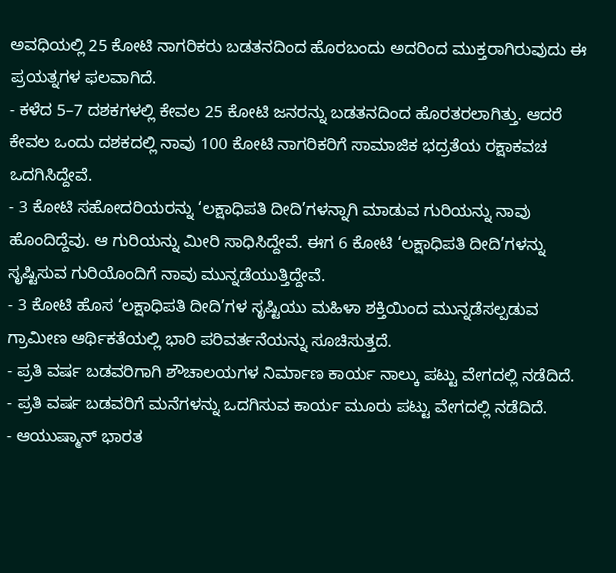ಅವಧಿಯಲ್ಲಿ 25 ಕೋಟಿ ನಾಗರಿಕರು ಬಡತನದಿಂದ ಹೊರಬಂದು ಅದರಿಂದ ಮುಕ್ತರಾಗಿರುವುದು ಈ ಪ್ರಯತ್ನಗಳ ಫಲವಾಗಿದೆ.
- ಕಳೆದ 5–7 ದಶಕಗಳಲ್ಲಿ ಕೇವಲ 25 ಕೋಟಿ ಜನರನ್ನು ಬಡತನದಿಂದ ಹೊರತರಲಾಗಿತ್ತು. ಆದರೆ ಕೇವಲ ಒಂದು ದಶಕದಲ್ಲಿ ನಾವು 100 ಕೋಟಿ ನಾಗರಿಕರಿಗೆ ಸಾಮಾಜಿಕ ಭದ್ರತೆಯ ರಕ್ಷಾಕವಚ ಒದಗಿಸಿದ್ದೇವೆ.
- 3 ಕೋಟಿ ಸಹೋದರಿಯರನ್ನು ‘ಲಕ್ಷಾಧಿಪತಿ ದೀದಿ’ಗಳನ್ನಾಗಿ ಮಾಡುವ ಗುರಿಯನ್ನು ನಾವು ಹೊಂದಿದ್ದೆವು. ಆ ಗುರಿಯನ್ನು ಮೀರಿ ಸಾಧಿಸಿದ್ದೇವೆ. ಈಗ 6 ಕೋಟಿ ‘ಲಕ್ಷಾಧಿಪತಿ ದೀದಿ’ಗಳನ್ನು ಸೃಷ್ಟಿಸುವ ಗುರಿಯೊಂದಿಗೆ ನಾವು ಮುನ್ನಡೆಯುತ್ತಿದ್ದೇವೆ.
- 3 ಕೋಟಿ ಹೊಸ ‘ಲಕ್ಷಾಧಿಪತಿ ದೀದಿ’ಗಳ ಸೃಷ್ಟಿಯು ಮಹಿಳಾ ಶಕ್ತಿಯಿಂದ ಮುನ್ನಡೆಸಲ್ಪಡುವ ಗ್ರಾಮೀಣ ಆರ್ಥಿಕತೆಯಲ್ಲಿ ಭಾರಿ ಪರಿವರ್ತನೆಯನ್ನು ಸೂಚಿಸುತ್ತದೆ.
- ಪ್ರತಿ ವರ್ಷ ಬಡವರಿಗಾಗಿ ಶೌಚಾಲಯಗಳ ನಿರ್ಮಾಣ ಕಾರ್ಯ ನಾಲ್ಕು ಪಟ್ಟು ವೇಗದಲ್ಲಿ ನಡೆದಿದೆ.
- ಪ್ರತಿ ವರ್ಷ ಬಡವರಿಗೆ ಮನೆಗಳನ್ನು ಒದಗಿಸುವ ಕಾರ್ಯ ಮೂರು ಪಟ್ಟು ವೇಗದಲ್ಲಿ ನಡೆದಿದೆ.
- ಆಯುಷ್ಮಾನ್ ಭಾರತ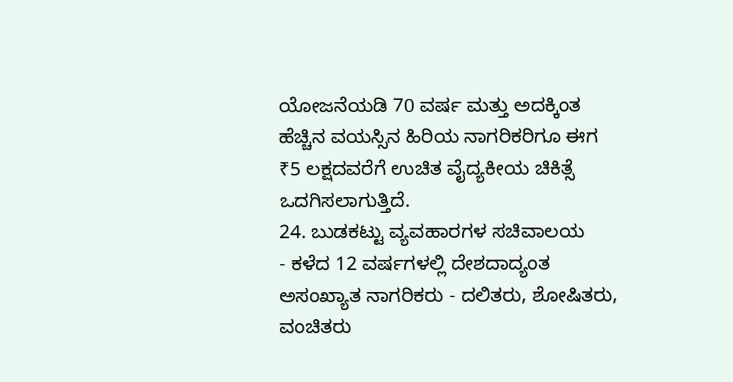ಯೋಜನೆಯಡಿ 70 ವರ್ಷ ಮತ್ತು ಅದಕ್ಕಿಂತ ಹೆಚ್ಚಿನ ವಯಸ್ಸಿನ ಹಿರಿಯ ನಾಗರಿಕರಿಗೂ ಈಗ ₹5 ಲಕ್ಷದವರೆಗೆ ಉಚಿತ ವೈದ್ಯಕೀಯ ಚಿಕಿತ್ಸೆ ಒದಗಿಸಲಾಗುತ್ತಿದೆ.
24. ಬುಡಕಟ್ಟು ವ್ಯವಹಾರಗಳ ಸಚಿವಾಲಯ
- ಕಳೆದ 12 ವರ್ಷಗಳಲ್ಲಿ ದೇಶದಾದ್ಯಂತ ಅಸಂಖ್ಯಾತ ನಾಗರಿಕರು - ದಲಿತರು, ಶೋಷಿತರು, ವಂಚಿತರು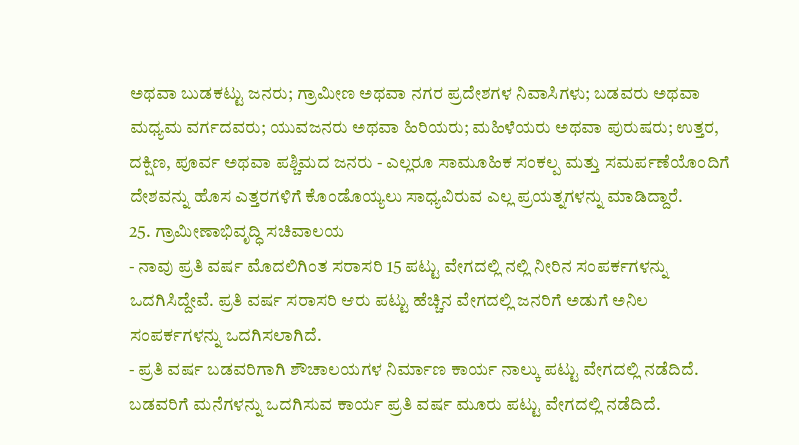ಅಥವಾ ಬುಡಕಟ್ಟು ಜನರು; ಗ್ರಾಮೀಣ ಅಥವಾ ನಗರ ಪ್ರದೇಶಗಳ ನಿವಾಸಿಗಳು; ಬಡವರು ಅಥವಾ ಮಧ್ಯಮ ವರ್ಗದವರು; ಯುವಜನರು ಅಥವಾ ಹಿರಿಯರು; ಮಹಿಳೆಯರು ಅಥವಾ ಪುರುಷರು; ಉತ್ತರ, ದಕ್ಷಿಣ, ಪೂರ್ವ ಅಥವಾ ಪಶ್ಚಿಮದ ಜನರು - ಎಲ್ಲರೂ ಸಾಮೂಹಿಕ ಸಂಕಲ್ಪ ಮತ್ತು ಸಮರ್ಪಣೆಯೊಂದಿಗೆ ದೇಶವನ್ನು ಹೊಸ ಎತ್ತರಗಳಿಗೆ ಕೊಂಡೊಯ್ಯಲು ಸಾಧ್ಯವಿರುವ ಎಲ್ಲ ಪ್ರಯತ್ನಗಳನ್ನು ಮಾಡಿದ್ದಾರೆ.
25. ಗ್ರಾಮೀಣಾಭಿವೃದ್ಧಿ ಸಚಿವಾಲಯ
- ನಾವು ಪ್ರತಿ ವರ್ಷ ಮೊದಲಿಗಿಂತ ಸರಾಸರಿ 15 ಪಟ್ಟು ವೇಗದಲ್ಲಿ ನಲ್ಲಿ ನೀರಿನ ಸಂಪರ್ಕಗಳನ್ನು ಒದಗಿಸಿದ್ದೇವೆ. ಪ್ರತಿ ವರ್ಷ ಸರಾಸರಿ ಆರು ಪಟ್ಟು ಹೆಚ್ಚಿನ ವೇಗದಲ್ಲಿ ಜನರಿಗೆ ಅಡುಗೆ ಅನಿಲ ಸಂಪರ್ಕಗಳನ್ನು ಒದಗಿಸಲಾಗಿದೆ.
- ಪ್ರತಿ ವರ್ಷ ಬಡವರಿಗಾಗಿ ಶೌಚಾಲಯಗಳ ನಿರ್ಮಾಣ ಕಾರ್ಯ ನಾಲ್ಕು ಪಟ್ಟು ವೇಗದಲ್ಲಿ ನಡೆದಿದೆ. ಬಡವರಿಗೆ ಮನೆಗಳನ್ನು ಒದಗಿಸುವ ಕಾರ್ಯ ಪ್ರತಿ ವರ್ಷ ಮೂರು ಪಟ್ಟು ವೇಗದಲ್ಲಿ ನಡೆದಿದೆ.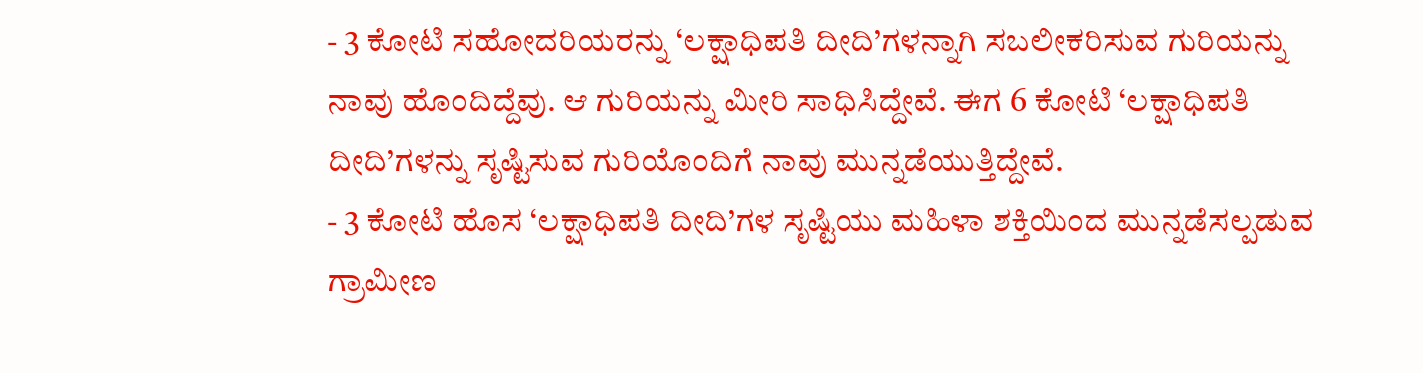- 3 ಕೋಟಿ ಸಹೋದರಿಯರನ್ನು ‘ಲಕ್ಷಾಧಿಪತಿ ದೀದಿ’ಗಳನ್ನಾಗಿ ಸಬಲೀಕರಿಸುವ ಗುರಿಯನ್ನು ನಾವು ಹೊಂದಿದ್ದೆವು. ಆ ಗುರಿಯನ್ನು ಮೀರಿ ಸಾಧಿಸಿದ್ದೇವೆ. ಈಗ 6 ಕೋಟಿ ‘ಲಕ್ಷಾಧಿಪತಿ ದೀದಿ’ಗಳನ್ನು ಸೃಷ್ಟಿಸುವ ಗುರಿಯೊಂದಿಗೆ ನಾವು ಮುನ್ನಡೆಯುತ್ತಿದ್ದೇವೆ.
- 3 ಕೋಟಿ ಹೊಸ ‘ಲಕ್ಷಾಧಿಪತಿ ದೀದಿ’ಗಳ ಸೃಷ್ಟಿಯು ಮಹಿಳಾ ಶಕ್ತಿಯಿಂದ ಮುನ್ನಡೆಸಲ್ಪಡುವ ಗ್ರಾಮೀಣ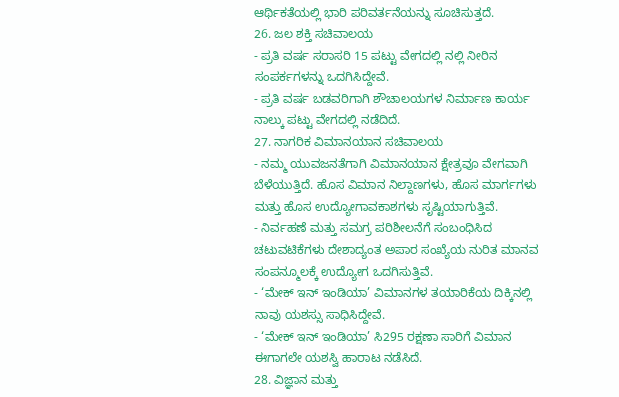ಆರ್ಥಿಕತೆಯಲ್ಲಿ ಭಾರಿ ಪರಿವರ್ತನೆಯನ್ನು ಸೂಚಿಸುತ್ತದೆ.
26. ಜಲ ಶಕ್ತಿ ಸಚಿವಾಲಯ
- ಪ್ರತಿ ವರ್ಷ ಸರಾಸರಿ 15 ಪಟ್ಟು ವೇಗದಲ್ಲಿ ನಲ್ಲಿ ನೀರಿನ ಸಂಪರ್ಕಗಳನ್ನು ಒದಗಿಸಿದ್ದೇವೆ.
- ಪ್ರತಿ ವರ್ಷ ಬಡವರಿಗಾಗಿ ಶೌಚಾಲಯಗಳ ನಿರ್ಮಾಣ ಕಾರ್ಯ ನಾಲ್ಕು ಪಟ್ಟು ವೇಗದಲ್ಲಿ ನಡೆದಿದೆ.
27. ನಾಗರಿಕ ವಿಮಾನಯಾನ ಸಚಿವಾಲಯ
- ನಮ್ಮ ಯುವಜನತೆಗಾಗಿ ವಿಮಾನಯಾನ ಕ್ಷೇತ್ರವೂ ವೇಗವಾಗಿ ಬೆಳೆಯುತ್ತಿದೆ. ಹೊಸ ವಿಮಾನ ನಿಲ್ದಾಣಗಳು, ಹೊಸ ಮಾರ್ಗಗಳು ಮತ್ತು ಹೊಸ ಉದ್ಯೋಗಾವಕಾಶಗಳು ಸೃಷ್ಟಿಯಾಗುತ್ತಿವೆ.
- ನಿರ್ವಹಣೆ ಮತ್ತು ಸಮಗ್ರ ಪರಿಶೀಲನೆಗೆ ಸಂಬಂಧಿಸಿದ ಚಟುವಟಿಕೆಗಳು ದೇಶಾದ್ಯಂತ ಅಪಾರ ಸಂಖ್ಯೆಯ ನುರಿತ ಮಾನವ ಸಂಪನ್ಮೂಲಕ್ಕೆ ಉದ್ಯೋಗ ಒದಗಿಸುತ್ತಿವೆ.
- ‘ಮೇಕ್ ಇನ್ ಇಂಡಿಯಾ’ ವಿಮಾನಗಳ ತಯಾರಿಕೆಯ ದಿಕ್ಕಿನಲ್ಲಿ ನಾವು ಯಶಸ್ಸು ಸಾಧಿಸಿದ್ದೇವೆ.
- ‘ಮೇಕ್ ಇನ್ ಇಂಡಿಯಾ’ ಸಿ295 ರಕ್ಷಣಾ ಸಾರಿಗೆ ವಿಮಾನ ಈಗಾಗಲೇ ಯಶಸ್ವಿ ಹಾರಾಟ ನಡೆಸಿದೆ.
28. ವಿಜ್ಞಾನ ಮತ್ತು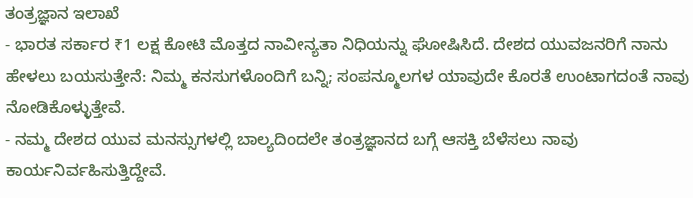ತಂತ್ರಜ್ಞಾನ ಇಲಾಖೆ
- ಭಾರತ ಸರ್ಕಾರ ₹1 ಲಕ್ಷ ಕೋಟಿ ಮೊತ್ತದ ನಾವೀನ್ಯತಾ ನಿಧಿಯನ್ನು ಘೋಷಿಸಿದೆ. ದೇಶದ ಯುವಜನರಿಗೆ ನಾನು ಹೇಳಲು ಬಯಸುತ್ತೇನೆ: ನಿಮ್ಮ ಕನಸುಗಳೊಂದಿಗೆ ಬನ್ನಿ; ಸಂಪನ್ಮೂಲಗಳ ಯಾವುದೇ ಕೊರತೆ ಉಂಟಾಗದಂತೆ ನಾವು ನೋಡಿಕೊಳ್ಳುತ್ತೇವೆ.
- ನಮ್ಮ ದೇಶದ ಯುವ ಮನಸ್ಸುಗಳಲ್ಲಿ ಬಾಲ್ಯದಿಂದಲೇ ತಂತ್ರಜ್ಞಾನದ ಬಗ್ಗೆ ಆಸಕ್ತಿ ಬೆಳೆಸಲು ನಾವು ಕಾರ್ಯನಿರ್ವಹಿಸುತ್ತಿದ್ದೇವೆ.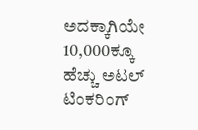ಅದಕ್ಕಾಗಿಯೇ 10,000ಕ್ಕೂ ಹೆಚ್ಚು ಅಟಲ್ ಟಿಂಕರಿಂಗ್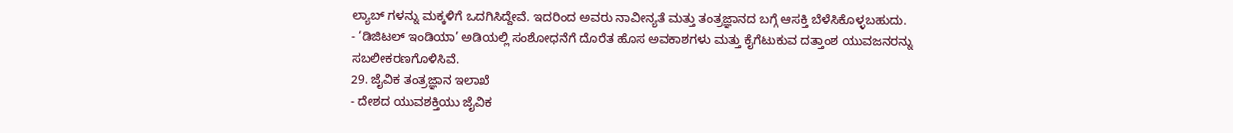ಲ್ಯಾಬ್ ಗಳನ್ನು ಮಕ್ಕಳಿಗೆ ಒದಗಿಸಿದ್ದೇವೆ. ಇದರಿಂದ ಅವರು ನಾವೀನ್ಯತೆ ಮತ್ತು ತಂತ್ರಜ್ಞಾನದ ಬಗ್ಗೆ ಆಸಕ್ತಿ ಬೆಳೆಸಿಕೊಳ್ಳಬಹುದು.
- ‘ಡಿಜಿಟಲ್ ಇಂಡಿಯಾ’ ಅಡಿಯಲ್ಲಿ ಸಂಶೋಧನೆಗೆ ದೊರೆತ ಹೊಸ ಅವಕಾಶಗಳು ಮತ್ತು ಕೈಗೆಟುಕುವ ದತ್ತಾಂಶ ಯುವಜನರನ್ನು ಸಬಲೀಕರಣಗೊಳಿಸಿವೆ.
29. ಜೈವಿಕ ತಂತ್ರಜ್ಞಾನ ಇಲಾಖೆ
- ದೇಶದ ಯುವಶಕ್ತಿಯು ಜೈವಿಕ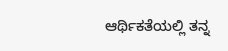ಆರ್ಥಿಕತೆಯಲ್ಲಿ ತನ್ನ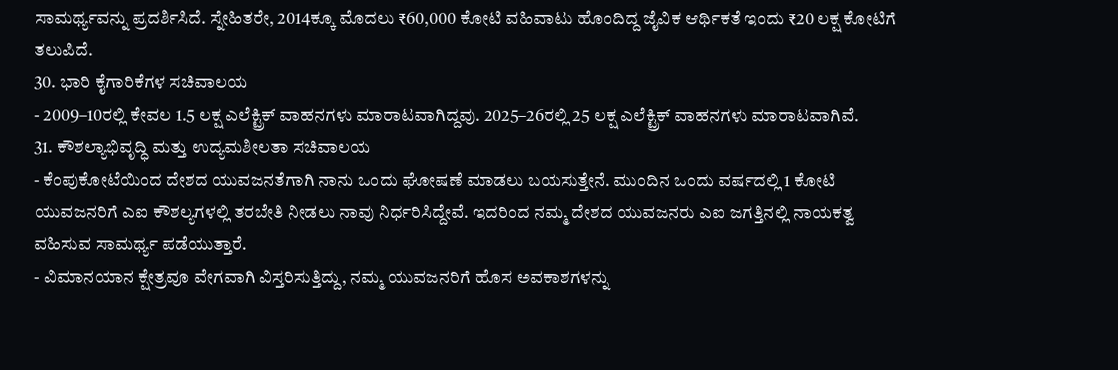ಸಾಮರ್ಥ್ಯವನ್ನು ಪ್ರದರ್ಶಿಸಿದೆ. ಸ್ನೇಹಿತರೇ, 2014ಕ್ಕೂ ಮೊದಲು ₹60,000 ಕೋಟಿ ವಹಿವಾಟು ಹೊಂದಿದ್ದ ಜೈವಿಕ ಆರ್ಥಿಕತೆ ಇಂದು ₹20 ಲಕ್ಷ ಕೋಟಿಗೆ ತಲುಪಿದೆ.
30. ಭಾರಿ ಕೈಗಾರಿಕೆಗಳ ಸಚಿವಾಲಯ
- 2009–10ರಲ್ಲಿ ಕೇವಲ 1.5 ಲಕ್ಷ ಎಲೆಕ್ಟ್ರಿಕ್ ವಾಹನಗಳು ಮಾರಾಟವಾಗಿದ್ದವು. 2025–26ರಲ್ಲಿ 25 ಲಕ್ಷ ಎಲೆಕ್ಟ್ರಿಕ್ ವಾಹನಗಳು ಮಾರಾಟವಾಗಿವೆ.
31. ಕೌಶಲ್ಯಾಭಿವೃದ್ಧಿ ಮತ್ತು ಉದ್ಯಮಶೀಲತಾ ಸಚಿವಾಲಯ
- ಕೆಂಪುಕೋಟೆಯಿಂದ ದೇಶದ ಯುವಜನತೆಗಾಗಿ ನಾನು ಒಂದು ಘೋಷಣೆ ಮಾಡಲು ಬಯಸುತ್ತೇನೆ. ಮುಂದಿನ ಒಂದು ವರ್ಷದಲ್ಲಿ 1 ಕೋಟಿ ಯುವಜನರಿಗೆ ಎಐ ಕೌಶಲ್ಯಗಳಲ್ಲಿ ತರಬೇತಿ ನೀಡಲು ನಾವು ನಿರ್ಧರಿಸಿದ್ದೇವೆ. ಇದರಿಂದ ನಮ್ಮ ದೇಶದ ಯುವಜನರು ಎಐ ಜಗತ್ತಿನಲ್ಲಿ ನಾಯಕತ್ವ ವಹಿಸುವ ಸಾಮರ್ಥ್ಯ ಪಡೆಯುತ್ತಾರೆ.
- ವಿಮಾನಯಾನ ಕ್ಷೇತ್ರವೂ ವೇಗವಾಗಿ ವಿಸ್ತರಿಸುತ್ತಿದ್ದು, ನಮ್ಮ ಯುವಜನರಿಗೆ ಹೊಸ ಅವಕಾಶಗಳನ್ನು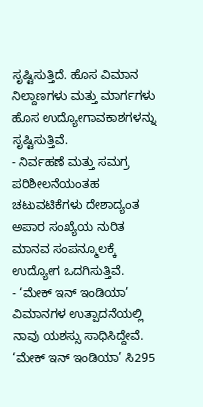ಸೃಷ್ಟಿಸುತ್ತಿದೆ. ಹೊಸ ವಿಮಾನ ನಿಲ್ದಾಣಗಳು ಮತ್ತು ಮಾರ್ಗಗಳು ಹೊಸ ಉದ್ಯೋಗಾವಕಾಶಗಳನ್ನು ಸೃಷ್ಟಿಸುತ್ತಿವೆ.
- ನಿರ್ವಹಣೆ ಮತ್ತು ಸಮಗ್ರ ಪರಿಶೀಲನೆಯಂತಹ ಚಟುವಟಿಕೆಗಳು ದೇಶಾದ್ಯಂತ ಅಪಾರ ಸಂಖ್ಯೆಯ ನುರಿತ ಮಾನವ ಸಂಪನ್ಮೂಲಕ್ಕೆ ಉದ್ಯೋಗ ಒದಗಿಸುತ್ತಿವೆ.
- ‘ಮೇಕ್ ಇನ್ ಇಂಡಿಯಾ’ ವಿಮಾನಗಳ ಉತ್ಪಾದನೆಯಲ್ಲಿ ನಾವು ಯಶಸ್ಸು ಸಾಧಿಸಿದ್ದೇವೆ. ‘ಮೇಕ್ ಇನ್ ಇಂಡಿಯಾ’ ಸಿ295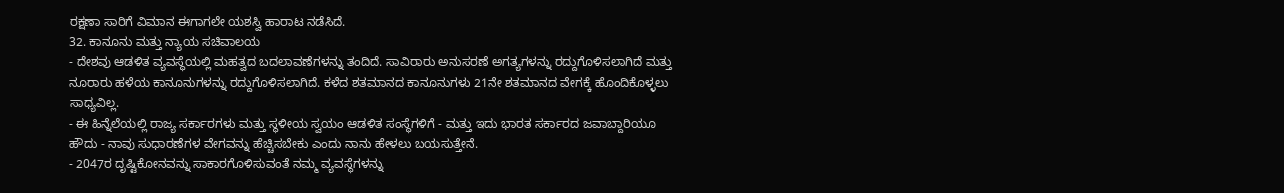ರಕ್ಷಣಾ ಸಾರಿಗೆ ವಿಮಾನ ಈಗಾಗಲೇ ಯಶಸ್ವಿ ಹಾರಾಟ ನಡೆಸಿದೆ.
32. ಕಾನೂನು ಮತ್ತು ನ್ಯಾಯ ಸಚಿವಾಲಯ
- ದೇಶವು ಆಡಳಿತ ವ್ಯವಸ್ಥೆಯಲ್ಲಿ ಮಹತ್ವದ ಬದಲಾವಣೆಗಳನ್ನು ತಂದಿದೆ. ಸಾವಿರಾರು ಅನುಸರಣೆ ಅಗತ್ಯಗಳನ್ನು ರದ್ದುಗೊಳಿಸಲಾಗಿದೆ ಮತ್ತು ನೂರಾರು ಹಳೆಯ ಕಾನೂನುಗಳನ್ನು ರದ್ದುಗೊಳಿಸಲಾಗಿದೆ. ಕಳೆದ ಶತಮಾನದ ಕಾನೂನುಗಳು 21ನೇ ಶತಮಾನದ ವೇಗಕ್ಕೆ ಹೊಂದಿಕೊಳ್ಳಲು ಸಾಧ್ಯವಿಲ್ಲ.
- ಈ ಹಿನ್ನೆಲೆಯಲ್ಲಿ ರಾಜ್ಯ ಸರ್ಕಾರಗಳು ಮತ್ತು ಸ್ಥಳೀಯ ಸ್ವಯಂ ಆಡಳಿತ ಸಂಸ್ಥೆಗಳಿಗೆ - ಮತ್ತು ಇದು ಭಾರತ ಸರ್ಕಾರದ ಜವಾಬ್ದಾರಿಯೂ ಹೌದು - ನಾವು ಸುಧಾರಣೆಗಳ ವೇಗವನ್ನು ಹೆಚ್ಚಿಸಬೇಕು ಎಂದು ನಾನು ಹೇಳಲು ಬಯಸುತ್ತೇನೆ.
- 2047ರ ದೃಷ್ಟಿಕೋನವನ್ನು ಸಾಕಾರಗೊಳಿಸುವಂತೆ ನಮ್ಮ ವ್ಯವಸ್ಥೆಗಳನ್ನು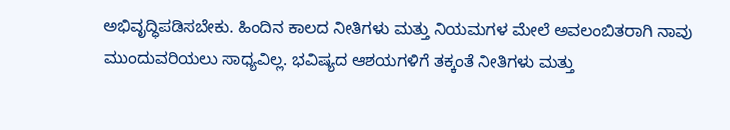ಅಭಿವೃದ್ಧಿಪಡಿಸಬೇಕು. ಹಿಂದಿನ ಕಾಲದ ನೀತಿಗಳು ಮತ್ತು ನಿಯಮಗಳ ಮೇಲೆ ಅವಲಂಬಿತರಾಗಿ ನಾವು ಮುಂದುವರಿಯಲು ಸಾಧ್ಯವಿಲ್ಲ. ಭವಿಷ್ಯದ ಆಶಯಗಳಿಗೆ ತಕ್ಕಂತೆ ನೀತಿಗಳು ಮತ್ತು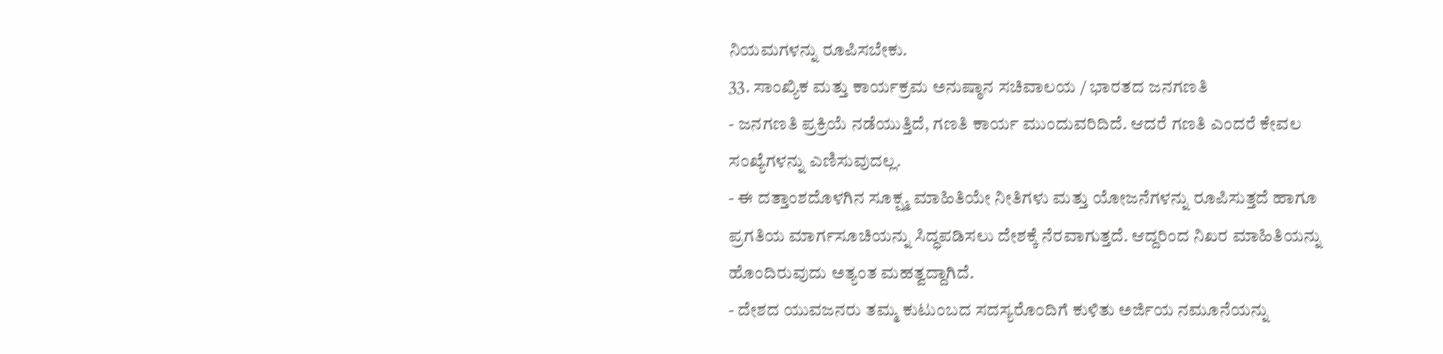ನಿಯಮಗಳನ್ನು ರೂಪಿಸಬೇಕು.
33. ಸಾಂಖ್ಯಿಕ ಮತ್ತು ಕಾರ್ಯಕ್ರಮ ಅನುಷ್ಠಾನ ಸಚಿವಾಲಯ / ಭಾರತದ ಜನಗಣತಿ
- ಜನಗಣತಿ ಪ್ರಕ್ರಿಯೆ ನಡೆಯುತ್ತಿದೆ, ಗಣತಿ ಕಾರ್ಯ ಮುಂದುವರಿದಿದೆ. ಆದರೆ ಗಣತಿ ಎಂದರೆ ಕೇವಲ ಸಂಖ್ಯೆಗಳನ್ನು ಎಣಿಸುವುದಲ್ಲ.
- ಈ ದತ್ತಾಂಶದೊಳಗಿನ ಸೂಕ್ಷ್ಮ ಮಾಹಿತಿಯೇ ನೀತಿಗಳು ಮತ್ತು ಯೋಜನೆಗಳನ್ನು ರೂಪಿಸುತ್ತದೆ ಹಾಗೂ ಪ್ರಗತಿಯ ಮಾರ್ಗಸೂಚಿಯನ್ನು ಸಿದ್ಧಪಡಿಸಲು ದೇಶಕ್ಕೆ ನೆರವಾಗುತ್ತದೆ. ಆದ್ದರಿಂದ ನಿಖರ ಮಾಹಿತಿಯನ್ನು ಹೊಂದಿರುವುದು ಅತ್ಯಂತ ಮಹತ್ವದ್ದಾಗಿದೆ.
- ದೇಶದ ಯುವಜನರು ತಮ್ಮ ಕುಟುಂಬದ ಸದಸ್ಯರೊಂದಿಗೆ ಕುಳಿತು ಅರ್ಜಿಯ ನಮೂನೆಯನ್ನು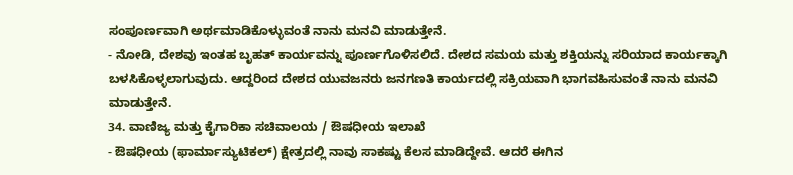ಸಂಪೂರ್ಣವಾಗಿ ಅರ್ಥಮಾಡಿಕೊಳ್ಳುವಂತೆ ನಾನು ಮನವಿ ಮಾಡುತ್ತೇನೆ.
- ನೋಡಿ, ದೇಶವು ಇಂತಹ ಬೃಹತ್ ಕಾರ್ಯವನ್ನು ಪೂರ್ಣಗೊಳಿಸಲಿದೆ. ದೇಶದ ಸಮಯ ಮತ್ತು ಶಕ್ತಿಯನ್ನು ಸರಿಯಾದ ಕಾರ್ಯಕ್ಕಾಗಿ ಬಳಸಿಕೊಳ್ಳಲಾಗುವುದು. ಆದ್ದರಿಂದ ದೇಶದ ಯುವಜನರು ಜನಗಣತಿ ಕಾರ್ಯದಲ್ಲಿ ಸಕ್ರಿಯವಾಗಿ ಭಾಗವಹಿಸುವಂತೆ ನಾನು ಮನವಿ ಮಾಡುತ್ತೇನೆ.
34. ವಾಣಿಜ್ಯ ಮತ್ತು ಕೈಗಾರಿಕಾ ಸಚಿವಾಲಯ / ಔಷಧೀಯ ಇಲಾಖೆ
- ಔಷಧೀಯ (ಫಾರ್ಮಾಸ್ಯುಟಿಕಲ್) ಕ್ಷೇತ್ರದಲ್ಲಿ ನಾವು ಸಾಕಷ್ಟು ಕೆಲಸ ಮಾಡಿದ್ದೇವೆ. ಆದರೆ ಈಗಿನ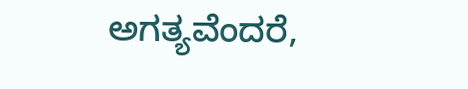ಅಗತ್ಯವೆಂದರೆ,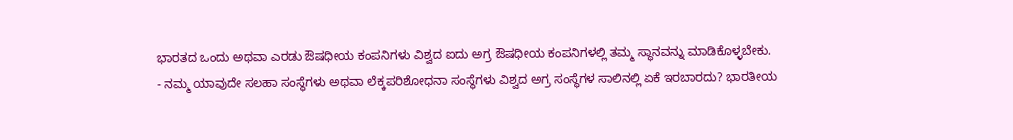ಭಾರತದ ಒಂದು ಅಥವಾ ಎರಡು ಔಷಧೀಯ ಕಂಪನಿಗಳು ವಿಶ್ವದ ಐದು ಅಗ್ರ ಔಷಧೀಯ ಕಂಪನಿಗಳಲ್ಲಿ ತಮ್ಮ ಸ್ಥಾನವನ್ನು ಮಾಡಿಕೊಳ್ಳಬೇಕು.
- ನಮ್ಮ ಯಾವುದೇ ಸಲಹಾ ಸಂಸ್ಥೆಗಳು ಅಥವಾ ಲೆಕ್ಕಪರಿಶೋಧನಾ ಸಂಸ್ಥೆಗಳು ವಿಶ್ವದ ಅಗ್ರ ಸಂಸ್ಥೆಗಳ ಸಾಲಿನಲ್ಲಿ ಏಕೆ ಇರಬಾರದು? ಭಾರತೀಯ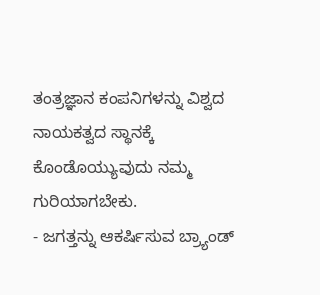ತಂತ್ರಜ್ಞಾನ ಕಂಪನಿಗಳನ್ನು ವಿಶ್ವದ ನಾಯಕತ್ವದ ಸ್ಥಾನಕ್ಕೆ ಕೊಂಡೊಯ್ಯುವುದು ನಮ್ಮ ಗುರಿಯಾಗಬೇಕು.
- ಜಗತ್ತನ್ನು ಆಕರ್ಷಿಸುವ ಬ್ರ್ಯಾಂಡ್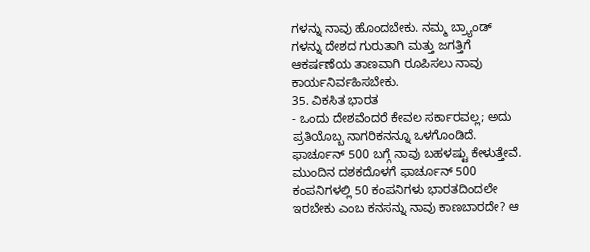ಗಳನ್ನು ನಾವು ಹೊಂದಬೇಕು. ನಮ್ಮ ಬ್ರ್ಯಾಂಡ್ ಗಳನ್ನು ದೇಶದ ಗುರುತಾಗಿ ಮತ್ತು ಜಗತ್ತಿಗೆ ಆಕರ್ಷಣೆಯ ತಾಣವಾಗಿ ರೂಪಿಸಲು ನಾವು ಕಾರ್ಯನಿರ್ವಹಿಸಬೇಕು.
35. ವಿಕಸಿತ ಭಾರತ
- ಒಂದು ದೇಶವೆಂದರೆ ಕೇವಲ ಸರ್ಕಾರವಲ್ಲ; ಅದು ಪ್ರತಿಯೊಬ್ಬ ನಾಗರಿಕನನ್ನೂ ಒಳಗೊಂಡಿದೆ. ಫಾರ್ಚೂನ್ 500 ಬಗ್ಗೆ ನಾವು ಬಹಳಷ್ಟು ಕೇಳುತ್ತೇವೆ. ಮುಂದಿನ ದಶಕದೊಳಗೆ ಫಾರ್ಚೂನ್ 500 ಕಂಪನಿಗಳಲ್ಲಿ 50 ಕಂಪನಿಗಳು ಭಾರತದಿಂದಲೇ ಇರಬೇಕು ಎಂಬ ಕನಸನ್ನು ನಾವು ಕಾಣಬಾರದೇ? ಆ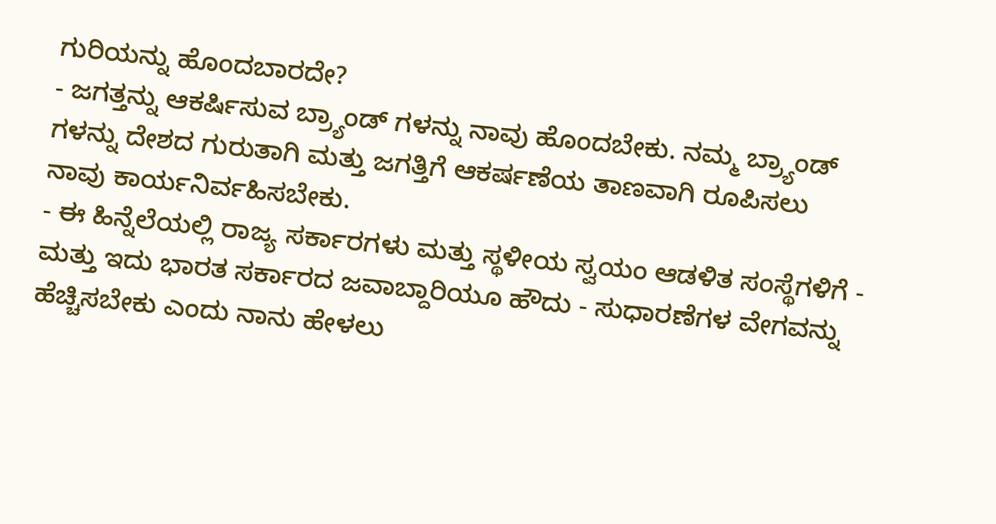ಗುರಿಯನ್ನು ಹೊಂದಬಾರದೇ?
- ಜಗತ್ತನ್ನು ಆಕರ್ಷಿಸುವ ಬ್ರ್ಯಾಂಡ್ ಗಳನ್ನು ನಾವು ಹೊಂದಬೇಕು. ನಮ್ಮ ಬ್ರ್ಯಾಂಡ್ ಗಳನ್ನು ದೇಶದ ಗುರುತಾಗಿ ಮತ್ತು ಜಗತ್ತಿಗೆ ಆಕರ್ಷಣೆಯ ತಾಣವಾಗಿ ರೂಪಿಸಲು ನಾವು ಕಾರ್ಯನಿರ್ವಹಿಸಬೇಕು.
- ಈ ಹಿನ್ನೆಲೆಯಲ್ಲಿ ರಾಜ್ಯ ಸರ್ಕಾರಗಳು ಮತ್ತು ಸ್ಥಳೀಯ ಸ್ವಯಂ ಆಡಳಿತ ಸಂಸ್ಥೆಗಳಿಗೆ - ಮತ್ತು ಇದು ಭಾರತ ಸರ್ಕಾರದ ಜವಾಬ್ದಾರಿಯೂ ಹೌದು - ಸುಧಾರಣೆಗಳ ವೇಗವನ್ನು ಹೆಚ್ಚಿಸಬೇಕು ಎಂದು ನಾನು ಹೇಳಲು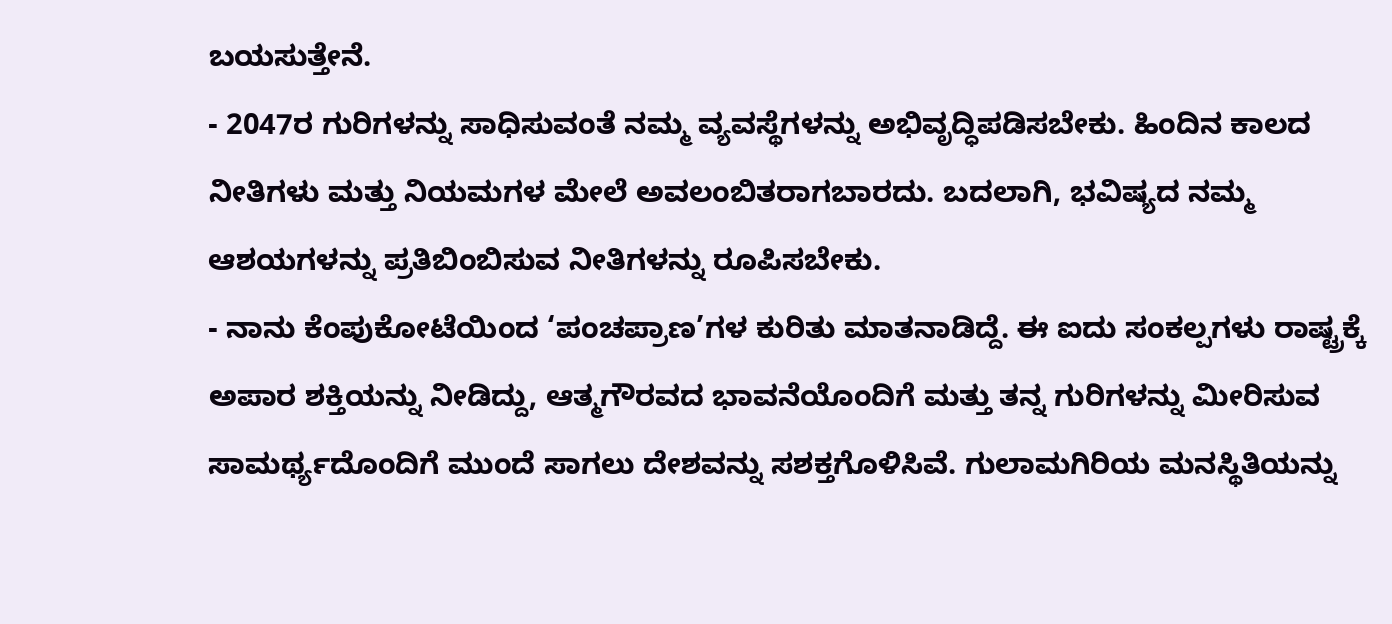ಬಯಸುತ್ತೇನೆ.
- 2047ರ ಗುರಿಗಳನ್ನು ಸಾಧಿಸುವಂತೆ ನಮ್ಮ ವ್ಯವಸ್ಥೆಗಳನ್ನು ಅಭಿವೃದ್ಧಿಪಡಿಸಬೇಕು. ಹಿಂದಿನ ಕಾಲದ ನೀತಿಗಳು ಮತ್ತು ನಿಯಮಗಳ ಮೇಲೆ ಅವಲಂಬಿತರಾಗಬಾರದು. ಬದಲಾಗಿ, ಭವಿಷ್ಯದ ನಮ್ಮ ಆಶಯಗಳನ್ನು ಪ್ರತಿಬಿಂಬಿಸುವ ನೀತಿಗಳನ್ನು ರೂಪಿಸಬೇಕು.
- ನಾನು ಕೆಂಪುಕೋಟೆಯಿಂದ ‘ಪಂಚಪ್ರಾಣ’ಗಳ ಕುರಿತು ಮಾತನಾಡಿದ್ದೆ. ಈ ಐದು ಸಂಕಲ್ಪಗಳು ರಾಷ್ಟ್ರಕ್ಕೆ ಅಪಾರ ಶಕ್ತಿಯನ್ನು ನೀಡಿದ್ದು, ಆತ್ಮಗೌರವದ ಭಾವನೆಯೊಂದಿಗೆ ಮತ್ತು ತನ್ನ ಗುರಿಗಳನ್ನು ಮೀರಿಸುವ ಸಾಮರ್ಥ್ಯದೊಂದಿಗೆ ಮುಂದೆ ಸಾಗಲು ದೇಶವನ್ನು ಸಶಕ್ತಗೊಳಿಸಿವೆ. ಗುಲಾಮಗಿರಿಯ ಮನಸ್ಥಿತಿಯನ್ನು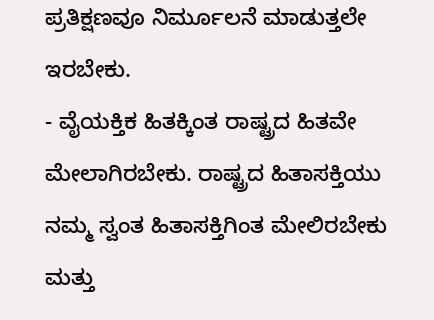ಪ್ರತಿಕ್ಷಣವೂ ನಿರ್ಮೂಲನೆ ಮಾಡುತ್ತಲೇ ಇರಬೇಕು.
- ವೈಯಕ್ತಿಕ ಹಿತಕ್ಕಿಂತ ರಾಷ್ಟ್ರದ ಹಿತವೇ ಮೇಲಾಗಿರಬೇಕು. ರಾಷ್ಟ್ರದ ಹಿತಾಸಕ್ತಿಯು ನಮ್ಮ ಸ್ವಂತ ಹಿತಾಸಕ್ತಿಗಿಂತ ಮೇಲಿರಬೇಕು ಮತ್ತು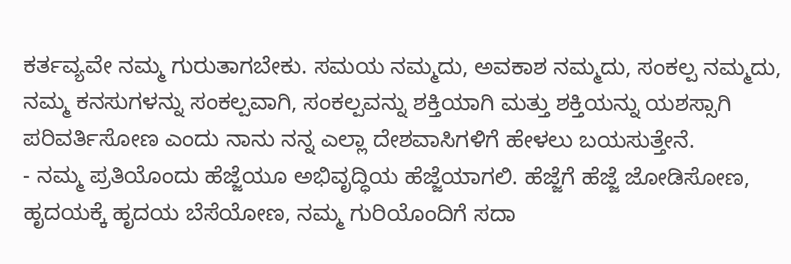ಕರ್ತವ್ಯವೇ ನಮ್ಮ ಗುರುತಾಗಬೇಕು. ಸಮಯ ನಮ್ಮದು, ಅವಕಾಶ ನಮ್ಮದು, ಸಂಕಲ್ಪ ನಮ್ಮದು, ನಮ್ಮ ಕನಸುಗಳನ್ನು ಸಂಕಲ್ಪವಾಗಿ, ಸಂಕಲ್ಪವನ್ನು ಶಕ್ತಿಯಾಗಿ ಮತ್ತು ಶಕ್ತಿಯನ್ನು ಯಶಸ್ಸಾಗಿ ಪರಿವರ್ತಿಸೋಣ ಎಂದು ನಾನು ನನ್ನ ಎಲ್ಲಾ ದೇಶವಾಸಿಗಳಿಗೆ ಹೇಳಲು ಬಯಸುತ್ತೇನೆ.
- ನಮ್ಮ ಪ್ರತಿಯೊಂದು ಹೆಜ್ಜೆಯೂ ಅಭಿವೃದ್ಧಿಯ ಹೆಜ್ಜೆಯಾಗಲಿ. ಹೆಜ್ಜೆಗೆ ಹೆಜ್ಜೆ ಜೋಡಿಸೋಣ, ಹೃದಯಕ್ಕೆ ಹೃದಯ ಬೆಸೆಯೋಣ, ನಮ್ಮ ಗುರಿಯೊಂದಿಗೆ ಸದಾ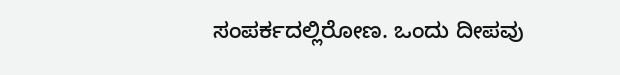ಸಂಪರ್ಕದಲ್ಲಿರೋಣ. ಒಂದು ದೀಪವು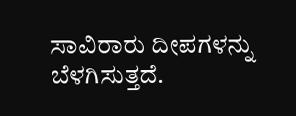ಸಾವಿರಾರು ದೀಪಗಳನ್ನು ಬೆಳಗಿಸುತ್ತದೆ.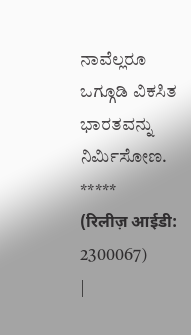ನಾವೆಲ್ಲರೂ ಒಗ್ಗೂಡಿ ವಿಕಸಿತ ಭಾರತವನ್ನು ನಿರ್ಮಿಸೋಣ.
*****
(रिलीज़ आईडी: 2300067)
|